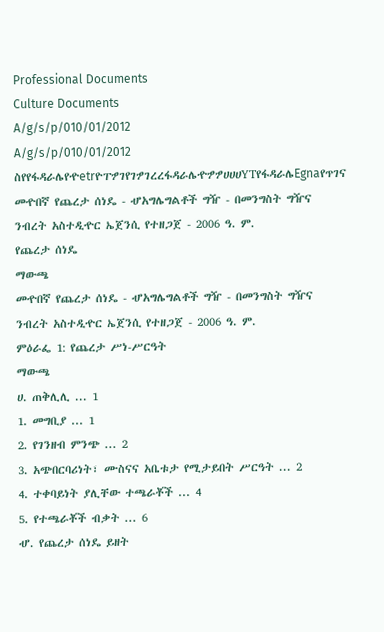Professional Documents
Culture Documents
A/g/s/p/010/01/2012
A/g/s/p/010/01/2012
ስየየፋዳራሌየዯetrዮፐፇገየገፇገረረፋዳራሌዯፇፇሀሀሀYTየፋዳራሌEgnaየጥገና
መዯበኛ የጨረታ ሰነዴ - ሇአግሌግልቶች ግዥ - በመንግስት ግዥና ንብረት አስተዲዯር ኤጀንሲ የተዘጋጀ - 2006 ዓ. ም.
የጨረታ ሰነዴ
ማውጫ
መዯበኛ የጨረታ ሰነዴ - ሇአግሌግልቶች ግዥ - በመንግስት ግዥና ንብረት አስተዲዯር ኤጀንሲ የተዘጋጀ - 2006 ዓ. ም.
ምዕራፌ 1: የጨረታ ሥነ-ሥርዓት
ማውጫ
ሀ. ጠቅሊሊ ... 1
1. መግቢያ ... 1
2. የገንዘብ ምንጭ ... 2
3. አጭበርባሪነት፣ ሙስናና አቤቱታ የሚታይበት ሥርዓት ... 2
4. ተቀባይነት ያሊቸው ተጫራቾች ... 4
5. የተጫራቾች ብቃት ... 6
ሇ. የጨረታ ሰነዴ ይዘት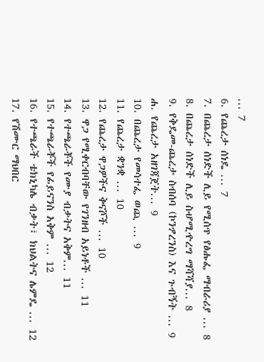... 7
6. የጨረታ ሰነዴ ... 7
7. በጨረታ ሰነድች ሊይ የሚሰጥ የፅሑፌ ማብራሪያ ... 8
8. በጨረታ ሰነድች ሊይ ስሇሚዯረግ ማሻሻያ... 8
9. የቅዴመ-ጨረታ ስብሰባ (ኮንፇረንስ) እና ጉብኝት ... 9
ሐ. የጨረታ አዘገጃጀት... 9
10. በጨረታ የመሳተፌ ወጪ ... 9
11. የጨረታ ቋንቋ ... 10
12. የጨረታ ዋጋዎችና ቅናሾች ... 10
13. ዋጋ የሚቀርብባቸው የገንዘብ አይነቶች ... 11
14. የተጫራቾች የሙያ ብቃትና አቅም... 11
15. የተጫራቾች የፊይናንስ አቅም ... 12
16. የተጫራች ቴክኒካሌ ብቃት፣ ክህልትና ሌምዴ ... 12
17. የሽሙር ማህበር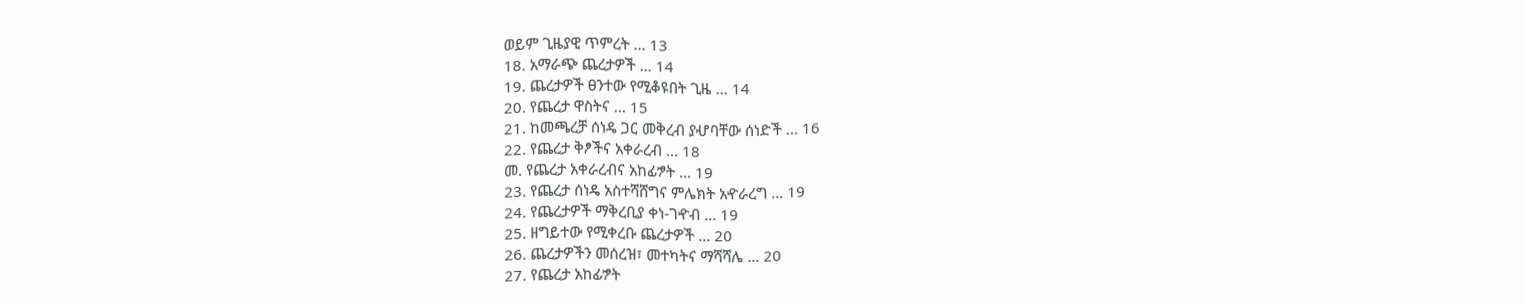ወይም ጊዜያዊ ጥምረት ... 13
18. አማራጭ ጨረታዎች ... 14
19. ጨረታዎች ፀንተው የሚቆዩበት ጊዜ ... 14
20. የጨረታ ዋስትና ... 15
21. ከመጫረቻ ሰነዴ ጋር መቅረብ ያሇባቸው ሰነድች ... 16
22. የጨረታ ቅፆችና አቀራረብ ... 18
መ. የጨረታ አቀራረብና አከፊፇት ... 19
23. የጨረታ ሰነዴ አስተሻሸግና ምሌክት አዯራረግ ... 19
24. የጨረታዎች ማቅረቢያ ቀነ-ገዯብ ... 19
25. ዘግይተው የሚቀረቡ ጨረታዎች ... 20
26. ጨረታዎችን መሰረዝ፣ መተካትና ማሻሻሌ ... 20
27. የጨረታ አከፊፇት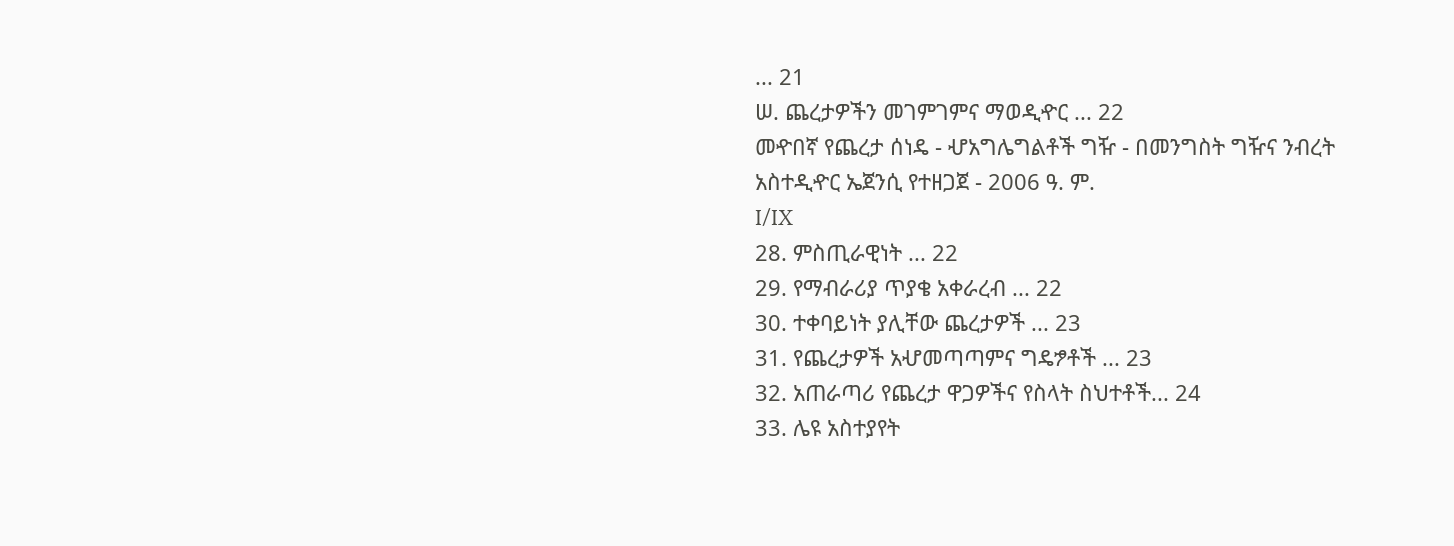... 21
ሠ. ጨረታዎችን መገምገምና ማወዲዯር ... 22
መዯበኛ የጨረታ ሰነዴ - ሇአግሌግልቶች ግዥ - በመንግስት ግዥና ንብረት አስተዲዯር ኤጀንሲ የተዘጋጀ - 2006 ዓ. ም.
I/IX
28. ምስጢራዊነት ... 22
29. የማብራሪያ ጥያቄ አቀራረብ ... 22
30. ተቀባይነት ያሊቸው ጨረታዎች ... 23
31. የጨረታዎች አሇመጣጣምና ግዴፇቶች ... 23
32. አጠራጣሪ የጨረታ ዋጋዎችና የስላት ስህተቶች... 24
33. ሌዩ አስተያየት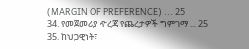(MARGIN OF PREFERENCE) ... 25
34. የመጀመሪያ ዯረጃ የጨረታዎች ግምገማ ... 25
35. ከህጋዊነት፣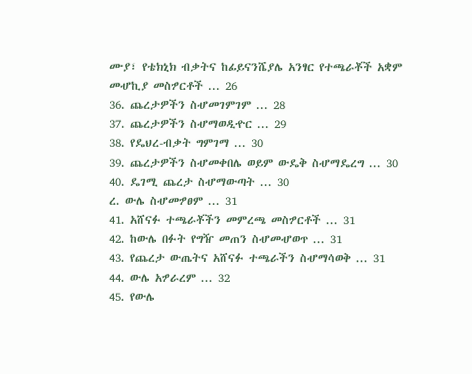ሙያ፣ የቴክኒክ ብቃትና ከፊይናንሼያሌ አንፃር የተጫራቾች አቋም
መሇኪያ መስፇርቶች ... 26
36. ጨረታዎችን ስሇመገምገም ... 28
37. ጨረታዎችን ስሇማወዲዯር ... 29
38. የዴህረ-ብቃት ግምገማ ... 30
39. ጨረታዎችን ስሇመቀበሌ ወይም ውዴቅ ስሇማዴረግ ... 30
40. ዴገሚ ጨረታ ስሇማውጣት ... 30
ረ. ውሌ ስሇመፇፀም ... 31
41. አሸናፉ ተጫራቾችን መምረጫ መስፇርቶች ... 31
42. ከውሌ በፉት የግዥ መጠን ስሇመሇወጥ ... 31
43. የጨረታ ውጤትና አሸናፉ ተጫራችን ስሇማሳወቅ ... 31
44. ውሌ አፇራረም ... 32
45. የውሌ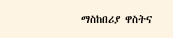ማስከበሪያ ዋስትና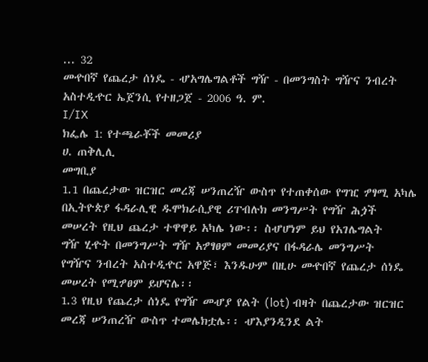... 32
መዯበኛ የጨረታ ሰነዴ - ሇአግሌግልቶች ግዥ - በመንግስት ግዥና ንብረት አስተዲዯር ኤጀንሲ የተዘጋጀ - 2006 ዓ. ም.
I/IX
ክፌሌ 1: የተጫራቾች መመሪያ
ሀ. ጠቅሊሊ
መግቢያ
1.1 በጨረታው ዝርዝር መረጃ ሠንጠረዥ ውስጥ የተጠቀሰው የግዢ ፇፃሚ አካሌ
በኢትዮጵያ ፋዳራሊዊ ዱሞክራሲያዊ ሪፐብሉክ መንግሥት የግዥ ሕጏች
መሠረት የዚህ ጨረታ ተዋዋይ አካሌ ነው፡፡ ስሇሆነም ይህ የአገሌግልት
ግዥ ሂዯት በመንግሥት ግዥ አፇፃፀም መመሪያና በፋዳራሌ መንግሥት
የግዥና ንብረት አስተዲዯር አዋጅ፣ እንዱሁም በዚሁ መዯበኛ የጨረታ ሰነዴ
መሠረት የሚፇፀም ይሆናሌ፡፡
1.3 የዚህ የጨረታ ሰነዴ የግዥ መሇያ የልት (lot) ብዛት በጨረታው ዝርዝር
መረጃ ሠንጠረዥ ውስጥ ተመሌክቷሌ፡፡ ሇእያንዲንደ ልት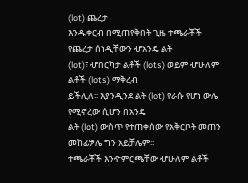(lot) ጨረታ
እንዱቀርብ በሚጠየቅበት ጊዜ ተጫራቾች የጨረታ ሰነዲቸውን ሇአንዴ ልት
(lot)፣ ሇበርካታ ልቶች (lots) ወይም ሇሁለም ልቶች (lots) ማቅረብ
ይችሊለ፡፡ እያንዲንደ ልት (lot) የራሱ የሆነ ውሌ የሚኖረው ሲሆን በአንዴ
ልት (lot) ውስጥ የተጠቀሰው የአቅርቦት መጠን መከፊፇሌ ግን አይቻሌም፡፡
ተጫራቾች እንዯምርጫቸው ሇሁለም ልቶች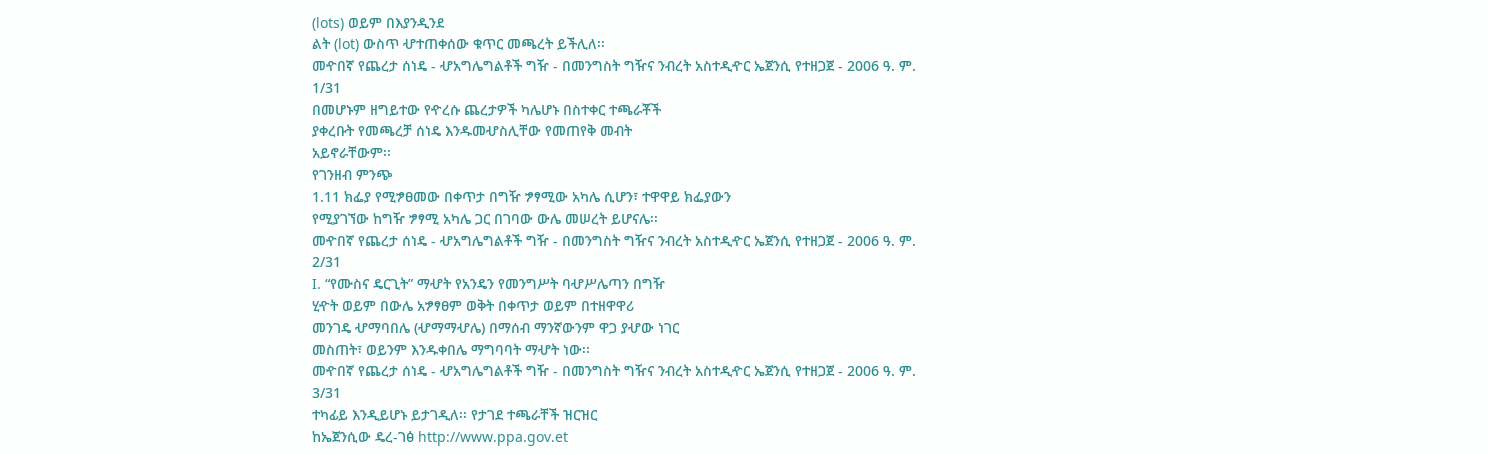(lots) ወይም በእያንዲንደ
ልት (lot) ውስጥ ሇተጠቀሰው ቁጥር መጫረት ይችሊለ፡፡
መዯበኛ የጨረታ ሰነዴ - ሇአግሌግልቶች ግዥ - በመንግስት ግዥና ንብረት አስተዲዯር ኤጀንሲ የተዘጋጀ - 2006 ዓ. ም.
1/31
በመሆኑም ዘግይተው የዯረሱ ጨረታዎች ካሌሆኑ በስተቀር ተጫራቾች
ያቀረቡት የመጫረቻ ሰነዴ እንዱመሇስሊቸው የመጠየቅ መብት
አይኖራቸውም፡፡
የገንዘብ ምንጭ
1.11 ክፌያ የሚፇፀመው በቀጥታ በግዥ ፇፃሚው አካሌ ሲሆን፣ ተዋዋይ ክፌያውን
የሚያገኘው ከግዥ ፇፃሚ አካሌ ጋር በገባው ውሌ መሠረት ይሆናሌ፡፡
መዯበኛ የጨረታ ሰነዴ - ሇአግሌግልቶች ግዥ - በመንግስት ግዥና ንብረት አስተዲዯር ኤጀንሲ የተዘጋጀ - 2006 ዓ. ም.
2/31
I. “የሙስና ዴርጊት” ማሇት የአንዴን የመንግሥት ባሇሥሌጣን በግዥ
ሂዯት ወይም በውሌ አፇፃፀም ወቅት በቀጥታ ወይም በተዘዋዋሪ
መንገዴ ሇማባበሌ (ሇማማሇሌ) በማሰብ ማንኛውንም ዋጋ ያሇው ነገር
መስጠት፣ ወይንም እንዱቀበሌ ማግባባት ማሇት ነው፡፡
መዯበኛ የጨረታ ሰነዴ - ሇአግሌግልቶች ግዥ - በመንግስት ግዥና ንብረት አስተዲዯር ኤጀንሲ የተዘጋጀ - 2006 ዓ. ም.
3/31
ተካፊይ እንዲይሆኑ ይታገዲለ፡፡ የታገደ ተጫራቸች ዝርዝር
ከኤጀንሲው ዴረ-ገፅ http://www.ppa.gov.et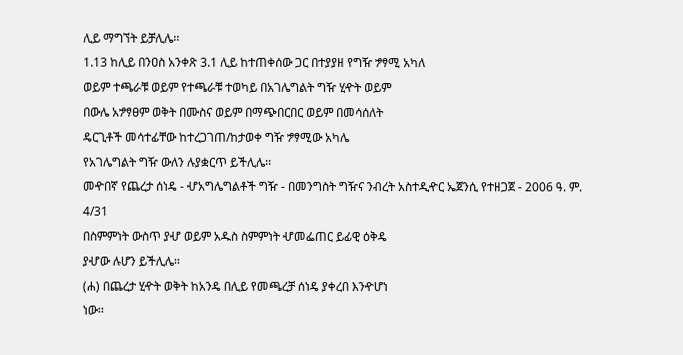ሊይ ማግኘት ይቻሊሌ፡፡
1.13 ከሊይ በንዐስ አንቀጽ 3.1 ሊይ ከተጠቀሰው ጋር በተያያዘ የግዥ ፇፃሚ አካለ
ወይም ተጫራቹ ወይም የተጫራቹ ተወካይ በአገሌግልት ግዥ ሂዯት ወይም
በውሌ አፇፃፀም ወቅት በሙስና ወይም በማጭበርበር ወይም በመሳሰለት
ዴርጊቶች መሳተፊቸው ከተረጋገጠ/ከታወቀ ግዥ ፇፃሚው አካሌ
የአገሌግልት ግዥ ውለን ሉያቋርጥ ይችሊሌ፡፡
መዯበኛ የጨረታ ሰነዴ - ሇአግሌግልቶች ግዥ - በመንግስት ግዥና ንብረት አስተዲዯር ኤጀንሲ የተዘጋጀ - 2006 ዓ. ም.
4/31
በስምምነት ውስጥ ያሇ ወይም አዱስ ስምምነት ሇመፌጠር ይፊዊ ዕቅዴ
ያሇው ሉሆን ይችሊሌ፡፡
(ሐ) በጨረታ ሂዯት ወቅት ከአንዴ በሊይ የመጫረቻ ሰነዴ ያቀረበ እንዯሆነ
ነው፡፡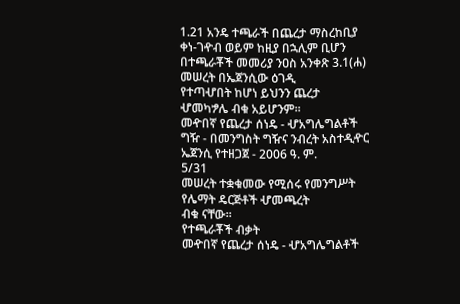1.21 አንዴ ተጫራች በጨረታ ማስረከቢያ ቀነ-ገዯብ ወይም ከዚያ በኋሊም ቢሆን
በተጫራቾች መመሪያ ንዐስ አንቀጽ 3.1(ሐ) መሠረት በኤጀንሲው ዕገዲ
የተጣሇበት ከሆነ ይህንን ጨረታ ሇመካፇሌ ብቁ አይሆንም፡፡
መዯበኛ የጨረታ ሰነዴ - ሇአግሌግልቶች ግዥ - በመንግስት ግዥና ንብረት አስተዲዯር ኤጀንሲ የተዘጋጀ - 2006 ዓ. ም.
5/31
መሠረት ተቋቁመው የሚሰሩ የመንግሥት የሌማት ዴርጅቶች ሇመጫረት
ብቁ ናቸው፡፡
የተጫራቾች ብቃት
መዯበኛ የጨረታ ሰነዴ - ሇአግሌግልቶች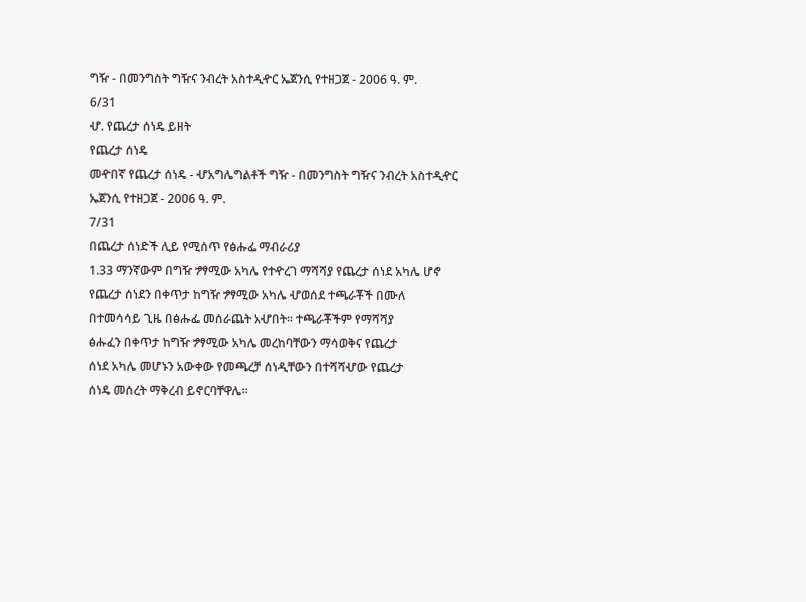ግዥ - በመንግስት ግዥና ንብረት አስተዲዯር ኤጀንሲ የተዘጋጀ - 2006 ዓ. ም.
6/31
ሇ. የጨረታ ሰነዴ ይዘት
የጨረታ ሰነዴ
መዯበኛ የጨረታ ሰነዴ - ሇአግሌግልቶች ግዥ - በመንግስት ግዥና ንብረት አስተዲዯር ኤጀንሲ የተዘጋጀ - 2006 ዓ. ም.
7/31
በጨረታ ሰነድች ሊይ የሚሰጥ የፅሑፌ ማብራሪያ
1.33 ማንኛውም በግዥ ፇፃሚው አካሌ የተዯረገ ማሻሻያ የጨረታ ሰነደ አካሌ ሆኖ
የጨረታ ሰነደን በቀጥታ ከግዥ ፇፃሚው አካሌ ሇወሰደ ተጫራቾች በሙለ
በተመሳሳይ ጊዜ በፅሑፌ መሰራጨት አሇበት፡፡ ተጫራቾችም የማሻሻያ
ፅሑፈን በቀጥታ ከግዥ ፇፃሚው አካሌ መረከባቸውን ማሳወቅና የጨረታ
ሰነደ አካሌ መሆኑን አውቀው የመጫረቻ ሰነዲቸውን በተሻሻሇው የጨረታ
ሰነዴ መሰረት ማቅረብ ይኖርባቸዋሌ፡፡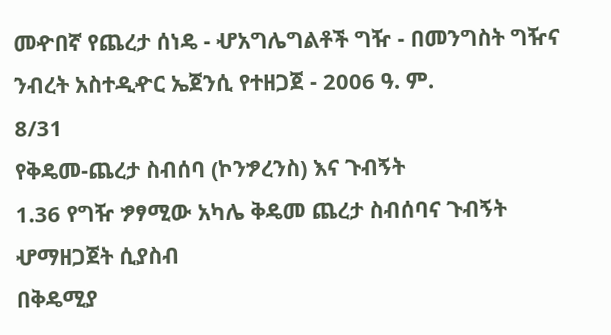መዯበኛ የጨረታ ሰነዴ - ሇአግሌግልቶች ግዥ - በመንግስት ግዥና ንብረት አስተዲዯር ኤጀንሲ የተዘጋጀ - 2006 ዓ. ም.
8/31
የቅዴመ-ጨረታ ስብሰባ (ኮንፇረንስ) እና ጉብኝት
1.36 የግዥ ፇፃሚው አካሌ ቅዴመ ጨረታ ስብሰባና ጉብኝት ሇማዘጋጀት ሲያስብ
በቅዴሚያ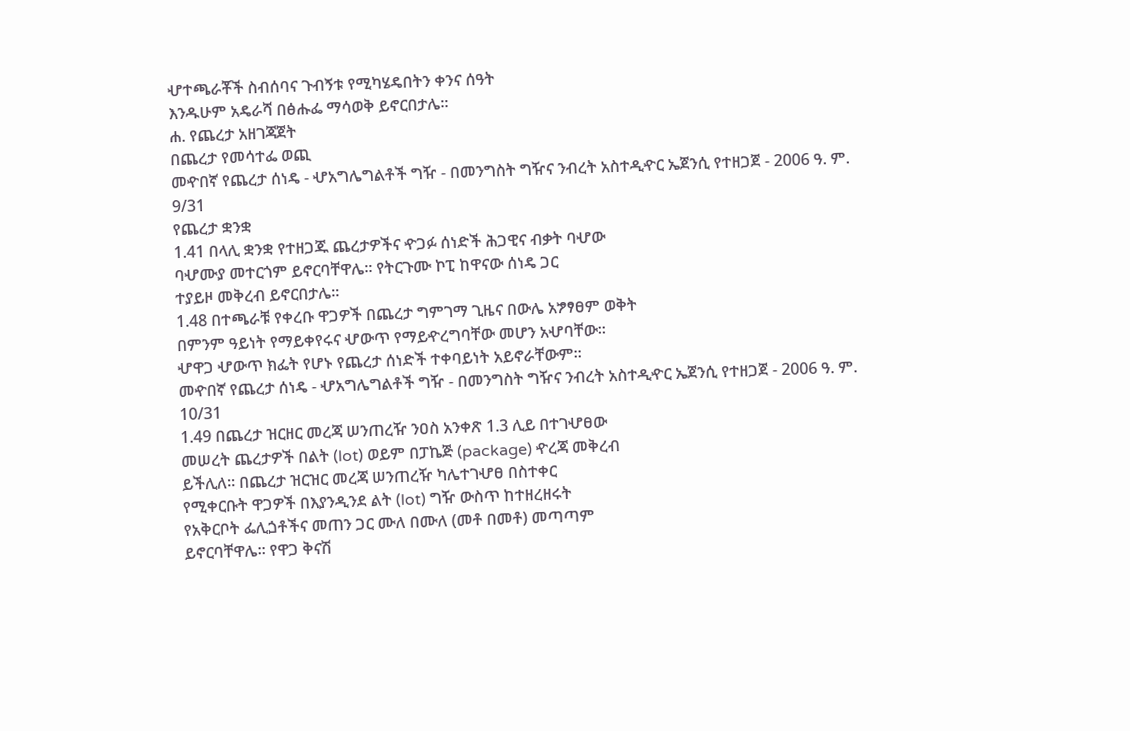ሇተጫራቾች ስብሰባና ጉብኝቱ የሚካሄዴበትን ቀንና ሰዓት
እንዱሁም አዴራሻ በፅሑፌ ማሳወቅ ይኖርበታሌ፡፡
ሐ. የጨረታ አዘገጃጀት
በጨረታ የመሳተፌ ወጪ
መዯበኛ የጨረታ ሰነዴ - ሇአግሌግልቶች ግዥ - በመንግስት ግዥና ንብረት አስተዲዯር ኤጀንሲ የተዘጋጀ - 2006 ዓ. ም.
9/31
የጨረታ ቋንቋ
1.41 በላሊ ቋንቋ የተዘጋጁ ጨረታዎችና ዯጋፉ ሰነድች ሕጋዊና ብቃት ባሇው
ባሇሙያ መተርጎም ይኖርባቸዋሌ፡፡ የትርጉሙ ኮፒ ከዋናው ሰነዴ ጋር
ተያይዞ መቅረብ ይኖርበታሌ፡፡
1.48 በተጫራቹ የቀረቡ ዋጋዎች በጨረታ ግምገማ ጊዜና በውሌ አፇፃፀም ወቅት
በምንም ዓይነት የማይቀየሩና ሇውጥ የማይዯረግባቸው መሆን አሇባቸው፡፡
ሇዋጋ ሇውጥ ክፌት የሆኑ የጨረታ ሰነድች ተቀባይነት አይኖራቸውም፡፡
መዯበኛ የጨረታ ሰነዴ - ሇአግሌግልቶች ግዥ - በመንግስት ግዥና ንብረት አስተዲዯር ኤጀንሲ የተዘጋጀ - 2006 ዓ. ም.
10/31
1.49 በጨረታ ዝርዘር መረጃ ሠንጠረዥ ንዐስ አንቀጽ 1.3 ሊይ በተገሇፀው
መሠረት ጨረታዎች በልት (lot) ወይም በፓኬጅ (package) ዯረጃ መቅረብ
ይችሊለ፡፡ በጨረታ ዝርዝር መረጃ ሠንጠረዥ ካሌተገሇፀ በስተቀር
የሚቀርቡት ዋጋዎች በእያንዲንደ ልት (lot) ግዥ ውስጥ ከተዘረዘሩት
የአቅርቦት ፌሊጏቶችና መጠን ጋር ሙለ በሙለ (መቶ በመቶ) መጣጣም
ይኖርባቸዋሌ፡፡ የዋጋ ቅናሽ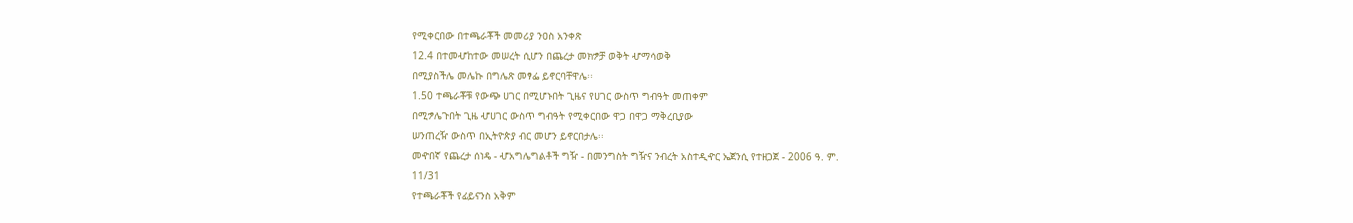የሚቀርበው በተጫራቾች መመሪያ ንዐስ አንቀጽ
12.4 በተመሇከተው መሠረት ሲሆን በጨረታ መክፇቻ ወቅት ሇማሳወቅ
በሚያስችሌ መሌኩ በግሌጽ መፃፌ ይኖርባቸዋሌ፡፡
1.50 ተጫራቾቹ የውጭ ሀገር በሚሆኑበት ጊዜና የሀገር ውስጥ ግብዓት መጠቀም
በሚፇሌጉበት ጊዜ ሇሀገር ውስጥ ግብዓት የሚቀርበው ዋጋ በዋጋ ማቅረቢያው
ሠንጠረዥ ውስጥ በኢትዮጵያ ብር መሆን ይኖርበታሌ፡፡
መዯበኛ የጨረታ ሰነዴ - ሇአግሌግልቶች ግዥ - በመንግስት ግዥና ንብረት አስተዲዯር ኤጀንሲ የተዘጋጀ - 2006 ዓ. ም.
11/31
የተጫራቾች የፊይናንስ አቅም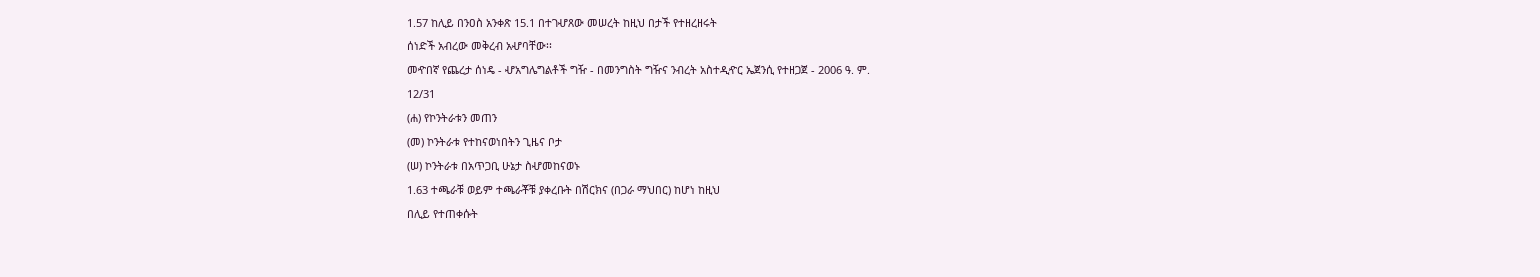1.57 ከሊይ በንዐስ አንቀጽ 15.1 በተገሇጸው መሠረት ከዚህ በታች የተዘረዘሩት
ሰነድች አብረው መቅረብ አሇባቸው፡፡
መዯበኛ የጨረታ ሰነዴ - ሇአግሌግልቶች ግዥ - በመንግስት ግዥና ንብረት አስተዲዯር ኤጀንሲ የተዘጋጀ - 2006 ዓ. ም.
12/31
(ሐ) የኮንትራቱን መጠን
(መ) ኮንትራቱ የተከናወነበትን ጊዜና ቦታ
(ሠ) ኮንትራቱ በአጥጋቢ ሁኔታ ስሇመከናወኑ
1.63 ተጫራቹ ወይም ተጫራቾቹ ያቀረቡት በሽርክና (በጋራ ማህበር) ከሆነ ከዚህ
በሊይ የተጠቀሱት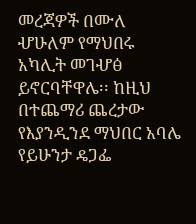መረጃዎች በሙለ ሇሁለም የማህበሩ አካሊት መገሇፅ
ይኖርባቸዋሌ፡፡ ከዚህ በተጨማሪ ጨረታው የእያንዲንደ ማህበር አባሌ
የይሁንታ ዴጋፌ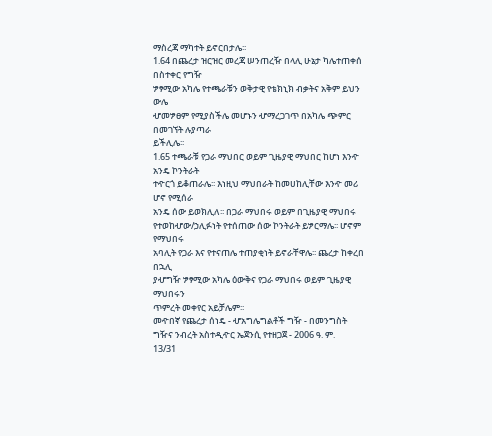ማስረጃ ማካተት ይኖርበታሌ፡፡
1.64 በጨረታ ዝርዝር መረጃ ሠንጠረዥ በላሊ ሁኔታ ካሌተጠቀሰ በስተቀር የግዥ
ፇፃሚው አካሌ የተጫራቹን ወቅታዊ የቴክኒክ ብቃትና አቅም ይህን ውሌ
ሇመፇፀም የሚያስችሌ መሆኑን ሇማረጋገጥ በአካሌ ጭምር በመገኘት ሉያጣራ
ይችሊሌ፡፡
1.65 ተጫራቹ የጋራ ማህበር ወይም ጊዜያዊ ማህበር ከሆነ እንዯ አንዴ ኮንትራት
ተዯርጎ ይቆጠራሌ፡፡ እነዚህ ማህበራት ከመሀከሊቸው እንዯ መሪ ሆኖ የሚሰራ
አንዴ ሰው ይወክሊለ፡፡ በጋራ ማህበሩ ወይም በጊዜያዊ ማህበሩ
የተወከሇው/ኃሊፉነት የተሰጠው ሰው ኮንትራት ይፇርማሌ፡፡ ሆኖም የማህበሩ
አባሊት የጋራ እና የተናጠሌ ተጠያቂነት ይኖራቸዋሌ፡፡ ጨረታ ከቀረበ በኋሊ
ያሇግዥ ፇፃሚው አካሌ ዕውቅና የጋራ ማህበሩ ወይም ጊዜያዊ ማህበሩን
ጥምረት መቀየር አይቻሌም፡፡
መዯበኛ የጨረታ ሰነዴ - ሇአግሌግልቶች ግዥ - በመንግስት ግዥና ንብረት አስተዲዯር ኤጀንሲ የተዘጋጀ - 2006 ዓ. ም.
13/31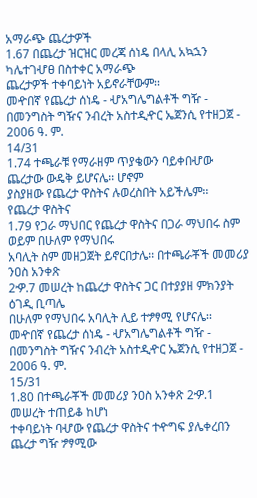አማራጭ ጨረታዎች
1.67 በጨረታ ዝርዝር መረጃ ሰነዴ በላሊ አኳኋን ካሌተገሇፀ በስተቀር አማራጭ
ጨረታዎች ተቀባይነት አይኖራቸውም፡፡
መዯበኛ የጨረታ ሰነዴ - ሇአግሌግልቶች ግዥ - በመንግስት ግዥና ንብረት አስተዲዯር ኤጀንሲ የተዘጋጀ - 2006 ዓ. ም.
14/31
1.74 ተጫራቹ የማራዘም ጥያቄውን ባይቀበሇው ጨረታው ውዴቅ ይሆናሌ፡፡ ሆኖም
ያስያዘው የጨረታ ዋስትና ሉወረስበት አይችሌም፡፡
የጨረታ ዋስትና
1.79 የጋራ ማህበር የጨረታ ዋስትና በጋራ ማህበሩ ስም ወይም በሁለም የማህበሩ
አባሊት ስም መዘጋጀት ይኖርበታሌ፡፡ በተጫራቾች መመሪያ ንዐስ አንቀጽ
2ዏ.7 መሠረት ከጨረታ ዋስትና ጋር በተያያዘ ምክንያት ዕገዲ ቢጣሌ
በሁለም የማህበሩ አባሊት ሊይ ተፇፃሚ የሆናሌ፡፡
መዯበኛ የጨረታ ሰነዴ - ሇአግሌግልቶች ግዥ - በመንግስት ግዥና ንብረት አስተዲዯር ኤጀንሲ የተዘጋጀ - 2006 ዓ. ም.
15/31
1.80 በተጫራቾች መመሪያ ንዐስ አንቀጽ 2ዏ.1 መሠረት ተጠይቆ ከሆነ
ተቀባይነት ባሇው የጨረታ ዋስትና ተዯግፍ ያሌቀረበን ጨረታ ግዥ ፇፃሚው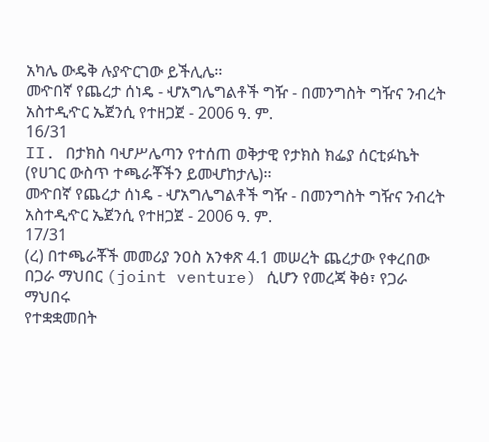አካሌ ውዴቅ ሉያዯርገው ይችሊሌ፡፡
መዯበኛ የጨረታ ሰነዴ - ሇአግሌግልቶች ግዥ - በመንግስት ግዥና ንብረት አስተዲዯር ኤጀንሲ የተዘጋጀ - 2006 ዓ. ም.
16/31
II. በታክስ ባሇሥሌጣን የተሰጠ ወቅታዊ የታክስ ክፌያ ሰርቲፉኬት
(የሀገር ውስጥ ተጫራቾችን ይመሇከታሌ)፡፡
መዯበኛ የጨረታ ሰነዴ - ሇአግሌግልቶች ግዥ - በመንግስት ግዥና ንብረት አስተዲዯር ኤጀንሲ የተዘጋጀ - 2006 ዓ. ም.
17/31
(ረ) በተጫራቾች መመሪያ ንዐስ አንቀጽ 4.1 መሠረት ጨረታው የቀረበው
በጋራ ማህበር (joint venture) ሲሆን የመረጃ ቅፅ፣ የጋራ ማህበሩ
የተቋቋመበት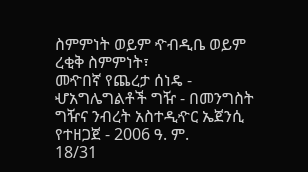ስምምነት ወይም ዯብዲቤ ወይም ረቂቅ ስምምነት፣
መዯበኛ የጨረታ ሰነዴ - ሇአግሌግልቶች ግዥ - በመንግስት ግዥና ንብረት አስተዲዯር ኤጀንሲ የተዘጋጀ - 2006 ዓ. ም.
18/31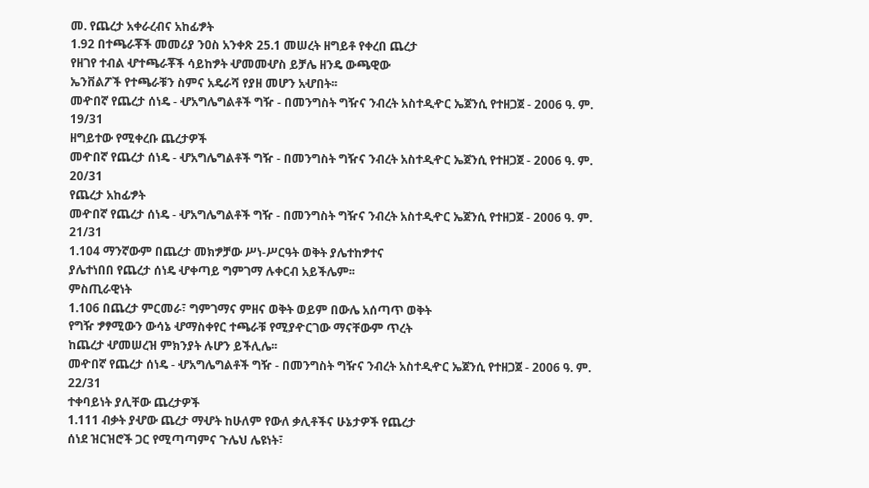መ. የጨረታ አቀራረብና አከፊፇት
1.92 በተጫራቾች መመሪያ ንዐስ አንቀጽ 25.1 መሠረት ዘግይቶ የቀረበ ጨረታ
የዘገየ ተብል ሇተጫራቾች ሳይከፇት ሇመመሇስ ይቻሌ ዘንዴ ውጫዊው
ኤንቨልፖች የተጫራቹን ስምና አዴራሻ የያዘ መሆን አሇበት፡፡
መዯበኛ የጨረታ ሰነዴ - ሇአግሌግልቶች ግዥ - በመንግስት ግዥና ንብረት አስተዲዯር ኤጀንሲ የተዘጋጀ - 2006 ዓ. ም.
19/31
ዘግይተው የሚቀረቡ ጨረታዎች
መዯበኛ የጨረታ ሰነዴ - ሇአግሌግልቶች ግዥ - በመንግስት ግዥና ንብረት አስተዲዯር ኤጀንሲ የተዘጋጀ - 2006 ዓ. ም.
20/31
የጨረታ አከፊፇት
መዯበኛ የጨረታ ሰነዴ - ሇአግሌግልቶች ግዥ - በመንግስት ግዥና ንብረት አስተዲዯር ኤጀንሲ የተዘጋጀ - 2006 ዓ. ም.
21/31
1.104 ማንኛውም በጨረታ መክፇቻው ሥነ-ሥርዓት ወቅት ያሌተከፇተና
ያሌተነበበ የጨረታ ሰነዴ ሇቀጣይ ግምገማ ሉቀርብ አይችሌም፡፡
ምስጢራዊነት
1.106 በጨረታ ምርመራ፣ ግምገማና ምዘና ወቅት ወይም በውሌ አሰጣጥ ወቅት
የግዥ ፇፃሚውን ውሳኔ ሇማስቀየር ተጫራቹ የሚያዯርገው ማናቸውም ጥረት
ከጨረታ ሇመሠረዝ ምክንያት ሉሆን ይችሊሌ፡፡
መዯበኛ የጨረታ ሰነዴ - ሇአግሌግልቶች ግዥ - በመንግስት ግዥና ንብረት አስተዲዯር ኤጀንሲ የተዘጋጀ - 2006 ዓ. ም.
22/31
ተቀባይነት ያሊቸው ጨረታዎች
1.111 ብቃት ያሇው ጨረታ ማሇት ከሁለም የውለ ቃሊቶችና ሁኔታዎች የጨረታ
ሰነደ ዝርዝሮች ጋር የሚጣጣምና ጉሌህ ሌዩነት፣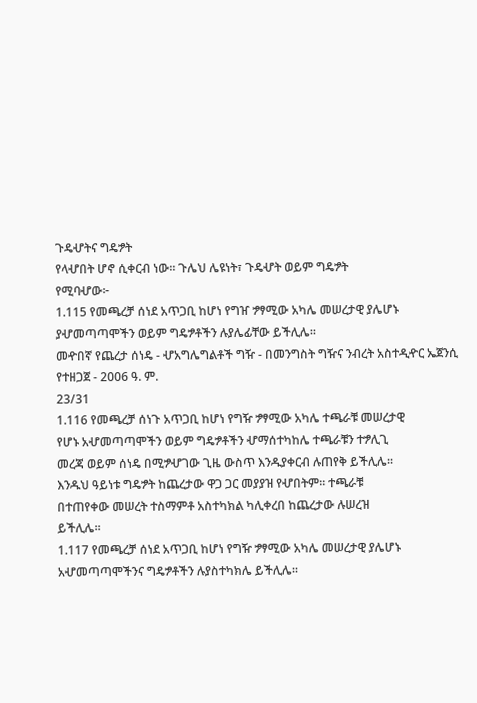ጉዴሇትና ግዴፇት
የላሇበት ሆኖ ሲቀርብ ነው፡፡ ጉሌህ ሌዩነት፣ ጉዴሇት ወይም ግዴፇት
የሚባሇው፦
1.115 የመጫረቻ ሰነደ አጥጋቢ ከሆነ የግዠ ፇፃሚው አካሌ መሠረታዊ ያሌሆኑ
ያሇመጣጣሞችን ወይም ግዴፇቶችን ሉያሌፊቸው ይችሊሌ፡፡
መዯበኛ የጨረታ ሰነዴ - ሇአግሌግልቶች ግዥ - በመንግስት ግዥና ንብረት አስተዲዯር ኤጀንሲ የተዘጋጀ - 2006 ዓ. ም.
23/31
1.116 የመጫረቻ ሰነጉ አጥጋቢ ከሆነ የግዥ ፇፃሚው አካሌ ተጫራቹ መሠረታዊ
የሆኑ አሇመጣጣሞችን ወይም ግዴፇቶችን ሇማሰተካከሌ ተጫራቹን ተፇሊጊ
መረጃ ወይም ሰነዴ በሚፇሇገው ጊዜ ውስጥ እንዱያቀርብ ሉጠየቅ ይችሊሌ፡፡
እንዱህ ዓይነቱ ግዴፇት ከጨረታው ዋጋ ጋር መያያዝ የሇበትም፡፡ ተጫራቹ
በተጠየቀው መሠረት ተስማምቶ አስተካክል ካሊቀረበ ከጨረታው ሉሠረዝ
ይችሊሌ፡፡
1.117 የመጫረቻ ሰነደ አጥጋቢ ከሆነ የግዥ ፇፃሚው አካሌ መሠረታዊ ያሌሆኑ
አሇመጣጣሞችንና ግዴፇቶችን ሉያስተካክሌ ይችሊሌ፡፡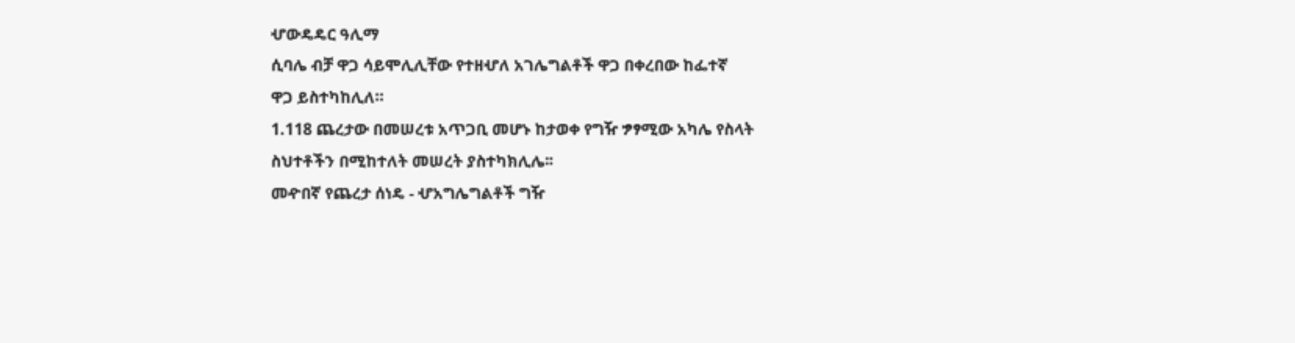ሇውዴዴር ዓሊማ
ሲባሌ ብቻ ዋጋ ሳይሞሊሊቸው የተዘሇለ አገሌግልቶች ዋጋ በቀረበው ከፌተኛ
ዋጋ ይስተካከሊለ።
1.118 ጨረታው በመሠረቱ አጥጋቢ መሆኑ ከታወቀ የግዥ ፇፃሚው አካሌ የስላት
ስህተቶችን በሚከተለት መሠረት ያስተካክሊሌ፡፡
መዯበኛ የጨረታ ሰነዴ - ሇአግሌግልቶች ግዥ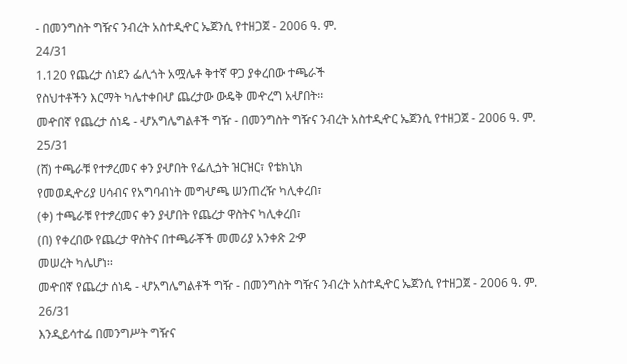- በመንግስት ግዥና ንብረት አስተዲዯር ኤጀንሲ የተዘጋጀ - 2006 ዓ. ም.
24/31
1.120 የጨረታ ሰነደን ፌሊጎት አሟሌቶ ቅተኛ ዋጋ ያቀረበው ተጫራች
የስህተቶችን እርማት ካሌተቀበሇ ጨረታው ውዴቅ መዯረግ አሇበት፡፡
መዯበኛ የጨረታ ሰነዴ - ሇአግሌግልቶች ግዥ - በመንግስት ግዥና ንብረት አስተዲዯር ኤጀንሲ የተዘጋጀ - 2006 ዓ. ም.
25/31
(ሸ) ተጫራቹ የተፇረመና ቀን ያሇበት የፌሊጏት ዝርዝር፣ የቴክኒክ
የመወዲዯሪያ ሀሳብና የአግባብነት መግሇጫ ሠንጠረዥ ካሊቀረበ፣
(ቀ) ተጫራቹ የተፇረመና ቀን ያሇበት የጨረታ ዋስትና ካሊቀረበ፣
(በ) የቀረበው የጨረታ ዋስትና በተጫራቾች መመሪያ አንቀጽ 2ዏ
መሠረት ካሌሆነ፡፡
መዯበኛ የጨረታ ሰነዴ - ሇአግሌግልቶች ግዥ - በመንግስት ግዥና ንብረት አስተዲዯር ኤጀንሲ የተዘጋጀ - 2006 ዓ. ም.
26/31
እንዲይሳተፌ በመንግሥት ግዥና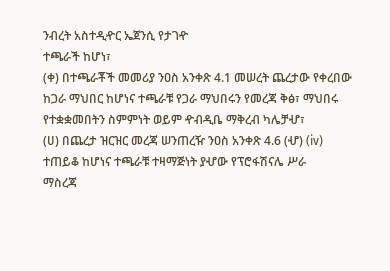ንብረት አስተዲዯር ኤጀንሲ የታገዯ
ተጫራች ከሆነ፣
(ቀ) በተጫራቾች መመሪያ ንዐስ አንቀጽ 4.1 መሠረት ጨረታው የቀረበው
ከጋራ ማህበር ከሆነና ተጫራቹ የጋራ ማህበሩን የመረጃ ቅፅ፣ ማህበሩ
የተቋቋመበትን ስምምነት ወይም ዯብዲቤ ማቅረብ ካሌቻሇ፣
(ሀ) በጨረታ ዝርዝር መረጃ ሠንጠረዥ ንዐስ አንቀጽ 4.6 (ሇ) (iv)
ተጠይቆ ከሆነና ተጫራቹ ተዛማጅነት ያሇው የፕሮፋሽናሌ ሥራ
ማስረጃ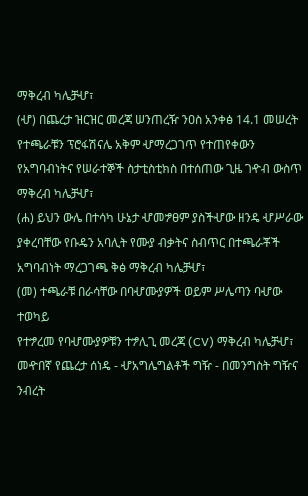ማቅረብ ካሌቻሇ፣
(ሇ) በጨረታ ዝርዝር መረጃ ሠንጠረዥ ንዐስ አንቀፅ 14.1 መሠረት
የተጫራቹን ፕሮፋሽናሌ አቅም ሇማረጋገጥ የተጠየቀውን
የአግባብነትና የሠራተኞች ስታቲስቲክስ በተሰጠው ጊዜ ገዯብ ውስጥ
ማቅረብ ካሌቻሇ፣
(ሐ) ይህን ውሌ በተሳካ ሁኔታ ሇመፇፀም ያስችሇው ዘንዴ ሇሥራው
ያቀረባቸው የቡዴን አባሊት የሙያ ብቃትና ስብጥር በተጫራቾች
አግባብነት ማረጋገጫ ቅፅ ማቅረብ ካሌቻሇ፣
(መ) ተጫራቹ በራሳቸው በባሇሙያዎች ወይም ሥሌጣን ባሇው ተወካይ
የተፇረመ የባሇሙያዎቹን ተፇሊጊ መረጃ (CV) ማቅረብ ካሌቻሇ፣
መዯበኛ የጨረታ ሰነዴ - ሇአግሌግልቶች ግዥ - በመንግስት ግዥና ንብረት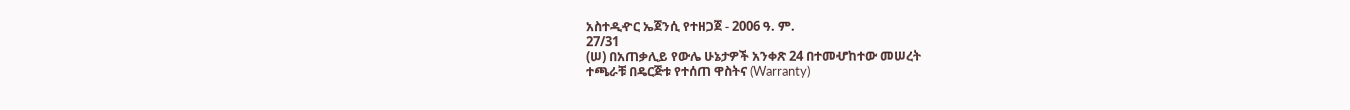አስተዲዯር ኤጀንሲ የተዘጋጀ - 2006 ዓ. ም.
27/31
(ሠ) በአጠቃሊይ የውሌ ሁኔታዎች አንቀጽ 24 በተመሇከተው መሠረት
ተጫራቹ በዴርጅቱ የተሰጠ ዋስትና (Warranty)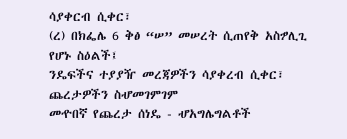ሳያቀርብ ሲቀር፣
(ረ) በክፌሌ 6 ቅፅ “ሠ” መሠረት ሲጠየቅ አስፇሊጊ የሆኑ ስዕልች፤
ንዴፍችና ተያያዥ መረጃዎችን ሳያቀረብ ሲቀር፣
ጨረታዎችን ስሇመገምገም
መዯበኛ የጨረታ ሰነዴ - ሇአግሌግልቶች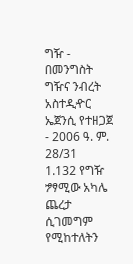ግዥ - በመንግስት ግዥና ንብረት አስተዲዯር ኤጀንሲ የተዘጋጀ - 2006 ዓ. ም.
28/31
1.132 የግዥ ፇፃሚው አካሌ ጨረታ ሲገመግም የሚከተለትን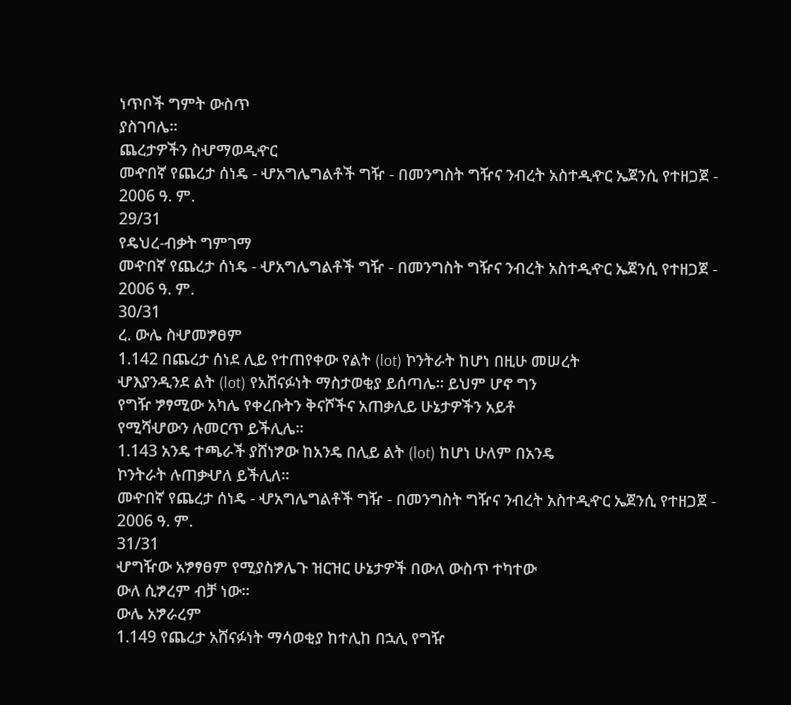ነጥቦች ግምት ውስጥ
ያስገባሌ፡፡
ጨረታዎችን ስሇማወዲዯር
መዯበኛ የጨረታ ሰነዴ - ሇአግሌግልቶች ግዥ - በመንግስት ግዥና ንብረት አስተዲዯር ኤጀንሲ የተዘጋጀ - 2006 ዓ. ም.
29/31
የዴህረ-ብቃት ግምገማ
መዯበኛ የጨረታ ሰነዴ - ሇአግሌግልቶች ግዥ - በመንግስት ግዥና ንብረት አስተዲዯር ኤጀንሲ የተዘጋጀ - 2006 ዓ. ም.
30/31
ረ. ውሌ ስሇመፇፀም
1.142 በጨረታ ሰነደ ሊይ የተጠየቀው የልት (lot) ኮንትራት ከሆነ በዚሁ መሠረት
ሇእያንዲንደ ልት (lot) የአሸናፉነት ማስታወቂያ ይሰጣሌ፡፡ ይህም ሆኖ ግን
የግዥ ፇፃሚው አካሌ የቀረቡትን ቅናሾችና አጠቃሊይ ሁኔታዎችን አይቶ
የሚሻሇውን ሉመርጥ ይችሊሌ፡፡
1.143 አንዴ ተጫራች ያሸነፇው ከአንዴ በሊይ ልት (lot) ከሆነ ሁለም በአንዴ
ኮንትራት ሉጠቃሇለ ይችሊለ፡፡
መዯበኛ የጨረታ ሰነዴ - ሇአግሌግልቶች ግዥ - በመንግስት ግዥና ንብረት አስተዲዯር ኤጀንሲ የተዘጋጀ - 2006 ዓ. ም.
31/31
ሇግዥው አፇፃፀም የሚያስፇሌጉ ዝርዝር ሁኔታዎች በውለ ውስጥ ተካተው
ውለ ሲፇረም ብቻ ነው፡፡
ውሌ አፇራረም
1.149 የጨረታ አሸናፉነት ማሳወቂያ ከተሊከ በኋሊ የግዥ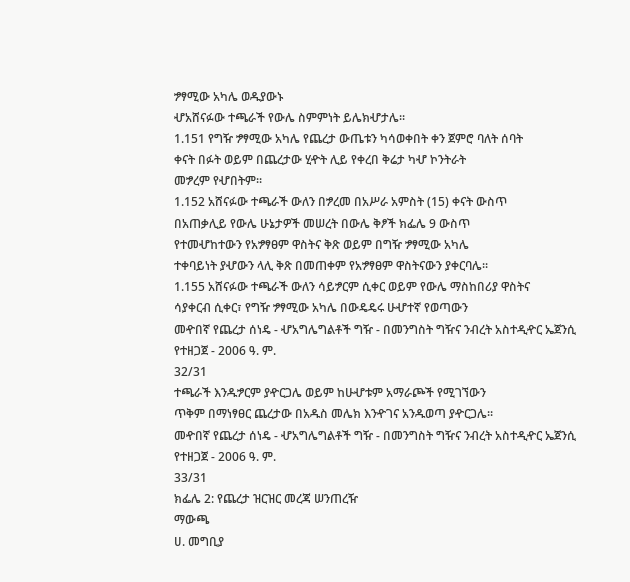ፇፃሚው አካሌ ወዱያውኑ
ሇአሸናፉው ተጫራች የውሌ ስምምነት ይሌክሇታሌ፡፡
1.151 የግዥ ፇፃሚው አካሌ የጨረታ ውጤቱን ካሳወቀበት ቀን ጀምሮ ባለት ሰባት
ቀናት በፉት ወይም በጨረታው ሂዯት ሊይ የቀረበ ቅሬታ ካሇ ኮንትራት
መፇረም የሇበትም፡፡
1.152 አሸናፉው ተጫራች ውለን በፇረመ በአሥራ አምስት (15) ቀናት ውስጥ
በአጠቃሊይ የውሌ ሁኔታዎች መሠረት በውሌ ቅፆች ክፌሌ 9 ውስጥ
የተመሇከተውን የአፇፃፀም ዋስትና ቅጽ ወይም በግዥ ፇፃሚው አካሌ
ተቀባይነት ያሇውን ላሊ ቅጽ በመጠቀም የአፇፃፀም ዋስትናውን ያቀርባሌ፡፡
1.155 አሸናፉው ተጫራች ውለን ሳይፇርም ሲቀር ወይም የውሌ ማስከበሪያ ዋስትና
ሳያቀርብ ሲቀር፣ የግዥ ፇፃሚው አካሌ በውዴዴሩ ሁሇተኛ የወጣውን
መዯበኛ የጨረታ ሰነዴ - ሇአግሌግልቶች ግዥ - በመንግስት ግዥና ንብረት አስተዲዯር ኤጀንሲ የተዘጋጀ - 2006 ዓ. ም.
32/31
ተጫራች እንዱፇርም ያዯርጋሌ ወይም ከሁሇቱም አማራጮች የሚገኘውን
ጥቅም በማነፃፀር ጨረታው በአዱስ መሌክ እንዯገና አንዱወጣ ያዯርጋሌ፡፡
መዯበኛ የጨረታ ሰነዴ - ሇአግሌግልቶች ግዥ - በመንግስት ግዥና ንብረት አስተዲዯር ኤጀንሲ የተዘጋጀ - 2006 ዓ. ም.
33/31
ክፌሌ 2: የጨረታ ዝርዝር መረጃ ሠንጠረዥ
ማውጫ
ሀ. መግቢያ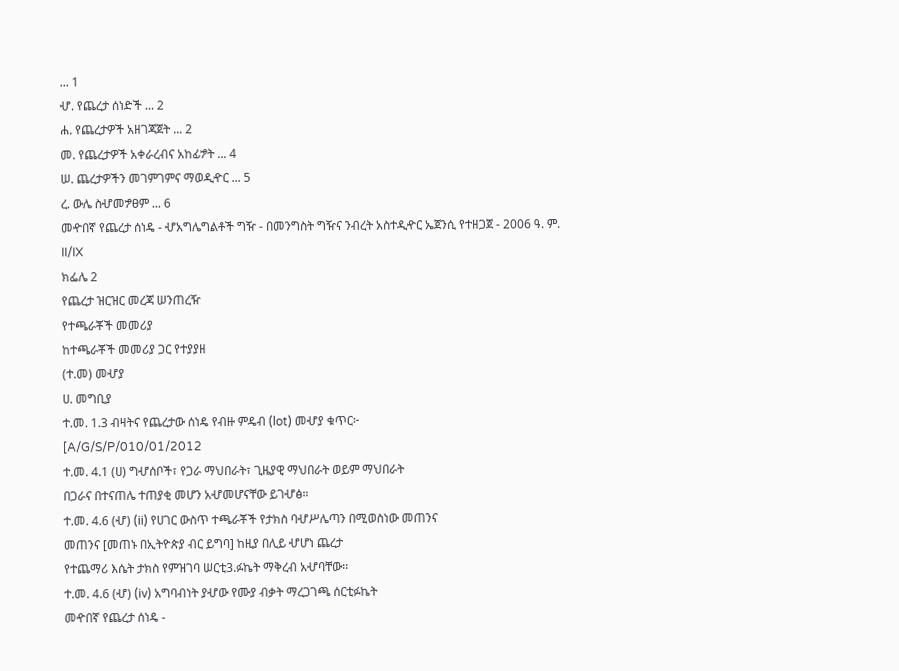... 1
ሇ. የጨረታ ሰነድች ... 2
ሐ. የጨረታዎች አዘገጃጀት ... 2
መ. የጨረታዎች አቀራረብና አከፊፇት ... 4
ሠ. ጨረታዎችን መገምገምና ማወዲዯር ... 5
ረ. ውሌ ስሇመፇፀም ... 6
መዯበኛ የጨረታ ሰነዴ - ሇአግሌግልቶች ግዥ - በመንግስት ግዥና ንብረት አስተዲዯር ኤጀንሲ የተዘጋጀ - 2006 ዓ. ም.
II/IX
ክፌሌ 2
የጨረታ ዝርዝር መረጃ ሠንጠረዥ
የተጫራቾች መመሪያ
ከተጫራቾች መመሪያ ጋር የተያያዘ
(ተ.መ) መሇያ
ሀ. መግቢያ
ተ.መ. 1.3 ብዛትና የጨረታው ሰነዴ የብዙ ምዴብ (lot) መሇያ ቁጥር፦
[A/G/S/P/010/01/2012
ተ.መ. 4.1 (ሀ) ግሇሰቦች፣ የጋራ ማህበራት፣ ጊዜያዊ ማህበራት ወይም ማህበራት
በጋራና በተናጠሌ ተጠያቂ መሆን አሇመሆናቸው ይገሇፅ።
ተ.መ. 4.6 (ሇ) (ii) የሀገር ውስጥ ተጫራቾች የታክስ ባሇሥሌጣን በሚወስነው መጠንና
መጠንና [መጠኑ በኢትዮጵያ ብር ይግባ] ከዚያ በሊይ ሇሆነ ጨረታ
የተጨማሪ እሴት ታክስ የምዝገባ ሠርቲ3.ፉኬት ማቅረብ አሇባቸው፡፡
ተ.መ. 4.6 (ሇ) (iv) አግባብነት ያሇው የሙያ ብቃት ማረጋገጫ ሰርቲፉኬት
መዯበኛ የጨረታ ሰነዴ -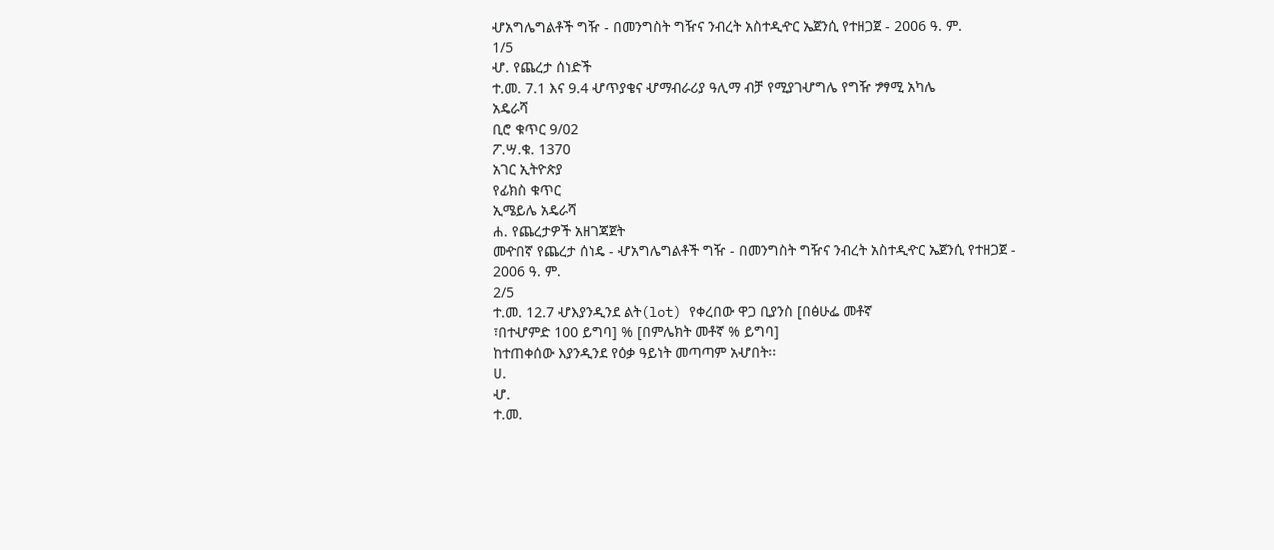ሇአግሌግልቶች ግዥ - በመንግስት ግዥና ንብረት አስተዲዯር ኤጀንሲ የተዘጋጀ - 2006 ዓ. ም.
1/5
ሇ. የጨረታ ሰነድች
ተ.መ. 7.1 እና 9.4 ሇጥያቄና ሇማብራሪያ ዓሊማ ብቻ የሚያገሇግሌ የግዥ ፇፃሚ አካሌ
አዴራሻ
ቢሮ ቁጥር 9/02
ፖ.ሣ.ቁ. 1370
አገር ኢትዮጵያ
የፊክስ ቁጥር
ኢሜይሌ አዴራሻ
ሐ. የጨረታዎች አዘገጃጀት
መዯበኛ የጨረታ ሰነዴ - ሇአግሌግልቶች ግዥ - በመንግስት ግዥና ንብረት አስተዲዯር ኤጀንሲ የተዘጋጀ - 2006 ዓ. ም.
2/5
ተ.መ. 12.7 ሇእያንዲንደ ልት(lot) የቀረበው ዋጋ ቢያንስ [በፅሁፌ መቶኛ
፣በተሇምድ 100 ይግባ] % [በምሌክት መቶኛ % ይግባ]
ከተጠቀሰው እያንዲንደ የዕቃ ዓይነት መጣጣም አሇበት፡፡
ሀ.
ሇ.
ተ.መ.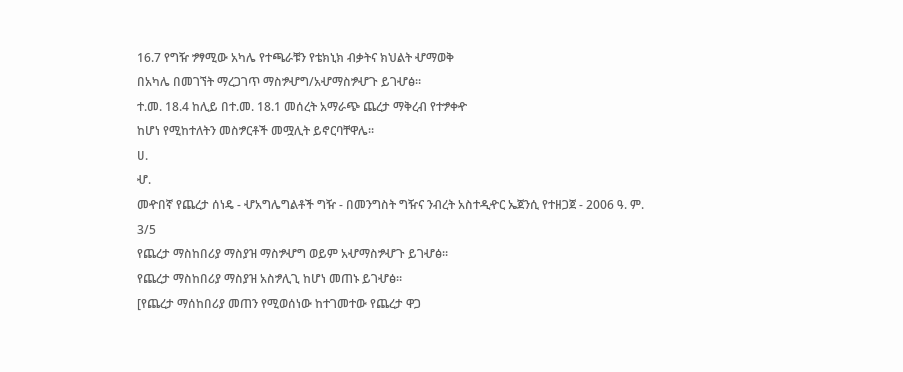16.7 የግዥ ፇፃሚው አካሌ የተጫራቹን የቴክኒክ ብቃትና ክህልት ሇማወቅ
በአካሌ በመገኘት ማረጋገጥ ማስፇሇግ/አሇማስፇሇጉ ይገሇፅ።
ተ.መ. 18.4 ከሊይ በተ.መ. 18.1 መሰረት አማራጭ ጨረታ ማቅረብ የተፇቀዯ
ከሆነ የሚከተለትን መስፇርቶች መሟሊት ይኖርባቸዋሌ፡፡
ሀ.
ሇ.
መዯበኛ የጨረታ ሰነዴ - ሇአግሌግልቶች ግዥ - በመንግስት ግዥና ንብረት አስተዲዯር ኤጀንሲ የተዘጋጀ - 2006 ዓ. ም.
3/5
የጨረታ ማስከበሪያ ማስያዝ ማስፇሇግ ወይም አሇማስፇሇጉ ይገሇፅ።
የጨረታ ማስከበሪያ ማስያዝ አስፇሊጊ ከሆነ መጠኑ ይገሇፅ።
[የጨረታ ማሰከበሪያ መጠን የሚወሰነው ከተገመተው የጨረታ ዋጋ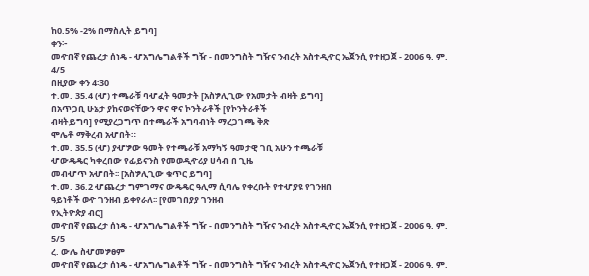ከ0.5% -2% በማስሊት ይግባ]
ቀን፦
መዯበኛ የጨረታ ሰነዴ - ሇአግሌግልቶች ግዥ - በመንግስት ግዥና ንብረት አስተዲዯር ኤጀንሲ የተዘጋጀ - 2006 ዓ. ም.
4/5
በዚያው ቀን 4፡30
ተ.መ. 35.4 (ሇ) ተጫራቹ ባሇፈት ዓመታት [አስፇሊጊው የአመታት ብዛት ይግባ]
በአጥጋቢ ሁኔታ ያከናወናቸውን ዋና ዋና ኮንትራቶች [የኮንትራቶች
ብዛትይግባ] የሚያረጋግጥ በተጫራች አግባብነት ማረጋገጫ ቅጽ
ሞሌቶ ማቅረብ አሇበት።
ተ.መ. 35.5 (ሇ) ያሇፇው ዓመት የተጫራቹ አማካኝ ዓመታዊ ገቢ አሁን ተጫራቹ
ሇውዴዴር ካቀረበው የፊይናንስ የመወዲዯሪያ ሀሳብ በ ጊዜ
መብሇጥ አሇበት፡፡ [አስፇሊጊው ቁጥር ይግባ]
ተ.መ. 36.2 ሇጨረታ ግምገማና ውዴዴር ዓሊማ ሲባሌ የቀረቡት የተሇያዩ የገንዘበ
ዓይነቶች ወዯ ገንዘብ ይቀየራለ፡፡ [የመገበያያ ገንዘብ
የኢትዮጵያ ብር]
መዯበኛ የጨረታ ሰነዴ - ሇአግሌግልቶች ግዥ - በመንግስት ግዥና ንብረት አስተዲዯር ኤጀንሲ የተዘጋጀ - 2006 ዓ. ም.
5/5
ረ. ውሌ ስሇመፇፀም
መዯበኛ የጨረታ ሰነዴ - ሇአግሌግልቶች ግዥ - በመንግስት ግዥና ንብረት አስተዲዯር ኤጀንሲ የተዘጋጀ - 2006 ዓ. ም.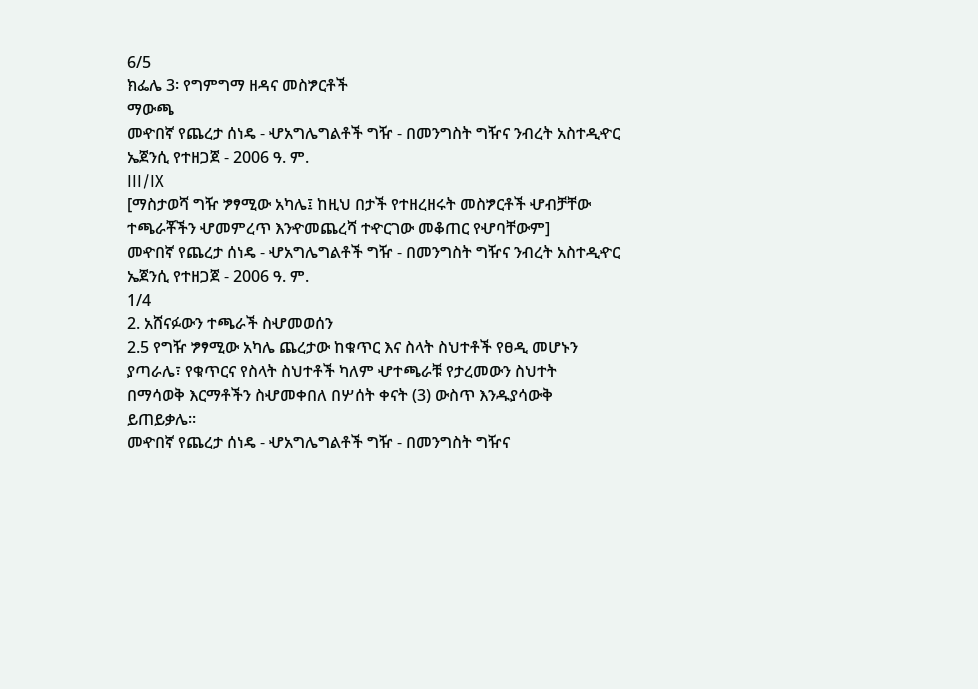6/5
ክፌሌ 3፡ የግምግማ ዘዳና መስፇርቶች
ማውጫ
መዯበኛ የጨረታ ሰነዴ - ሇአግሌግልቶች ግዥ - በመንግስት ግዥና ንብረት አስተዲዯር ኤጀንሲ የተዘጋጀ - 2006 ዓ. ም.
III/IX
[ማስታወሻ ግዥ ፇፃሚው አካሌ፤ ከዚህ በታች የተዘረዘሩት መስፇርቶች ሇብቻቸው
ተጫራቾችን ሇመምረጥ እንዯመጨረሻ ተዯርገው መቆጠር የሇባቸውም]
መዯበኛ የጨረታ ሰነዴ - ሇአግሌግልቶች ግዥ - በመንግስት ግዥና ንብረት አስተዲዯር ኤጀንሲ የተዘጋጀ - 2006 ዓ. ም.
1/4
2. አሸናፉውን ተጫራች ስሇመወሰን
2.5 የግዥ ፇፃሚው አካሌ ጨረታው ከቁጥር እና ስላት ስህተቶች የፀዲ መሆኑን
ያጣራሌ፣ የቁጥርና የስላት ስህተቶች ካለም ሇተጫራቹ የታረመውን ስህተት
በማሳወቅ እርማቶችን ስሇመቀበለ በሦሰት ቀናት (3) ውስጥ እንዱያሳውቅ
ይጠይቃሌ፡፡
መዯበኛ የጨረታ ሰነዴ - ሇአግሌግልቶች ግዥ - በመንግስት ግዥና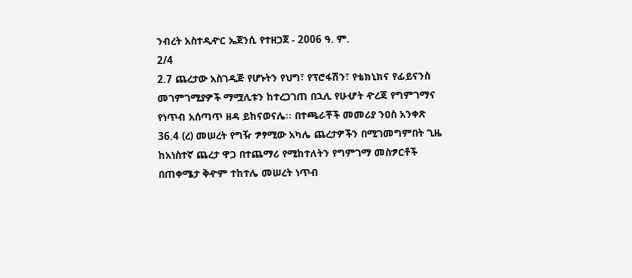ንብረት አስተዲዯር ኤጀንሲ የተዘጋጀ - 2006 ዓ. ም.
2/4
2.7 ጨረታው አስገዲጅ የሆኑትን የህግ፣ የፕሮፋሽን፣ የቴክኒክና የፊይናንስ
መገምገሚያዎች ማሟሊቱን ከተረጋገጠ በኋሊ የሁሇት ዯረጃ የግምገማና
የነጥብ አሰጣጥ ዘዳ ይከናወናሌ፡፡ በተጫራቾች መመሪያ ንዐስ አንቀጽ
36.4 (ረ) መሠረት የግዥ ፇፃሚው አካሌ ጨረታዎችን በሚገመግምበት ጊዜ
ከአነስተኛ ጨረታ ዋጋ በተጨማሪ የሚከተለትን የግምገማ መስፇርቶች
በጠቀሜታ ቅዯም ተከተሌ መሠረት ነጥብ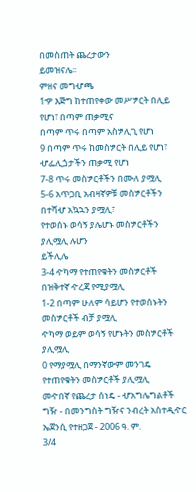በመስጠት ጨረታውን
ይመዝናሌ፡፡
ምዘና መግሇጫ
1ዏ እጅግ ከተጠየቀው መሥፇርት በሊይ የሆነ፣ በጣም ጠቃሚና
በጣም ጥሩ በጣም አስፇሊጊ የሆነ
9 በጣም ጥሩ ከመስፇርት በሊይ የሆነ፣ ሇፌሊጏታችን ጠቃሚ የሆነ
7-8 ጥሩ መስፇርቶችን በሙለ ያሟሊ
5-6 አጥጋቢ አብዛኛዎቹ መስፇርቶችን በተሻሇ አኳኋን ያሟሊ፣
የተወሰኑ ወሳኝ ያሌሆኑ መስፇርቶችን ያሊሟሊ ሉሆን
ይችሊሌ
3-4 ዯካማ የተጠየቁትን መስፇርቶች በዝቅተኛ ዯረጃ የሚያሟሊ
1-2 በጣም ሁለም ሳይሆን የተወሰኑትን መስፇርቶች ብቻ ያሟሊ
ዯካማ ወይም ወሳኝ የሆኑትን መስፇርቶች ያሊሟሊ
0 የማያሟሊ በማንኛውም መንገዴ የተጠየቁትን መስፇርቶች ያሊሟሊ
መዯበኛ የጨረታ ሰነዴ - ሇአግሌግልቶች ግዥ - በመንግስት ግዥና ንብረት አስተዲዯር ኤጀንሲ የተዘጋጀ - 2006 ዓ. ም.
3/4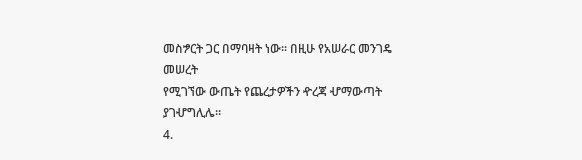መስፇርት ጋር በማባዛት ነው፡፡ በዚሁ የአሠራር መንገዴ መሠረት
የሚገኘው ውጤት የጨረታዎችን ዯረጃ ሇማውጣት ያገሇግሊሌ፡፡
4.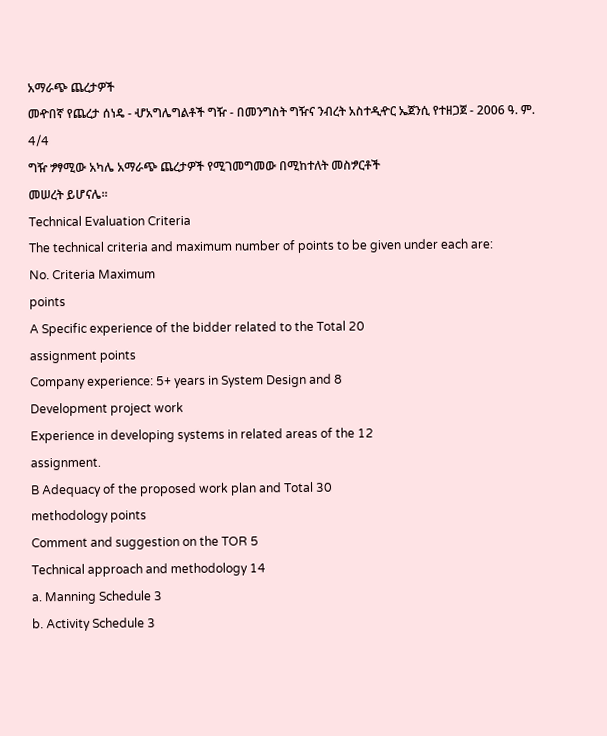አማራጭ ጨረታዎች
መዯበኛ የጨረታ ሰነዴ - ሇአግሌግልቶች ግዥ - በመንግስት ግዥና ንብረት አስተዲዯር ኤጀንሲ የተዘጋጀ - 2006 ዓ. ም.
4/4
ግዥ ፇፃሚው አካሌ አማራጭ ጨረታዎች የሚገመግመው በሚከተለት መስፇርቶች
መሠረት ይሆናሌ፡፡
Technical Evaluation Criteria
The technical criteria and maximum number of points to be given under each are:
No. Criteria Maximum
points
A Specific experience of the bidder related to the Total 20
assignment points
Company experience: 5+ years in System Design and 8
Development project work
Experience in developing systems in related areas of the 12
assignment.
B Adequacy of the proposed work plan and Total 30
methodology points
Comment and suggestion on the TOR 5
Technical approach and methodology 14
a. Manning Schedule 3
b. Activity Schedule 3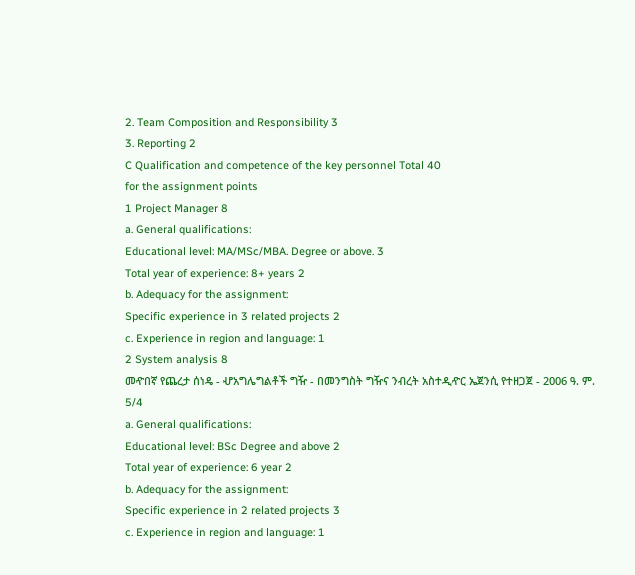2. Team Composition and Responsibility 3
3. Reporting 2
C Qualification and competence of the key personnel Total 40
for the assignment points
1 Project Manager 8
a. General qualifications:
Educational level: MA/MSc/MBA. Degree or above. 3
Total year of experience: 8+ years 2
b. Adequacy for the assignment:
Specific experience in 3 related projects 2
c. Experience in region and language: 1
2 System analysis 8
መዯበኛ የጨረታ ሰነዴ - ሇአግሌግልቶች ግዥ - በመንግስት ግዥና ንብረት አስተዲዯር ኤጀንሲ የተዘጋጀ - 2006 ዓ. ም.
5/4
a. General qualifications:
Educational level: BSc Degree and above 2
Total year of experience: 6 year 2
b. Adequacy for the assignment:
Specific experience in 2 related projects 3
c. Experience in region and language: 1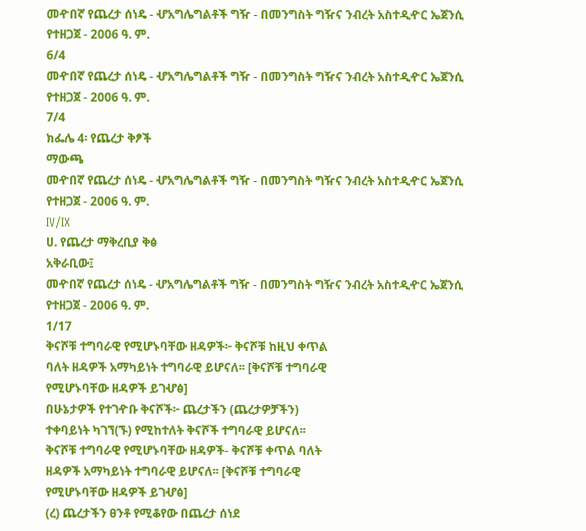መዯበኛ የጨረታ ሰነዴ - ሇአግሌግልቶች ግዥ - በመንግስት ግዥና ንብረት አስተዲዯር ኤጀንሲ የተዘጋጀ - 2006 ዓ. ም.
6/4
መዯበኛ የጨረታ ሰነዴ - ሇአግሌግልቶች ግዥ - በመንግስት ግዥና ንብረት አስተዲዯር ኤጀንሲ የተዘጋጀ - 2006 ዓ. ም.
7/4
ክፌሌ 4፡ የጨረታ ቅፆች
ማውጫ
መዯበኛ የጨረታ ሰነዴ - ሇአግሌግልቶች ግዥ - በመንግስት ግዥና ንብረት አስተዲዯር ኤጀንሲ የተዘጋጀ - 2006 ዓ. ም.
IV/IX
ሀ. የጨረታ ማቅረቢያ ቅፅ
አቅራቢው፤
መዯበኛ የጨረታ ሰነዴ - ሇአግሌግልቶች ግዥ - በመንግስት ግዥና ንብረት አስተዲዯር ኤጀንሲ የተዘጋጀ - 2006 ዓ. ም.
1/17
ቅናሾቹ ተግባራዊ የሚሆኑባቸው ዘዳዎች፦ ቅናሾቹ ከዚህ ቀጥል
ባለት ዘዳዎች አማካይነት ተግባራዊ ይሆናለ፡፡ [ቅናሾቹ ተግባራዊ
የሚሆኑባቸው ዘዳዎች ይገሇፅ]
በሁኔታዎች የተገዯቡ ቅናሾች፦ ጨረታችን (ጨረታዎቻችን)
ተቀባይነት ካገኘ(ኙ) የሚከተለት ቅናሾች ተግባራዊ ይሆናለ፡፡
ቅናሾቹ ተግባራዊ የሚሆኑባቸው ዘዳዎች- ቅናሾቹ ቀጥል ባለት
ዘዳዎች አማካይነት ተግባራዊ ይሆናለ፡፡ [ቅናሾቹ ተግባራዊ
የሚሆኑባቸው ዘዳዎች ይገሇፅ]
(ረ) ጨረታችን ፀንቶ የሚቆየው በጨረታ ሰነደ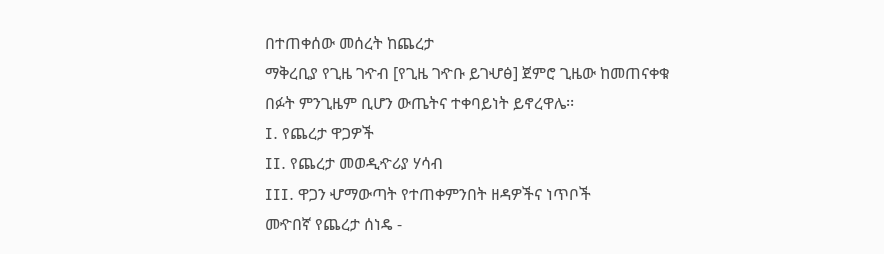በተጠቀሰው መሰረት ከጨረታ
ማቅረቢያ የጊዜ ገዯብ [የጊዜ ገዯቡ ይገሇፅ] ጀምሮ ጊዜው ከመጠናቀቁ
በፉት ምንጊዜም ቢሆን ውጤትና ተቀባይነት ይኖረዋሌ፡፡
I. የጨረታ ዋጋዎች
II. የጨረታ መወዲዯሪያ ሃሳብ
III. ዋጋን ሇማውጣት የተጠቀምንበት ዘዳዎችና ነጥቦች
መዯበኛ የጨረታ ሰነዴ -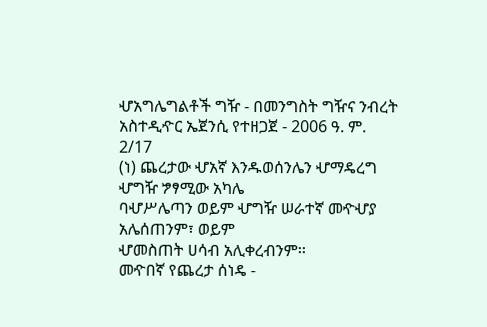ሇአግሌግልቶች ግዥ - በመንግስት ግዥና ንብረት አስተዲዯር ኤጀንሲ የተዘጋጀ - 2006 ዓ. ም.
2/17
(ነ) ጨረታው ሇአኛ እንዱወሰንሌን ሇማዴረግ ሇግዥ ፇፃሚው አካሌ
ባሇሥሌጣን ወይም ሇግዥ ሠራተኛ መዯሇያ አሌሰጠንም፣ ወይም
ሇመስጠት ሀሳብ አሊቀረብንም፡፡
መዯበኛ የጨረታ ሰነዴ -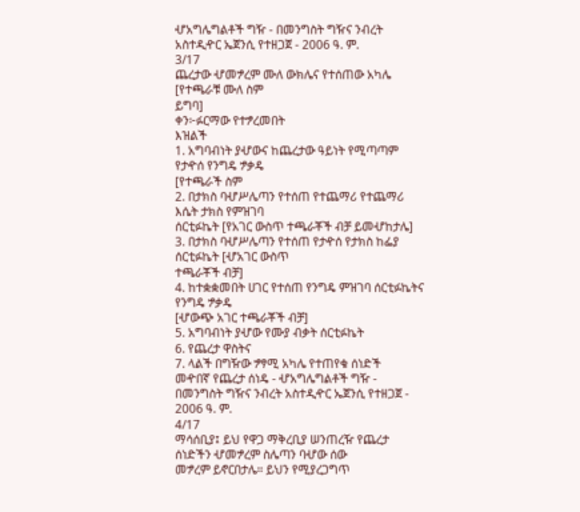ሇአግሌግልቶች ግዥ - በመንግስት ግዥና ንብረት አስተዲዯር ኤጀንሲ የተዘጋጀ - 2006 ዓ. ም.
3/17
ጨረታው ሇመፇረም ሙለ ውክሌና የተሰጠው አካሌ [የተጫራቹ ሙለ ስም
ይግባ]
ቀን፦ፉርማው የተፇረመበት
እዝልች
1. አግባብነት ያሇውና ከጨረታው ዓይነት የሚጣጣም የታዯሰ የንግዴ ፇቃዴ
[የተጫራች ስም
2. በታክስ ባሇሥሌጣን የተሰጠ የተጨማሪ የተጨማሪ እሴት ታክስ የምዝገባ
ሰርቲፉኬት [የአገር ውስጥ ተጫራቾች ብቻ ይመሇከታሌ]
3. በታክስ ባሇሥሌጣን የተሰጠ የታዯሰ የታክስ ከፌያ ሰርቲፉኬት [ሇአገር ውስጥ
ተጫራቾች ብቻ]
4. ከተቋቋመበት ሀገር የተሰጠ የንግዴ ምዝገባ ሰርቲፉኬትና የንግዴ ፇቃዴ
[ሇውጭ አገር ተጫራቾች ብቻ]
5. አግባብነት ያሇው የሙያ ብቃት ሰርቲፉኬት
6. የጨረታ ዋስትና
7. ላልች በግዥው ፇፃሚ አካሌ የተጠየቁ ሰነድች
መዯበኛ የጨረታ ሰነዴ - ሇአግሌግልቶች ግዥ - በመንግስት ግዥና ንብረት አስተዲዯር ኤጀንሲ የተዘጋጀ - 2006 ዓ. ም.
4/17
ማሳሰቢያ፤ ይህ የዋጋ ማቅረቢያ ሠንጠረዥ የጨረታ ሰነድችን ሇመፇረም ስሌጣን ባሇው ሰው
መፇረም ይኖርበታሌ። ይህን የሚያረጋግጥ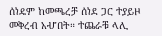ሰነዴም ከመጫረቻ ሰነደ ጋር ተያይዞ
መቅረብ አሇበት። ተጨራቹ ላሊ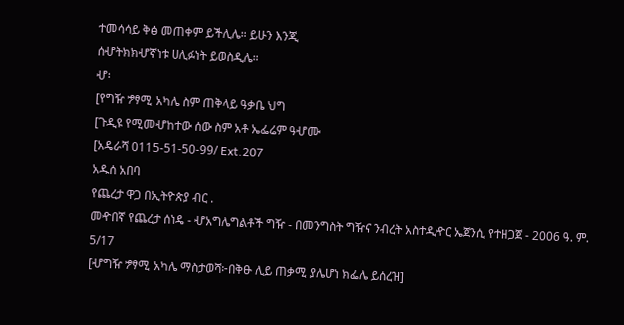ተመሳሳይ ቅፅ መጠቀም ይችሊሌ። ይሁን እንጂ
ሰሇትክክሇኛነቱ ሀሊፉነት ይወስዲሌ።
ሇ፡
[የግዥ ፇፃሚ አካሌ ስም ጠቅላይ ዓቃቤ ህግ
[ጉዲዩ የሚመሇከተው ሰው ስም አቶ ኤፌሬም ዓሇሙ
[አዴራሻ 0115-51-50-99/ Ext.207
አዱሰ አበባ
የጨረታ ዋጋ በኢትዮጵያ ብር .
መዯበኛ የጨረታ ሰነዴ - ሇአግሌግልቶች ግዥ - በመንግስት ግዥና ንብረት አስተዲዯር ኤጀንሲ የተዘጋጀ - 2006 ዓ. ም.
5/17
[ሇግዥ ፇፃሚ አካሌ ማስታወሻ፦በቅፁ ሊይ ጠቃሚ ያሌሆነ ክፌሌ ይሰረዝ]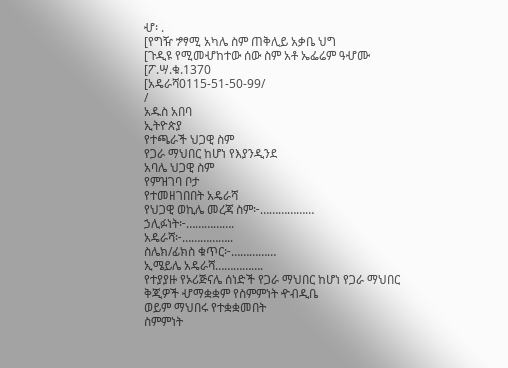ሇ፡ .
[የግዥ ፇፃሚ አካሌ ስም ጠቅሊይ አቃቤ ህግ
[ጉዲዩ የሚመሇከተው ሰው ስም አቶ ኤፌሬም ዓሇሙ
[ፖ.ሣ.ቁ.1370
[አዴራሻ0115-51-50-99/
/
አዱስ አበባ
ኢትዮጵያ
የተጫራች ህጋዊ ስም
የጋራ ማህበር ከሆነ የእያንዲንደ
አባሌ ህጋዊ ስም
የምዝገባ ቦታ
የተመዘገበበት አዴራሻ
የህጋዊ ወኪሌ መረጃ ስም፦………………
ኃሊፉነት፦…………….
አዴራሻ፦……………..
ስሌክ/ፊክስ ቁጥር፦……………
ኢሜይሌ አዴራሻ…………….
የተያያዙ የኦሪጅናሌ ሰነድች የጋራ ማህበር ከሆነ የጋራ ማህበር
ቅጂዎች ሇማቋቋም የስምምነት ዯብዲቤ
ወይም ማህበሩ የተቋቋመበት
ስምምነት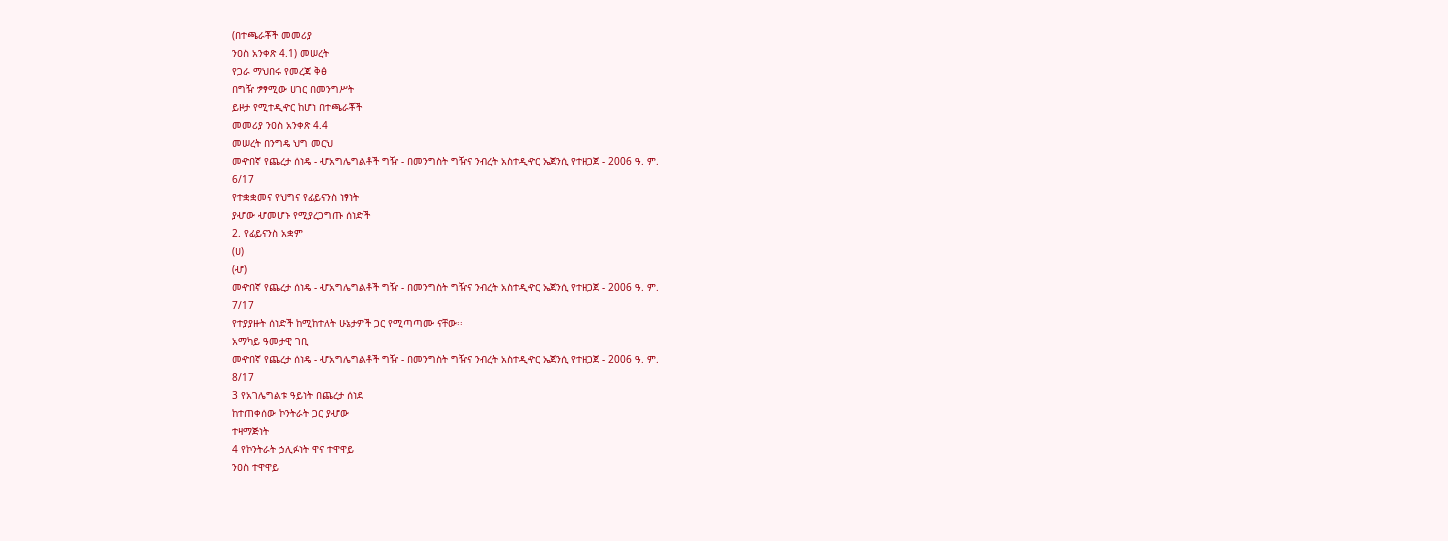(በተጫራቾች መመሪያ
ንዐስ አንቀጽ 4.1) መሠረት
የጋራ ማህበሩ የመረጃ ቅፅ
በግዥ ፇፃሚው ሀገር በመንግሥት
ይዞታ የሚተዲዯር ከሆነ በተጫራቾች
መመሪያ ንዐስ አንቀጽ 4.4
መሠረት በንግዴ ህግ መርህ
መዯበኛ የጨረታ ሰነዴ - ሇአግሌግልቶች ግዥ - በመንግስት ግዥና ንብረት አስተዲዯር ኤጀንሲ የተዘጋጀ - 2006 ዓ. ም.
6/17
የተቋቋመና የህግና የፊይናንስ ነፃነት
ያሇው ሇመሆኑ የሚያረጋግጡ ሰነድች
2. የፊይናንስ አቋም
(ሀ)
(ሇ)
መዯበኛ የጨረታ ሰነዴ - ሇአግሌግልቶች ግዥ - በመንግስት ግዥና ንብረት አስተዲዯር ኤጀንሲ የተዘጋጀ - 2006 ዓ. ም.
7/17
የተያያዙት ሰነድች ከሚከተለት ሁኔታዎች ጋር የሚጣጣሙ ናቸው፡፡
አማካይ ዓመታዊ ገቢ
መዯበኛ የጨረታ ሰነዴ - ሇአግሌግልቶች ግዥ - በመንግስት ግዥና ንብረት አስተዲዯር ኤጀንሲ የተዘጋጀ - 2006 ዓ. ም.
8/17
3 የአገሌግልቱ ዓይነት በጨረታ ሰነደ
ከተጠቀሰው ኮንትራት ጋር ያሇው
ተዛማጅነት
4 የኮንትራት ኃሊፉነት ዋና ተዋዋይ
ንዐስ ተዋዋይ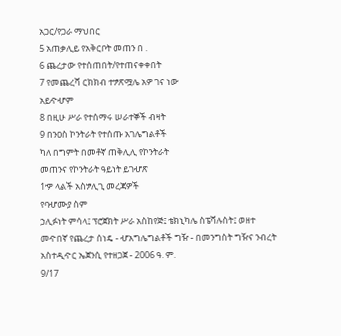አጋር/የጋራ ማህበር
5 አጠቃሊይ የአቅርቦት መጠን በ .
6 ጨረታው የተሰጠበት/የተጠናቀቀበት
7 የመጨረሻ ርክክብ ተፇጽሟሌ አዎ ገና ነው
አይዯሇም
8 በዚሁ ሥራ የተሰማሩ ሠራተኞች ብዛት
9 በንዐስ ኮንትራት የተሰጡ አገሌግልቶች
ካለ በግምት በመቶኛ ጠቅሊሊ የኮንትራት
መጠንና የኮንትራት ዓይነት ይገሇጽ
1ዏ ላልች አስፇሊጊ መረጃዎች
የባሇሙያ ስም
ኃሊፉነት ምሳላ፤ ፕሮጀክት ሥራ አስከየጅ፤ ቴክኒካሌ ስፔሻሉስት፤ ወዘተ
መዯበኛ የጨረታ ሰነዴ - ሇአግሌግልቶች ግዥ - በመንግስት ግዥና ንብረት አስተዲዯር ኤጀንሲ የተዘጋጀ - 2006 ዓ. ም.
9/17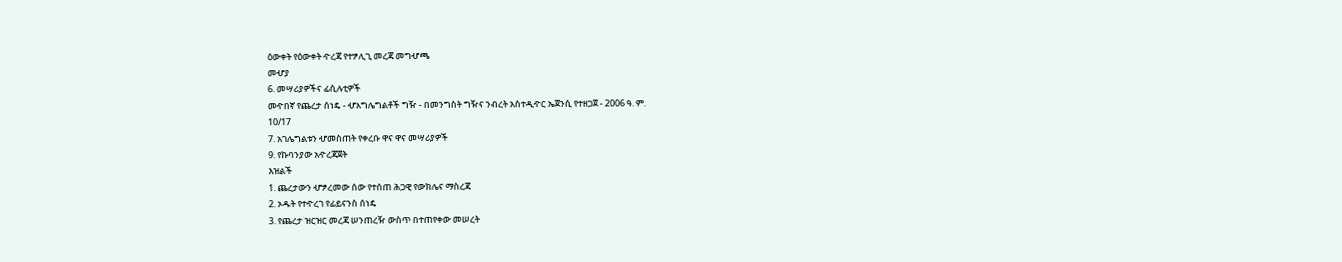ዕውቀት የዕውቀት ዯረጃ የተፇሊጊ መረጃ መግሇጫ
መሇያ
6. መሣሪያዎችና ፊሲሉቲዎች
መዯበኛ የጨረታ ሰነዴ - ሇአግሌግልቶች ግዥ - በመንግስት ግዥና ንብረት አስተዲዯር ኤጀንሲ የተዘጋጀ - 2006 ዓ. ም.
10/17
7. አገሌግልቱን ሇመስጠት የቀረቡ ዋና ዋና መሣሪያዎች
9. የኩባንያው አዯረጃጀት
እዝልች
1. ጨረታውን ሇፇረመው ሰው የተሰጠ ሕጋዊ የውክሌና ማስረጃ
2. ኦዱት የተዯረገ የፊይናንስ ሰነዴ
3. የጨረታ ዝርዝር መረጃ ሠንጠረዥ ውስጥ በተጠየቀው መሠረት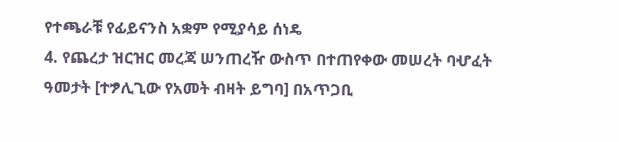የተጫራቹ የፊይናንስ አቋም የሚያሳይ ሰነዴ
4. የጨረታ ዝርዝር መረጃ ሠንጠረዥ ውስጥ በተጠየቀው መሠረት ባሇፈት
ዓመታት [ተፇሊጊው የአመት ብዛት ይግባ] በአጥጋቢ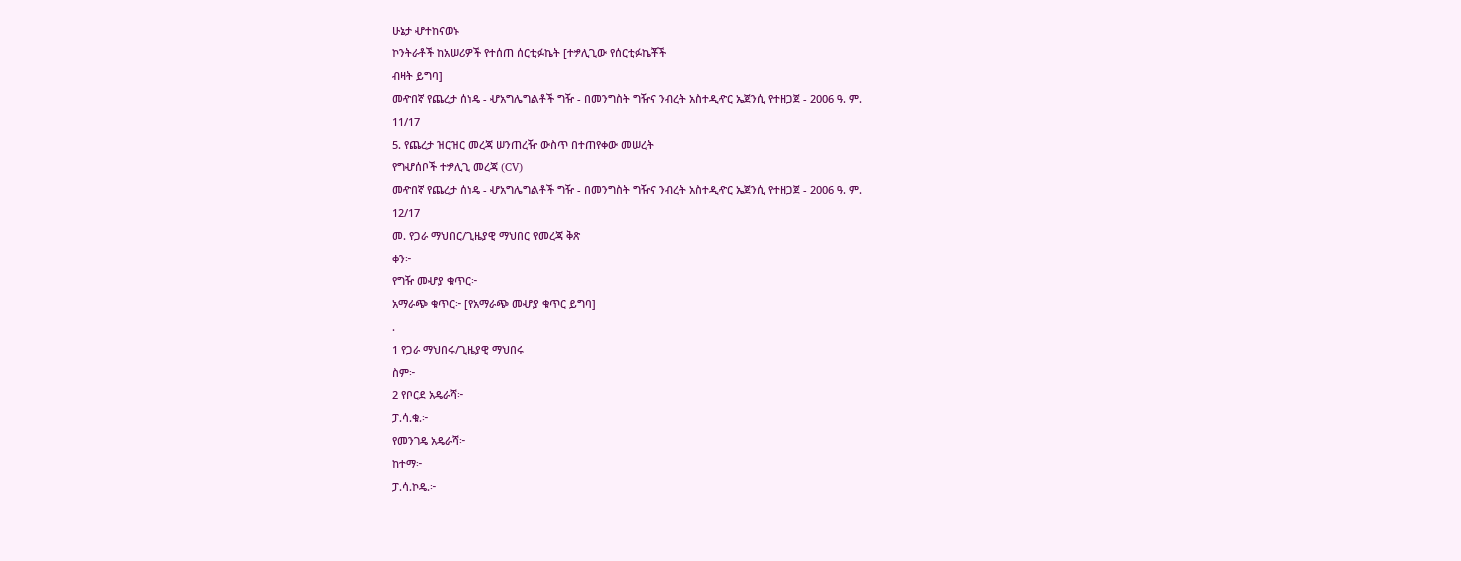ሁኔታ ሇተከናወኑ
ኮንትራቶች ከአሠሪዎች የተሰጠ ሰርቲፉኬት [ተፇሊጊው የሰርቲፉኬቾች
ብዛት ይግባ]
መዯበኛ የጨረታ ሰነዴ - ሇአግሌግልቶች ግዥ - በመንግስት ግዥና ንብረት አስተዲዯር ኤጀንሲ የተዘጋጀ - 2006 ዓ. ም.
11/17
5. የጨረታ ዝርዝር መረጃ ሠንጠረዥ ውስጥ በተጠየቀው መሠረት
የግሇሰቦች ተፇሊጊ መረጃ (CV)
መዯበኛ የጨረታ ሰነዴ - ሇአግሌግልቶች ግዥ - በመንግስት ግዥና ንብረት አስተዲዯር ኤጀንሲ የተዘጋጀ - 2006 ዓ. ም.
12/17
መ. የጋራ ማህበር/ጊዜያዊ ማህበር የመረጃ ቅጽ
ቀን፦
የግዥ መሇያ ቁጥር፦
አማራጭ ቁጥር፦ [የአማራጭ መሇያ ቁጥር ይግባ]
.
1 የጋራ ማህበሩ/ጊዜያዊ ማህበሩ
ስም፦
2 የቦርደ አዴራሻ፦
ፓ.ሳ.ቁ.፦
የመንገዴ አዴራሻ፦
ከተማ፦
ፓ.ሳ.ኮዴ.፦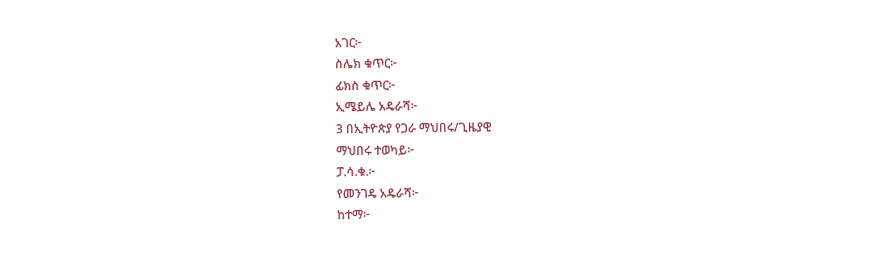አገር፦
ስሌክ ቁጥር፦
ፊክስ ቁጥር፦
ኢሜይሌ አዴራሻ፦
3 በኢትዮጵያ የጋራ ማህበሩ/ጊዜያዊ
ማህበሩ ተወካይ፦
ፓ.ሳ.ቁ.፦
የመንገዴ አዴራሻ፦
ከተማ፦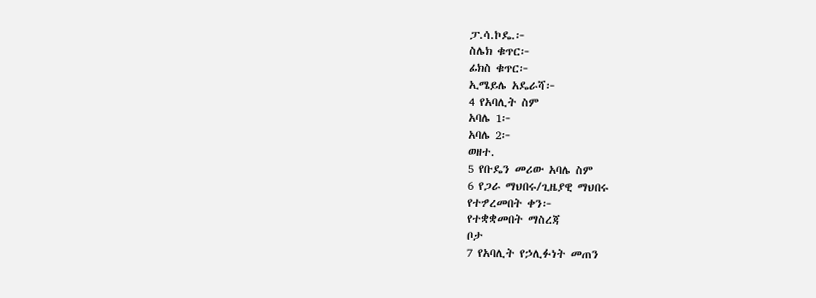ፓ.ሳ.ኮዴ.፦
ስሌክ ቁጥር፦
ፊክስ ቁጥር፦
ኢሜይሌ አዴራሻ፦
4 የአባሊት ስም
አባሌ 1፦
አባሌ 2፦
ወዘተ.
5 የቡዴን መሪው አባሌ ስም
6 የጋራ ማህበሩ/ጊዜያዊ ማህበሩ
የተፇረመበት ቀን፦
የተቋቋመበት ማስረጃ
ቦታ
7 የአባሊት የኃሊፉነት መጠን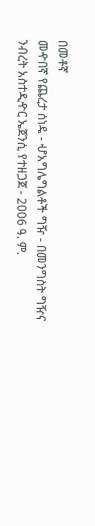በመቶኛ
መዯበኛ የጨረታ ሰነዴ - ሇአግሌግልቶች ግዥ - በመንግስት ግዥና ንብረት አስተዲዯር ኤጀንሲ የተዘጋጀ - 2006 ዓ. ም.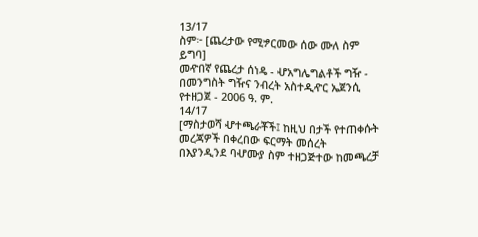13/17
ስም፦ [ጨረታው የሚፇርመው ሰው ሙለ ስም ይግባ]
መዯበኛ የጨረታ ሰነዴ - ሇአግሌግልቶች ግዥ - በመንግስት ግዥና ንብረት አስተዲዯር ኤጀንሲ የተዘጋጀ - 2006 ዓ. ም.
14/17
[ማስታወሻ ሇተጫራቾች፤ ከዚህ በታች የተጠቀሱት መረጃዎች በቀረበው ፍርማት መሰረት
በእያንዲንደ ባሇሙያ ስም ተዘጋጅተው ከመጫረቻ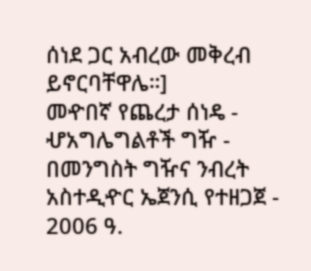ሰነደ ጋር አብረው መቅረብ
ይኖርባቸዋሌ።]
መዯበኛ የጨረታ ሰነዴ - ሇአግሌግልቶች ግዥ - በመንግስት ግዥና ንብረት አስተዲዯር ኤጀንሲ የተዘጋጀ - 2006 ዓ.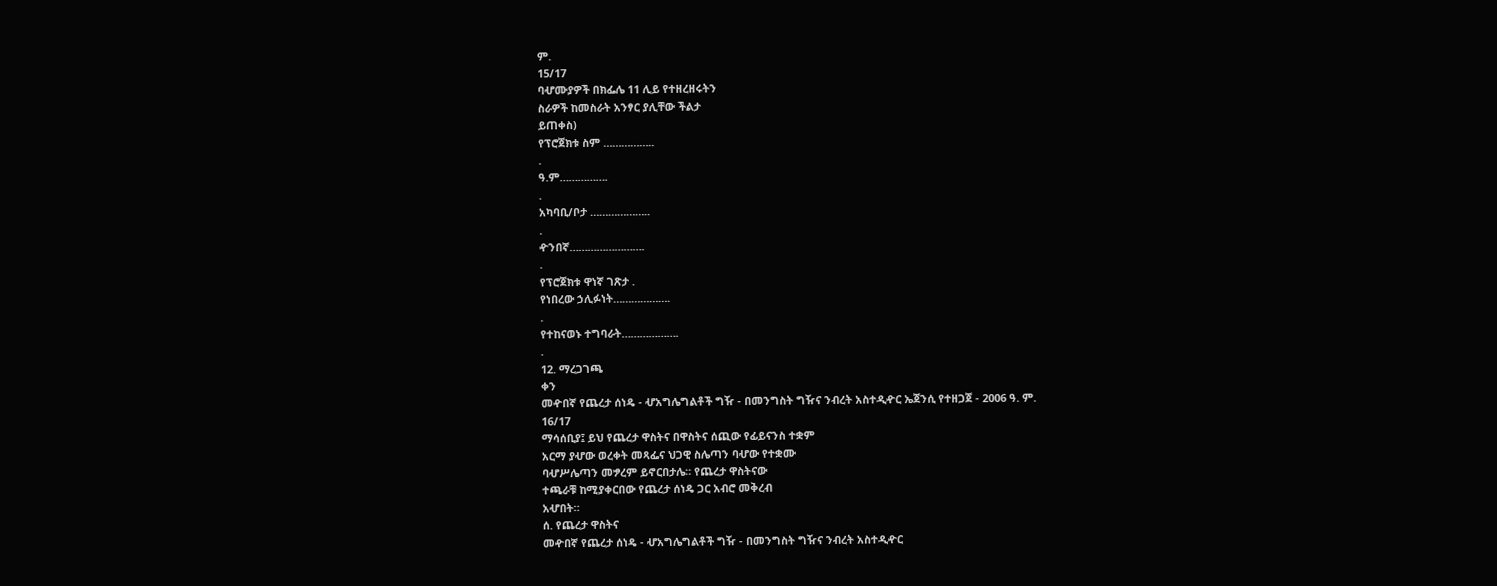ም.
15/17
ባሇሙያዎች በክፌሌ 11 ሊይ የተዘረዘሩትን
ስራዎች ከመስራት አንፃር ያሊቸው ችልታ
ይጠቀስ)
የፕሮጀክቱ ስም ……………..
.
ዓ.ም…………….
.
አካባቢ/ቦታ ………………..
.
ዯንበኛ…………………….
.
የፕሮጀክቱ ዋነኛ ገጽታ .
የነበረው ኃሊፉነት……………….
.
የተከናወኑ ተግባራት……………….
.
12. ማረጋገጫ
ቀን
መዯበኛ የጨረታ ሰነዴ - ሇአግሌግልቶች ግዥ - በመንግስት ግዥና ንብረት አስተዲዯር ኤጀንሲ የተዘጋጀ - 2006 ዓ. ም.
16/17
ማሳሰቢያ፤ ይህ የጨረታ ዋስትና በዋስትና ሰጪው የፊይናንስ ተቋም
አርማ ያሇው ወረቀት መጻፌና ህጋዊ ስሌጣን ባሇው የተቋሙ
ባሇሥሌጣን መፇረም ይኖርበታሌ። የጨረታ ዋስትናው
ተጫራቹ ከሚያቀርበው የጨረታ ሰነዴ ጋር አብሮ መቅረብ
አሇበት።
ሰ. የጨረታ ዋስትና
መዯበኛ የጨረታ ሰነዴ - ሇአግሌግልቶች ግዥ - በመንግስት ግዥና ንብረት አስተዲዯር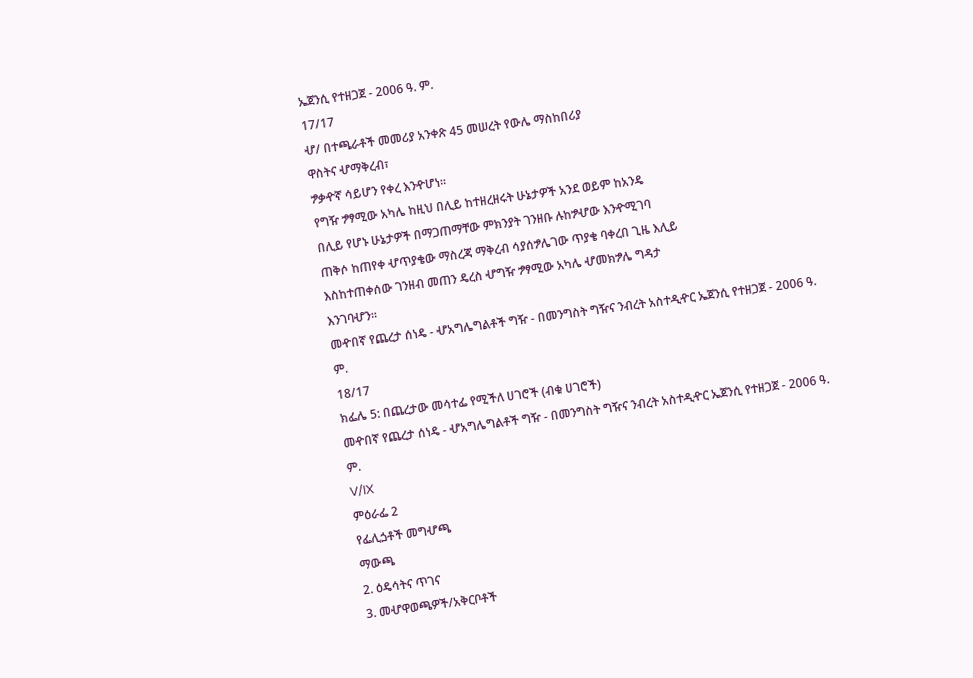ኤጀንሲ የተዘጋጀ - 2006 ዓ. ም.
17/17
ሇ/ በተጫራቶች መመሪያ አንቀጽ 45 መሠረት የውሌ ማስከበሪያ
ዋስትና ሇማቅረብ፣
ፇቃዯኛ ሳይሆን የቀረ እንዯሆነ፡፡
የግዥ ፇፃሚው አካሌ ከዚህ በሊይ ከተዘረዘሩት ሁኔታዎች አንደ ወይም ከአንዴ
በሊይ የሆኑ ሁኔታዎች በማጋጠማቸው ምክንያት ገንዘቡ ሉከፇሇው እንዯሚገባ
ጠቅሶ ከጠየቀ ሇጥያቄው ማስረጃ ማቅረብ ሳያሰፇሌገው ጥያቄ ባቀረበ ጊዜ እሊይ
እስከተጠቀሰው ገንዘብ መጠን ዴረስ ሇግዥ ፇፃሚው አካሌ ሇመክፇሌ ግዳታ
እንገባሇን፡፡
መዯበኛ የጨረታ ሰነዴ - ሇአግሌግልቶች ግዥ - በመንግስት ግዥና ንብረት አስተዲዯር ኤጀንሲ የተዘጋጀ - 2006 ዓ. ም.
18/17
ክፌሌ 5: በጨረታው መሳተፌ የሚችለ ሀገሮች (ብቁ ሀገሮች)
መዯበኛ የጨረታ ሰነዴ - ሇአግሌግልቶች ግዥ - በመንግስት ግዥና ንብረት አስተዲዯር ኤጀንሲ የተዘጋጀ - 2006 ዓ. ም.
V/IX
ምዕራፌ 2
የፌሊጏቶች መግሇጫ
ማውጫ
2. ዕዴሳትና ጥገና
3. መሇዋወጫዎች/አቅርቦቶች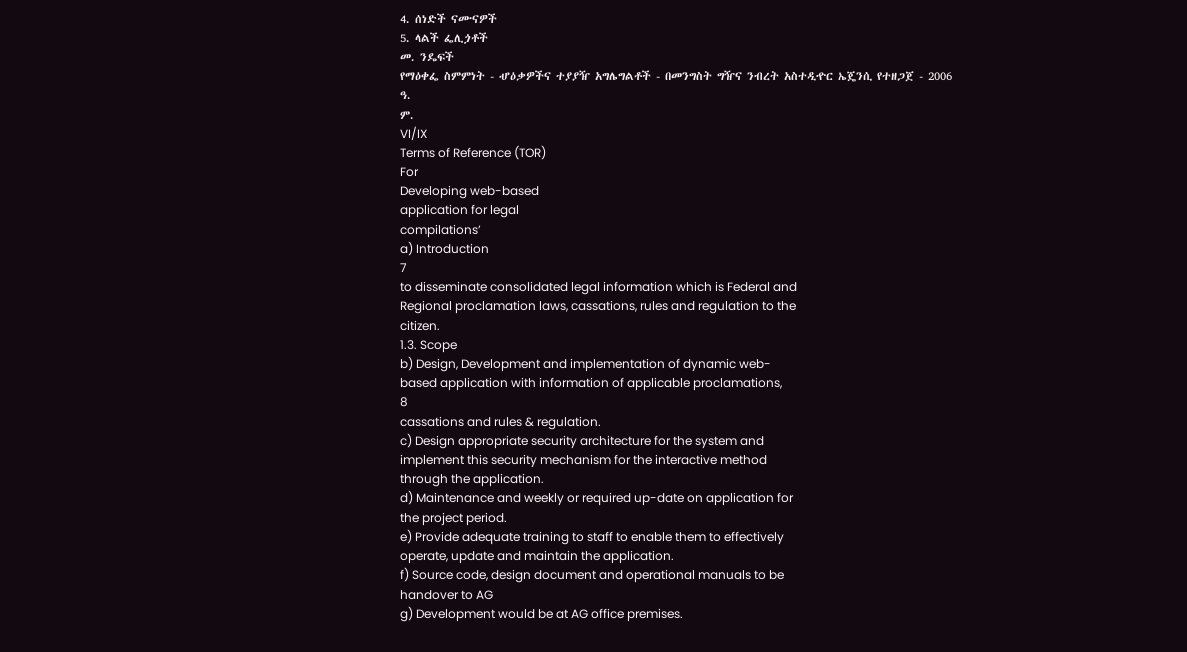4. ሰነድች ናሙናዎች
5. ላልች ፌሊጏቶች
መ. ንዴፍች
የማዕቀፌ ስምምነት - ሇዕቃዎችና ተያያዥ አግሌግልቶች - በመንግስት ግዥና ንብረት አስተዲዯር ኤጄንሲ የተዘጋጀ - 2006 ዓ.
ም.
VI/IX
Terms of Reference (TOR)
For
Developing web-based
application for legal
compilations’
a) Introduction
7
to disseminate consolidated legal information which is Federal and
Regional proclamation laws, cassations, rules and regulation to the
citizen.
1.3. Scope
b) Design, Development and implementation of dynamic web-
based application with information of applicable proclamations,
8
cassations and rules & regulation.
c) Design appropriate security architecture for the system and
implement this security mechanism for the interactive method
through the application.
d) Maintenance and weekly or required up-date on application for
the project period.
e) Provide adequate training to staff to enable them to effectively
operate, update and maintain the application.
f) Source code, design document and operational manuals to be
handover to AG
g) Development would be at AG office premises.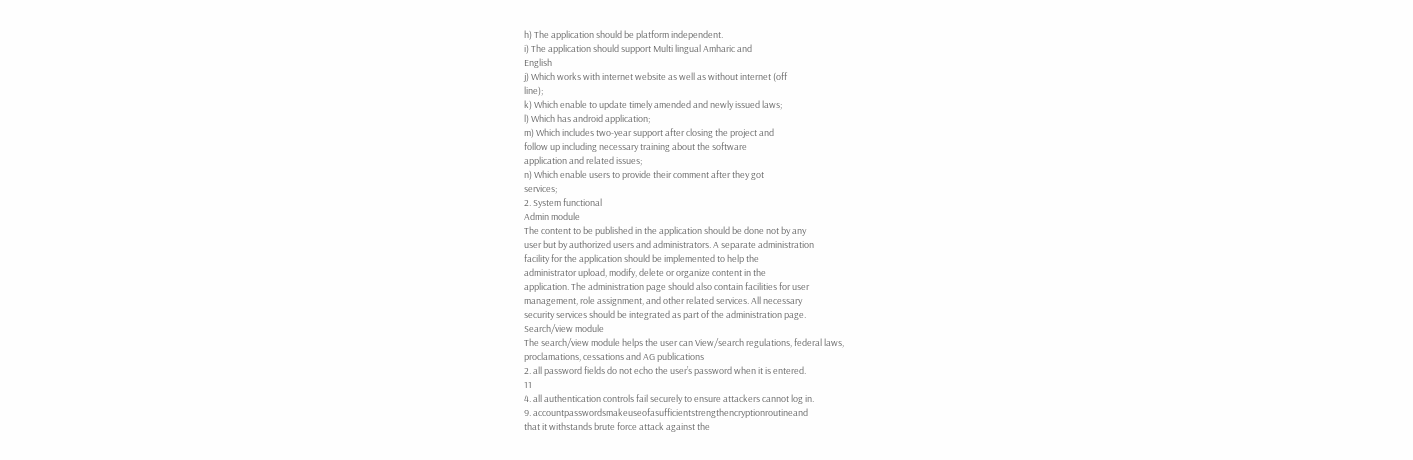h) The application should be platform independent.
i) The application should support Multi lingual Amharic and
English
j) Which works with internet website as well as without internet (off
line);
k) Which enable to update timely amended and newly issued laws;
l) Which has android application;
m) Which includes two-year support after closing the project and
follow up including necessary training about the software
application and related issues;
n) Which enable users to provide their comment after they got
services;
2. System functional
Admin module
The content to be published in the application should be done not by any
user but by authorized users and administrators. A separate administration
facility for the application should be implemented to help the
administrator upload, modify, delete or organize content in the
application. The administration page should also contain facilities for user
management, role assignment, and other related services. All necessary
security services should be integrated as part of the administration page.
Search/view module
The search/view module helps the user can View/search regulations, federal laws,
proclamations, cessations and AG publications
2. all password fields do not echo the user’s password when it is entered.
11
4. all authentication controls fail securely to ensure attackers cannot log in.
9. accountpasswordsmakeuseofasufficientstrengthencryptionroutineand
that it withstands brute force attack against the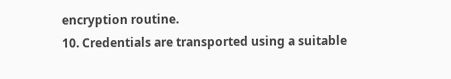encryption routine.
10. Credentials are transported using a suitable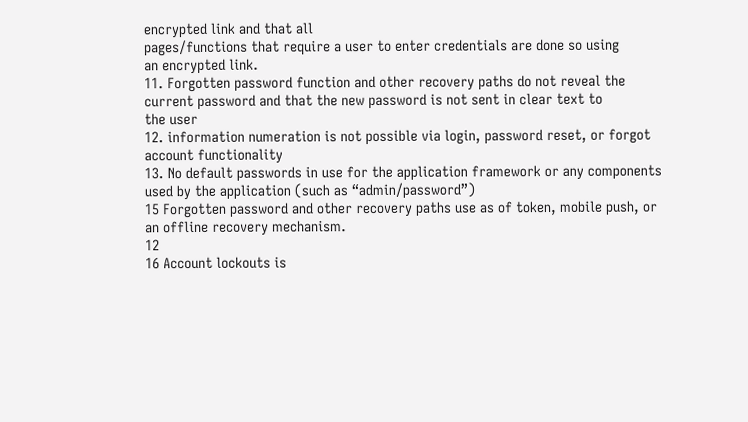encrypted link and that all
pages/functions that require a user to enter credentials are done so using
an encrypted link.
11. Forgotten password function and other recovery paths do not reveal the
current password and that the new password is not sent in clear text to
the user
12. information numeration is not possible via login, password reset, or forgot
account functionality
13. No default passwords in use for the application framework or any components
used by the application (such as “admin/password”)
15 Forgotten password and other recovery paths use as of token, mobile push, or
an offline recovery mechanism.
12
16 Account lockouts is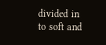divided in to soft and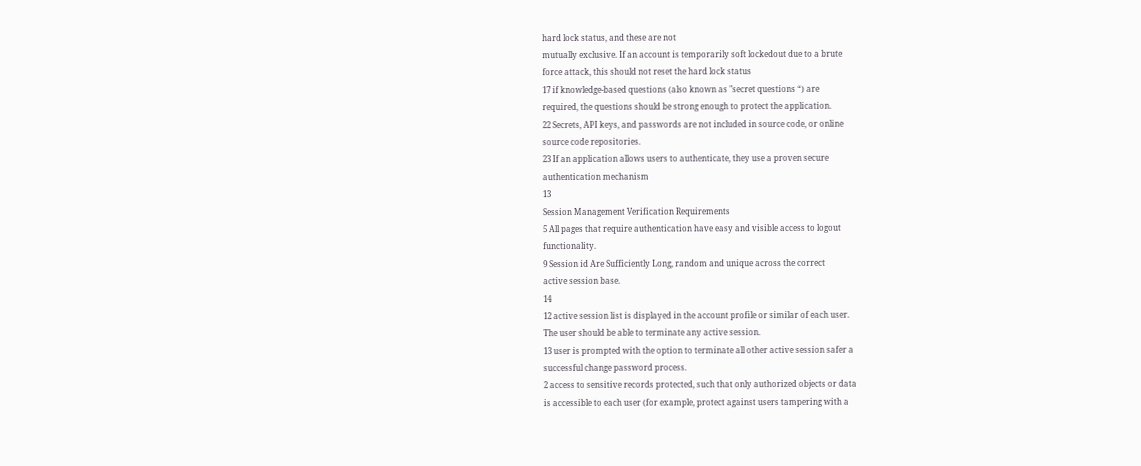hard lock status, and these are not
mutually exclusive. If an account is temporarily soft lockedout due to a brute
force attack, this should not reset the hard lock status
17 if knowledge-based questions (also known as "secret questions “) are
required, the questions should be strong enough to protect the application.
22 Secrets, API keys, and passwords are not included in source code, or online
source code repositories.
23 If an application allows users to authenticate, they use a proven secure
authentication mechanism
13
Session Management Verification Requirements
5 All pages that require authentication have easy and visible access to logout
functionality.
9 Session id Are Sufficiently Long, random and unique across the correct
active session base.
14
12 active session list is displayed in the account profile or similar of each user.
The user should be able to terminate any active session.
13 user is prompted with the option to terminate all other active session safer a
successful change password process.
2 access to sensitive records protected, such that only authorized objects or data
is accessible to each user (for example, protect against users tampering with a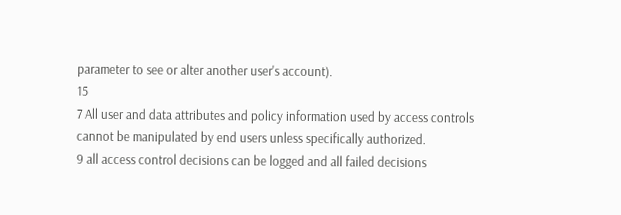parameter to see or alter another user's account).
15
7 All user and data attributes and policy information used by access controls
cannot be manipulated by end users unless specifically authorized.
9 all access control decisions can be logged and all failed decisions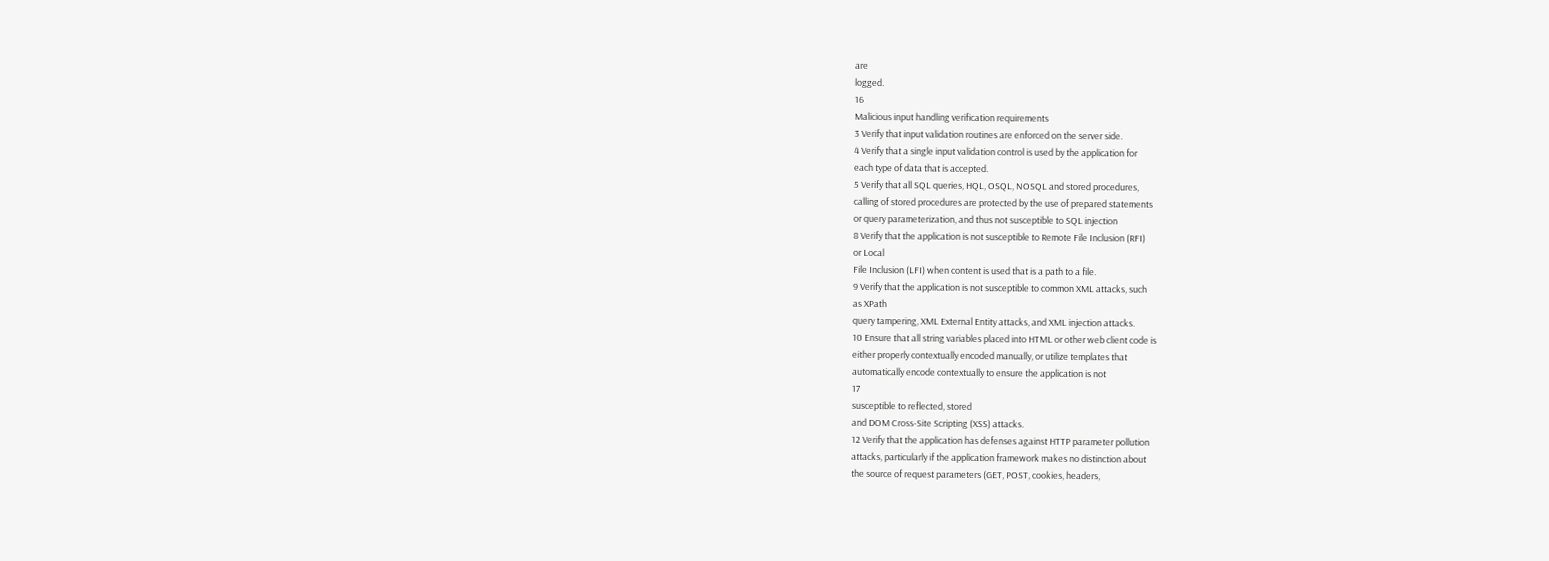are
logged.
16
Malicious input handling verification requirements
3 Verify that input validation routines are enforced on the server side.
4 Verify that a single input validation control is used by the application for
each type of data that is accepted.
5 Verify that all SQL queries, HQL, OSQL, NOSQL and stored procedures,
calling of stored procedures are protected by the use of prepared statements
or query parameterization, and thus not susceptible to SQL injection
8 Verify that the application is not susceptible to Remote File Inclusion (RFI)
or Local
File Inclusion (LFI) when content is used that is a path to a file.
9 Verify that the application is not susceptible to common XML attacks, such
as XPath
query tampering, XML External Entity attacks, and XML injection attacks.
10 Ensure that all string variables placed into HTML or other web client code is
either properly contextually encoded manually, or utilize templates that
automatically encode contextually to ensure the application is not
17
susceptible to reflected, stored
and DOM Cross-Site Scripting (XSS) attacks.
12 Verify that the application has defenses against HTTP parameter pollution
attacks, particularly if the application framework makes no distinction about
the source of request parameters (GET, POST, cookies, headers,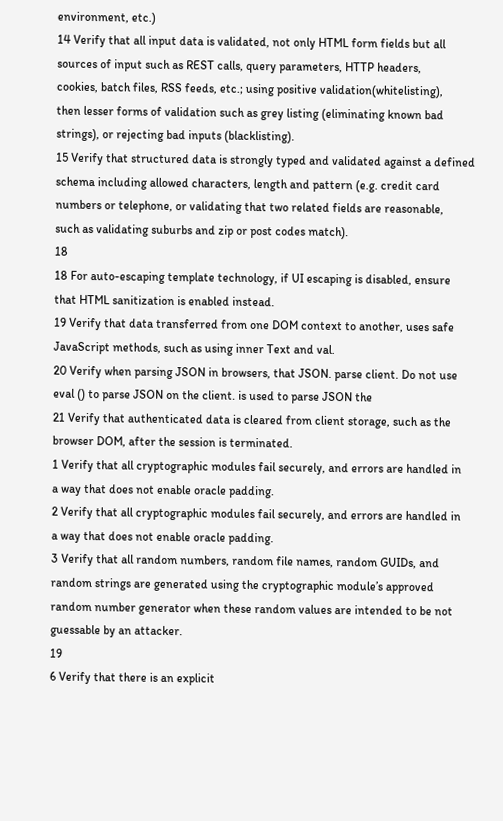environment, etc.)
14 Verify that all input data is validated, not only HTML form fields but all
sources of input such as REST calls, query parameters, HTTP headers,
cookies, batch files, RSS feeds, etc.; using positive validation(whitelisting),
then lesser forms of validation such as grey listing (eliminating known bad
strings), or rejecting bad inputs (blacklisting).
15 Verify that structured data is strongly typed and validated against a defined
schema including allowed characters, length and pattern (e.g. credit card
numbers or telephone, or validating that two related fields are reasonable,
such as validating suburbs and zip or post codes match).
18
18 For auto-escaping template technology, if UI escaping is disabled, ensure
that HTML sanitization is enabled instead.
19 Verify that data transferred from one DOM context to another, uses safe
JavaScript methods, such as using inner Text and val.
20 Verify when parsing JSON in browsers, that JSON. parse client. Do not use
eval () to parse JSON on the client. is used to parse JSON the
21 Verify that authenticated data is cleared from client storage, such as the
browser DOM, after the session is terminated.
1 Verify that all cryptographic modules fail securely, and errors are handled in
a way that does not enable oracle padding.
2 Verify that all cryptographic modules fail securely, and errors are handled in
a way that does not enable oracle padding.
3 Verify that all random numbers, random file names, random GUIDs, and
random strings are generated using the cryptographic module’s approved
random number generator when these random values are intended to be not
guessable by an attacker.
19
6 Verify that there is an explicit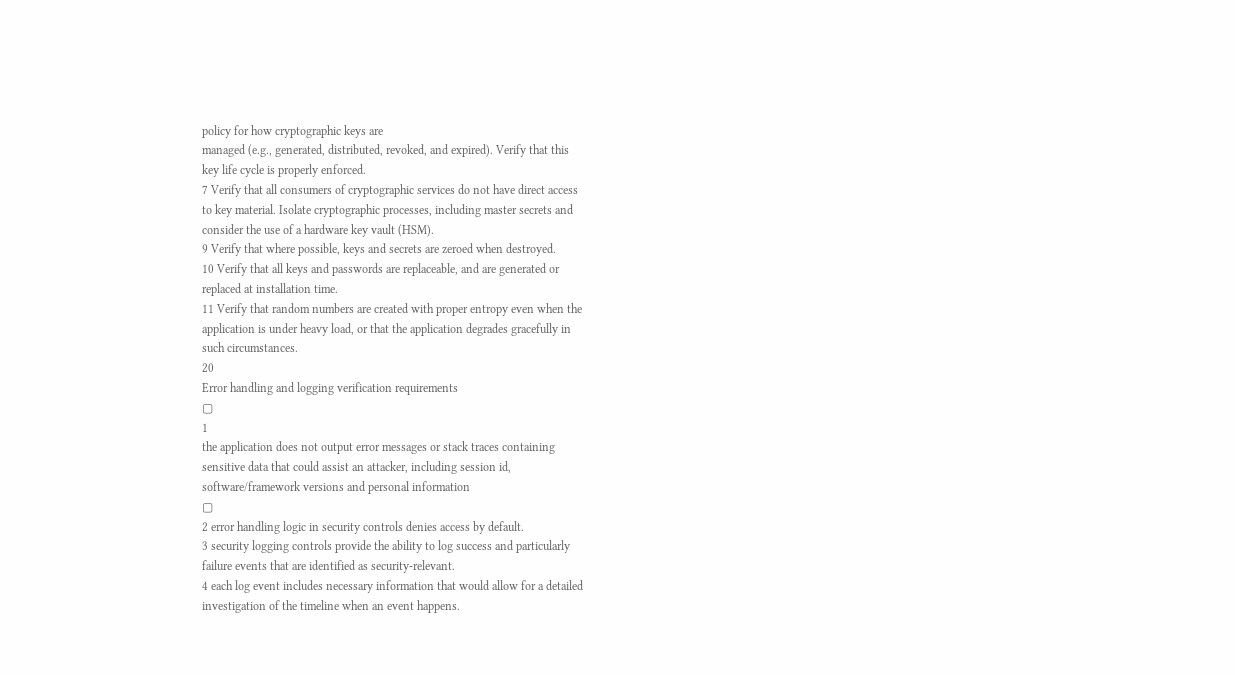policy for how cryptographic keys are
managed (e.g., generated, distributed, revoked, and expired). Verify that this
key life cycle is properly enforced.
7 Verify that all consumers of cryptographic services do not have direct access
to key material. Isolate cryptographic processes, including master secrets and
consider the use of a hardware key vault (HSM).
9 Verify that where possible, keys and secrets are zeroed when destroyed.
10 Verify that all keys and passwords are replaceable, and are generated or
replaced at installation time.
11 Verify that random numbers are created with proper entropy even when the
application is under heavy load, or that the application degrades gracefully in
such circumstances.
20
Error handling and logging verification requirements
▢
1
the application does not output error messages or stack traces containing
sensitive data that could assist an attacker, including session id,
software/framework versions and personal information
▢
2 error handling logic in security controls denies access by default.
3 security logging controls provide the ability to log success and particularly
failure events that are identified as security-relevant.
4 each log event includes necessary information that would allow for a detailed
investigation of the timeline when an event happens.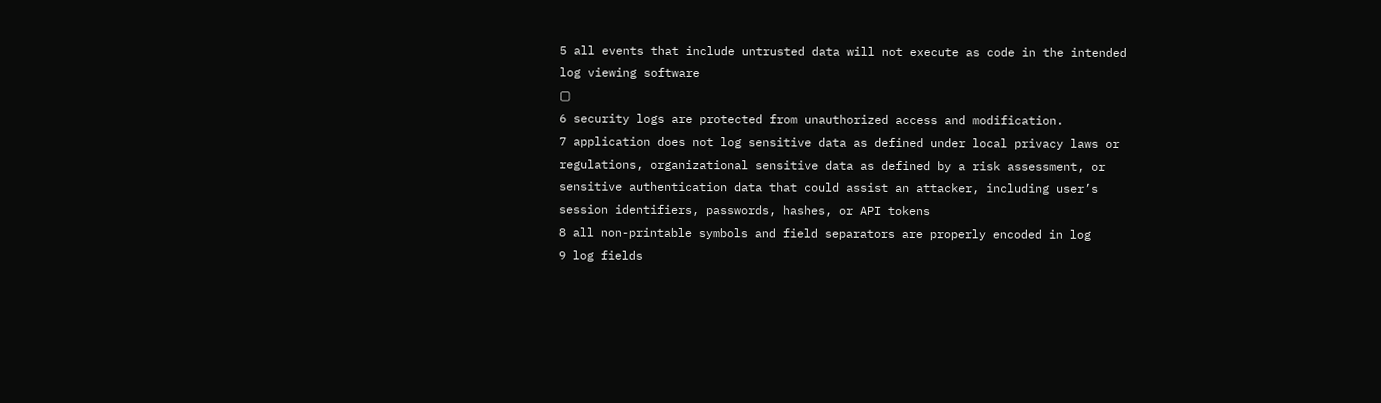5 all events that include untrusted data will not execute as code in the intended
log viewing software
▢
6 security logs are protected from unauthorized access and modification.
7 application does not log sensitive data as defined under local privacy laws or
regulations, organizational sensitive data as defined by a risk assessment, or
sensitive authentication data that could assist an attacker, including user’s
session identifiers, passwords, hashes, or API tokens
8 all non-printable symbols and field separators are properly encoded in log
9 log fields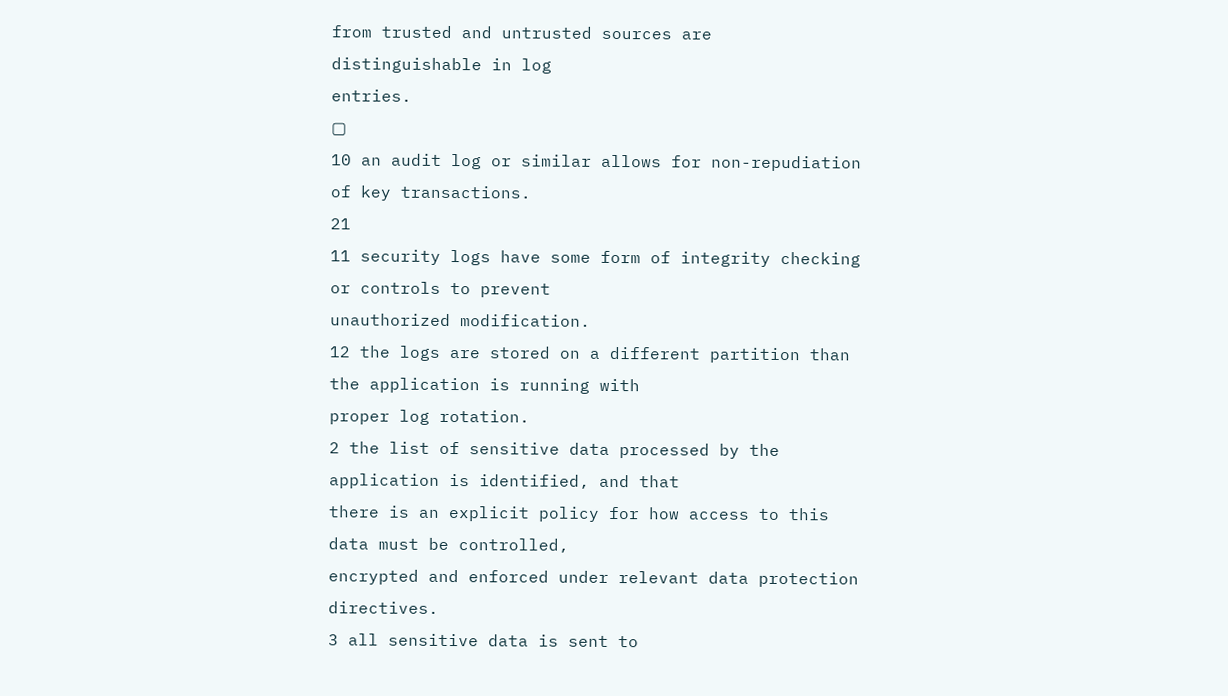from trusted and untrusted sources are distinguishable in log
entries.
▢
10 an audit log or similar allows for non-repudiation of key transactions.
21
11 security logs have some form of integrity checking or controls to prevent
unauthorized modification.
12 the logs are stored on a different partition than the application is running with
proper log rotation.
2 the list of sensitive data processed by the application is identified, and that
there is an explicit policy for how access to this data must be controlled,
encrypted and enforced under relevant data protection directives.
3 all sensitive data is sent to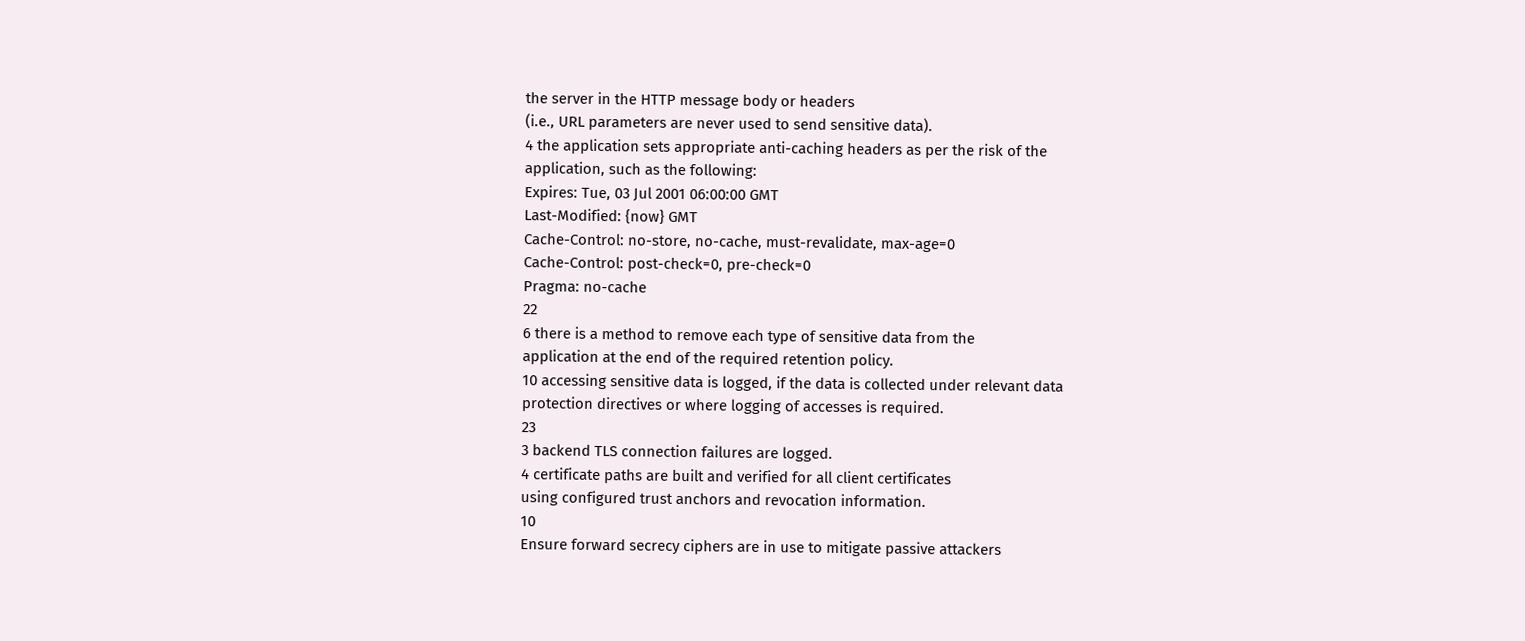the server in the HTTP message body or headers
(i.e., URL parameters are never used to send sensitive data).
4 the application sets appropriate anti-caching headers as per the risk of the
application, such as the following:
Expires: Tue, 03 Jul 2001 06:00:00 GMT
Last-Modified: {now} GMT
Cache-Control: no-store, no-cache, must-revalidate, max-age=0
Cache-Control: post-check=0, pre-check=0
Pragma: no-cache
22
6 there is a method to remove each type of sensitive data from the
application at the end of the required retention policy.
10 accessing sensitive data is logged, if the data is collected under relevant data
protection directives or where logging of accesses is required.
23
3 backend TLS connection failures are logged.
4 certificate paths are built and verified for all client certificates
using configured trust anchors and revocation information.
10
Ensure forward secrecy ciphers are in use to mitigate passive attackers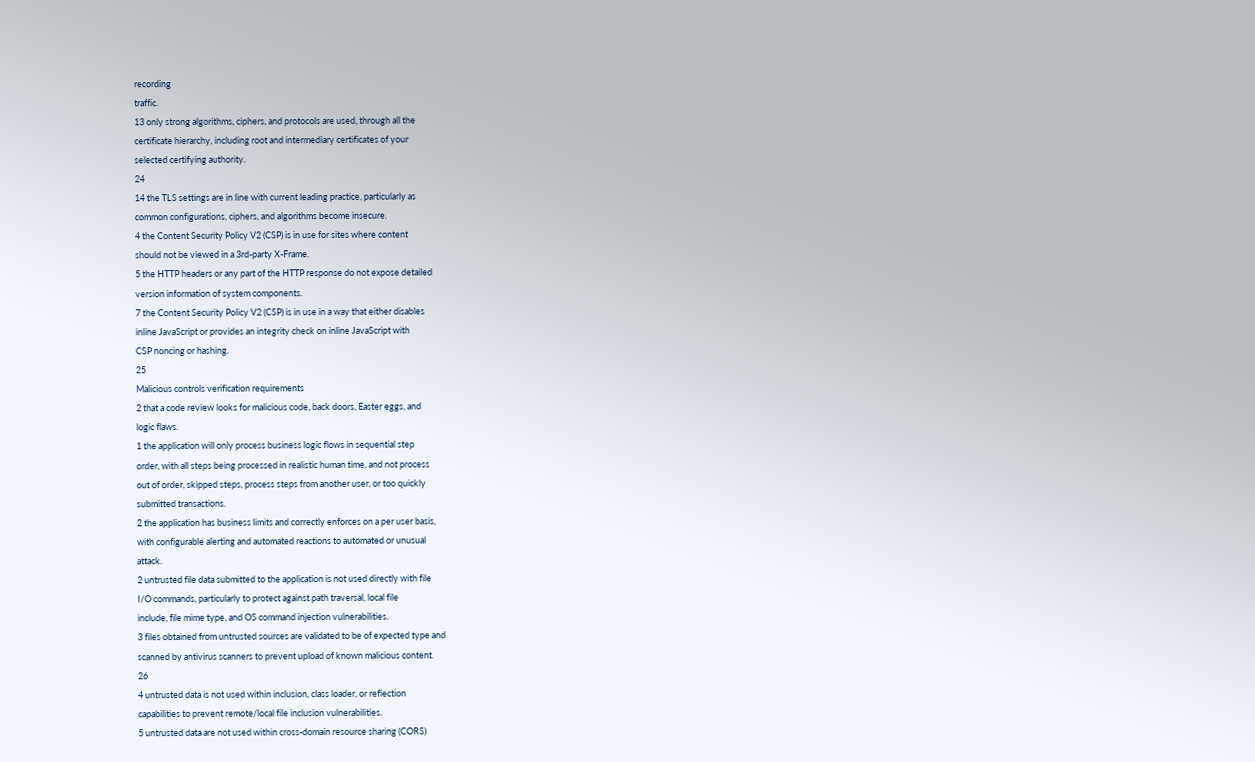recording
traffic.
13 only strong algorithms, ciphers, and protocols are used, through all the
certificate hierarchy, including root and intermediary certificates of your
selected certifying authority.
24
14 the TLS settings are in line with current leading practice, particularly as
common configurations, ciphers, and algorithms become insecure.
4 the Content Security Policy V2 (CSP) is in use for sites where content
should not be viewed in a 3rd-party X-Frame.
5 the HTTP headers or any part of the HTTP response do not expose detailed
version information of system components.
7 the Content Security Policy V2 (CSP) is in use in a way that either disables
inline JavaScript or provides an integrity check on inline JavaScript with
CSP noncing or hashing.
25
Malicious controls verification requirements
2 that a code review looks for malicious code, back doors, Easter eggs, and
logic flaws.
1 the application will only process business logic flows in sequential step
order, with all steps being processed in realistic human time, and not process
out of order, skipped steps, process steps from another user, or too quickly
submitted transactions.
2 the application has business limits and correctly enforces on a per user basis,
with configurable alerting and automated reactions to automated or unusual
attack.
2 untrusted file data submitted to the application is not used directly with file
I/O commands, particularly to protect against path traversal, local file
include, file mime type, and OS command injection vulnerabilities.
3 files obtained from untrusted sources are validated to be of expected type and
scanned by antivirus scanners to prevent upload of known malicious content.
26
4 untrusted data is not used within inclusion, class loader, or reflection
capabilities to prevent remote/local file inclusion vulnerabilities.
5 untrusted data are not used within cross-domain resource sharing (CORS)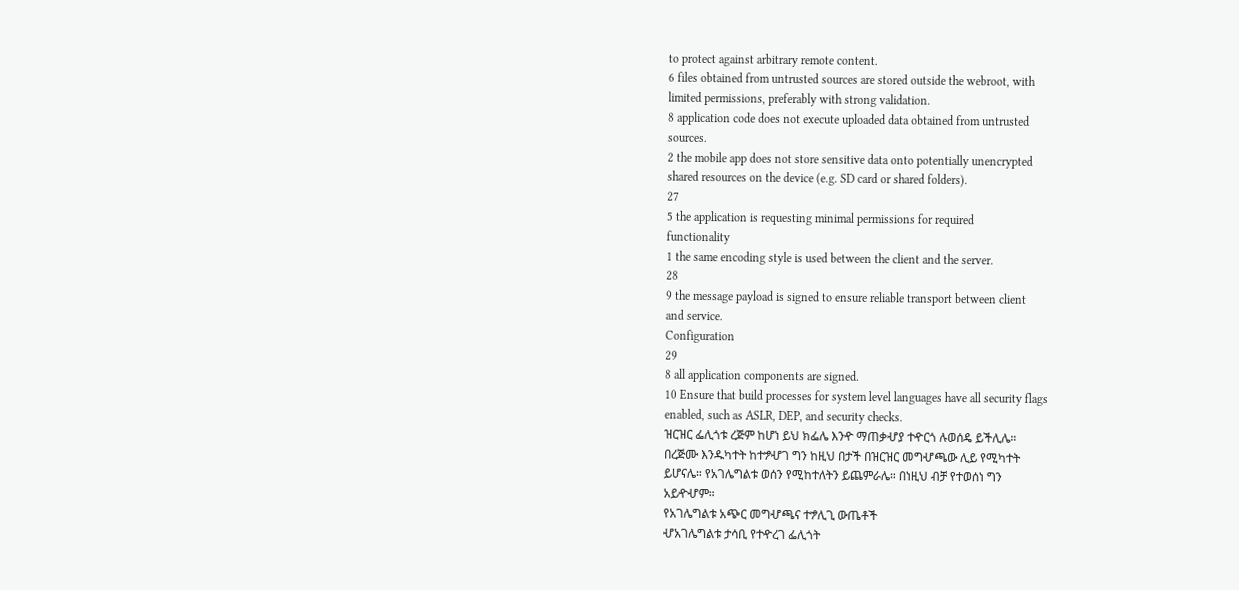to protect against arbitrary remote content.
6 files obtained from untrusted sources are stored outside the webroot, with
limited permissions, preferably with strong validation.
8 application code does not execute uploaded data obtained from untrusted
sources.
2 the mobile app does not store sensitive data onto potentially unencrypted
shared resources on the device (e.g. SD card or shared folders).
27
5 the application is requesting minimal permissions for required
functionality
1 the same encoding style is used between the client and the server.
28
9 the message payload is signed to ensure reliable transport between client
and service.
Configuration
29
8 all application components are signed.
10 Ensure that build processes for system level languages have all security flags
enabled, such as ASLR, DEP, and security checks.
ዝርዝር ፌሊጎቱ ረጅም ከሆነ ይህ ክፌሌ እንዯ ማጠቃሇያ ተዯርጎ ሉወሰዴ ይችሊሌ።
በረጅሙ እንዱካተት ከተፇሇገ ግን ከዚህ በታች በዝርዝር መግሇጫው ሊይ የሚካተት
ይሆናሌ። የአገሌግልቱ ወሰን የሚከተለትን ይጨምራሌ። በነዚህ ብቻ የተወሰነ ግን
አይዯሇም።
የአገሌግልቱ አጭር መግሇጫና ተፇሊጊ ውጤቶች
ሇአገሌግልቱ ታሳቢ የተዯረገ ፌሊጎት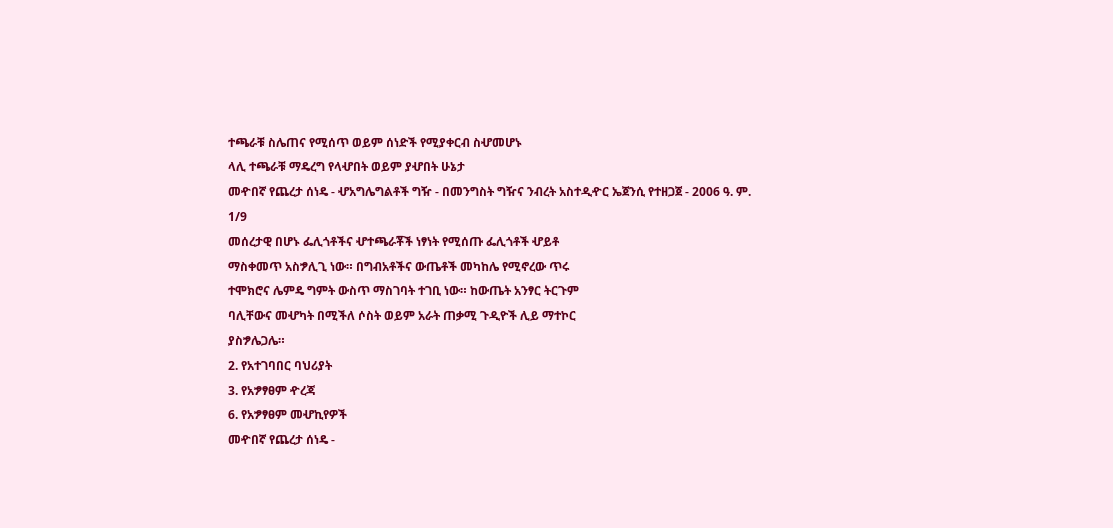ተጫራቹ ስሌጠና የሚሰጥ ወይም ሰነድች የሚያቀርብ ስሇመሆኑ
ላሊ ተጫራቹ ማዴረግ የላሇበት ወይም ያሇበት ሁኔታ
መዯበኛ የጨረታ ሰነዴ - ሇአግሌግልቶች ግዥ - በመንግስት ግዥና ንብረት አስተዲዯር ኤጀንሲ የተዘጋጀ - 2006 ዓ. ም.
1/9
መሰረታዊ በሆኑ ፌሊጎቶችና ሇተጫራቾች ነፃነት የሚሰጡ ፌሊጎቶች ሇይቶ
ማስቀመጥ አስፇሊጊ ነው። በግብአቶችና ውጤቶች መካከሌ የሚኖረው ጥሩ
ተሞክሮና ሌምዴ ግምት ውስጥ ማስገባት ተገቢ ነው። ከውጤት አንፃር ትርጉም
ባሊቸውና መሇካት በሚችለ ሶስት ወይም አራት ጠቃሚ ጉዲዮች ሊይ ማተኮር
ያስፇሌጋሌ።
2. የአተገባበር ባህሪያት
3. የአፇፃፀም ዯረጃ
6. የአፇፃፀም መሇኪየዎች
መዯበኛ የጨረታ ሰነዴ -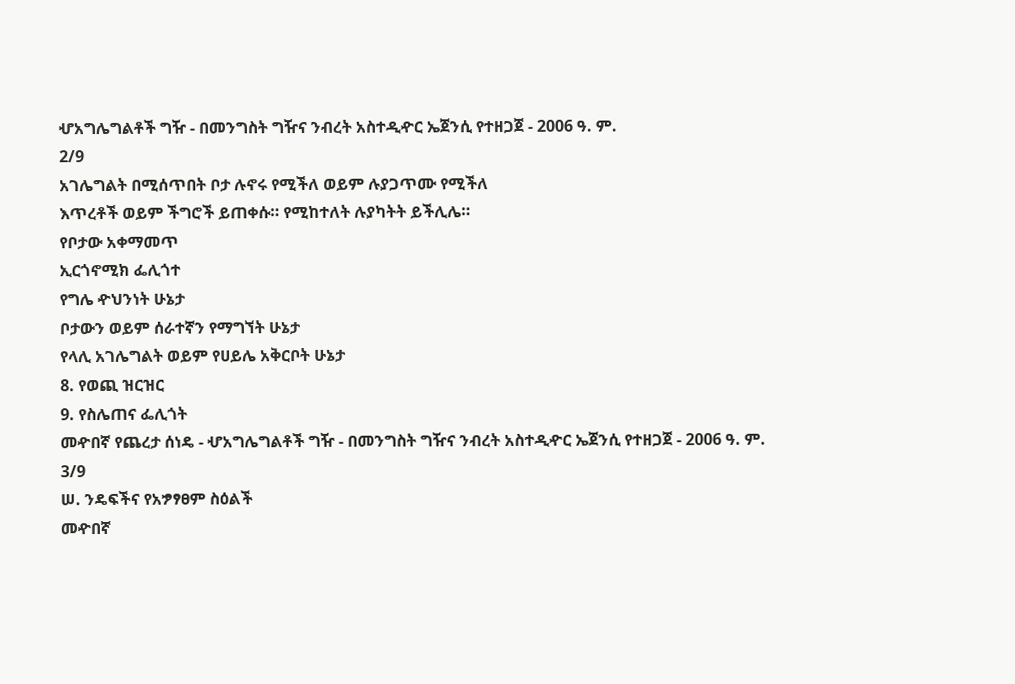ሇአግሌግልቶች ግዥ - በመንግስት ግዥና ንብረት አስተዲዯር ኤጀንሲ የተዘጋጀ - 2006 ዓ. ም.
2/9
አገሌግልት በሚሰጥበት ቦታ ሉኖሩ የሚችለ ወይም ሉያጋጥሙ የሚችለ
እጥረቶች ወይም ችግሮች ይጠቀሱ። የሚከተለት ሉያካትት ይችሊሌ።
የቦታው አቀማመጥ
ኢርጎኖሚክ ፌሊጎተ
የግሌ ዯህንነት ሁኔታ
ቦታውን ወይም ሰራተኛን የማግኘት ሁኔታ
የላሊ አገሌግልት ወይም የሀይሌ አቅርቦት ሁኔታ
8. የወጪ ዝርዝር
9. የስሌጠና ፌሊጎት
መዯበኛ የጨረታ ሰነዴ - ሇአግሌግልቶች ግዥ - በመንግስት ግዥና ንብረት አስተዲዯር ኤጀንሲ የተዘጋጀ - 2006 ዓ. ም.
3/9
ሠ. ንዴፍችና የአፇፃፀም ስዕልች
መዯበኛ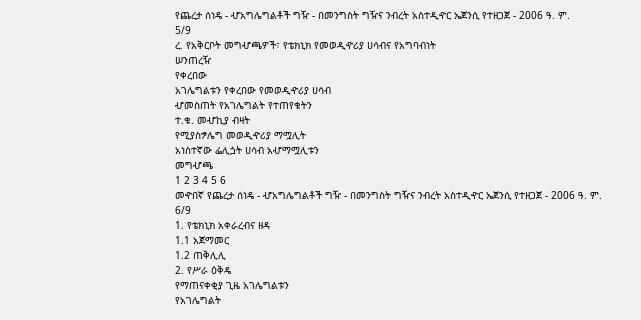የጨረታ ሰነዴ - ሇአግሌግልቶች ግዥ - በመንግስት ግዥና ንብረት አስተዲዯር ኤጀንሲ የተዘጋጀ - 2006 ዓ. ም.
5/9
ረ. የአቅርቦት መግሇጫዎች፣ የቴክኒክ የመወዲዯሪያ ሀሳብና የአግባብነት
ሠንጠረዥ
የቀረበው
አገሌግልቱን የቀረበው የመወዲዯሪያ ሀሳብ
ሇመስጠት የአገሌግልት የተጠየቁትን
ተ.ቁ. መሇኪያ ብዛት
የሚያስፇሌግ መወዲዯሪያ ማሟሊት
አነስተኛው ፌሊጏት ሀሳብ አሇማሟሊቱን
መግሇጫ
1 2 3 4 5 6
መዯበኛ የጨረታ ሰነዴ - ሇአግሌግልቶች ግዥ - በመንግስት ግዥና ንብረት አስተዲዯር ኤጀንሲ የተዘጋጀ - 2006 ዓ. ም.
6/9
1. የቴክኒክ አቀራረብና ዘዳ
1.1 አጀማመር
1.2 ጠቅሊሊ
2. የሥራ ዕቅዴ
የማጠናቀቂያ ጊዜ አገሌግልቱን
የአገሌግልት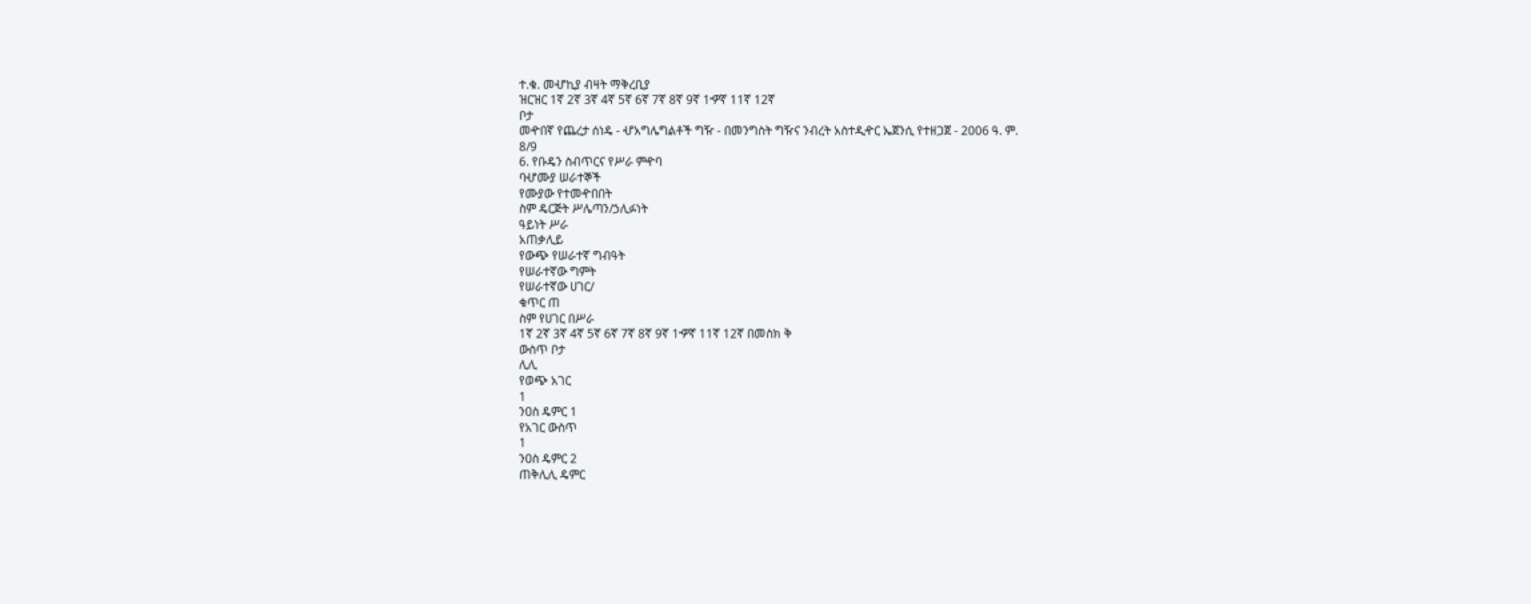ተ.ቁ. መሇኪያ ብዛት ማቅረቢያ
ዝርዝር 1ኛ 2ኛ 3ኛ 4ኛ 5ኛ 6ኛ 7ኛ 8ኛ 9ኛ 1ዏኛ 11ኛ 12ኛ
ቦታ
መዯበኛ የጨረታ ሰነዴ - ሇአግሌግልቶች ግዥ - በመንግስት ግዥና ንብረት አስተዲዯር ኤጀንሲ የተዘጋጀ - 2006 ዓ. ም.
8/9
6. የቡዴን ስብጥርና የሥራ ምዯባ
ባሇሙያ ሠራተኞች
የሙያው የተመዯበበት
ስም ዴርጅት ሥሌጣን/ኃሊፉነት
ዓይነት ሥራ
አጠቃሊይ
የውጭ የሠራተኛ ግብዓት
የሠራተኛው ግምት
የሠራተኛው ሀገር/
ቁጥር ጠ
ስም የሀገር በሥራ
1ኛ 2ኛ 3ኛ 4ኛ 5ኛ 6ኛ 7ኛ 8ኛ 9ኛ 1ዏኛ 11ኛ 12ኛ በመስክ ቅ
ውስጥ ቦታ
ሊሊ
የወጭ አገር
1
ንዐስ ዴምር 1
የአገር ውስጥ
1
ንዐስ ዴምር 2
ጠቅሊሊ ዴምር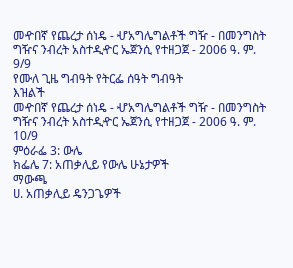መዯበኛ የጨረታ ሰነዴ - ሇአግሌግልቶች ግዥ - በመንግስት ግዥና ንብረት አስተዲዯር ኤጀንሲ የተዘጋጀ - 2006 ዓ. ም.
9/9
የሙለ ጊዜ ግብዓት የትርፌ ሰዓት ግብዓት
እዝልች
መዯበኛ የጨረታ ሰነዴ - ሇአግሌግልቶች ግዥ - በመንግስት ግዥና ንብረት አስተዲዯር ኤጀንሲ የተዘጋጀ - 2006 ዓ. ም.
10/9
ምዕራፌ 3: ውሌ
ክፌሌ 7: አጠቃሊይ የውሌ ሁኔታዎች
ማውጫ
ሀ. አጠቃሊይ ዴንጋጌዎች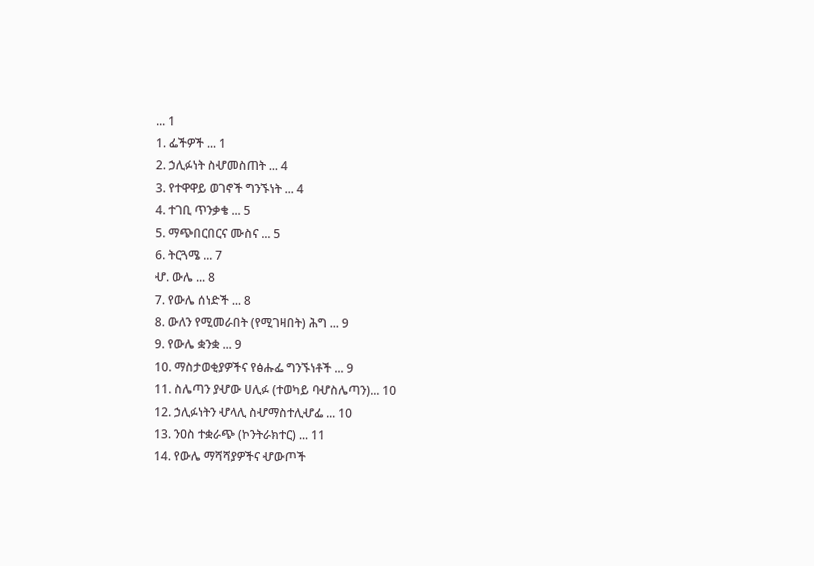... 1
1. ፌችዎች ... 1
2. ኃሊፉነት ስሇመስጠት ... 4
3. የተዋዋይ ወገኖች ግንኙነት ... 4
4. ተገቢ ጥንቃቄ ... 5
5. ማጭበርበርና ሙስና ... 5
6. ትርጓሜ ... 7
ሇ. ውሌ ... 8
7. የውሌ ሰነድች ... 8
8. ውለን የሚመራበት (የሚገዛበት) ሕግ ... 9
9. የውሌ ቋንቋ ... 9
10. ማስታወቂያዎችና የፅሑፌ ግንኙነቶች ... 9
11. ስሌጣን ያሇው ሀሊፉ (ተወካይ ባሇስሌጣን)... 10
12. ኃሊፉነትን ሇላሊ ስሇማስተሊሇፌ ... 10
13. ንዐስ ተቋራጭ (ኮንትራክተር) ... 11
14. የውሌ ማሻሻያዎችና ሇውጦች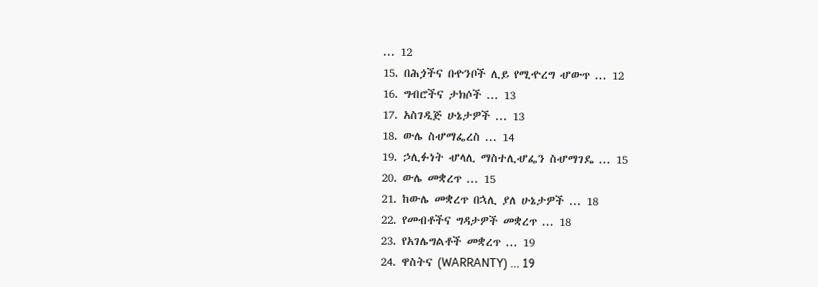... 12
15. በሕጏችና በዯንቦች ሊይ የሚዯረግ ሇውጥ ... 12
16. ግብሮችና ታክሶች ... 13
17. አስገዲጅ ሁኔታዎች ... 13
18. ውሌ ስሇማፌረስ ... 14
19. ኃሊፉነት ሇላሊ ማስተሊሇፌን ስሇማገዴ ... 15
20. ውሌ መቋረጥ ... 15
21. ከውሌ መቋረጥ በኋሊ ያለ ሁኔታዎች ... 18
22. የመብቶችና ግዳታዎች መቋረጥ ... 18
23. የአገሌግልቶች መቋረጥ ... 19
24. ዋስትና (WARRANTY) ... 19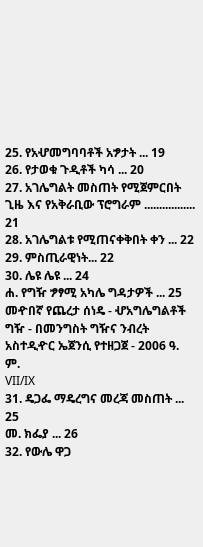25. የአሇመግባባቶች አፇታት ... 19
26. የታወቁ ጉዲቶች ካሳ ... 20
27. አገሌግልት መስጠት የሚጀምርበት ጊዜ እና የአቅራቢው ፕሮግራም ................. 21
28. አገሌግልቱ የሚጠናቀቅበት ቀን ... 22
29. ምስጢራዊነት... 22
30. ሌዩ ሌዩ ... 24
ሐ. የግዥ ፇፃሚ አካሌ ግዳታዎች ... 25
መዯበኛ የጨረታ ሰነዴ - ሇአግሌግልቶች ግዥ - በመንግስት ግዥና ንብረት አስተዲዯር ኤጀንሲ የተዘጋጀ - 2006 ዓ. ም.
VII/IX
31. ዴጋፌ ማዴረግና መረጃ መስጠት ... 25
መ. ክፌያ ... 26
32. የውሌ ዋጋ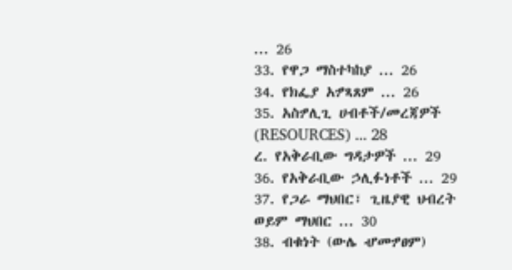... 26
33. የዋጋ ማስተካከያ ... 26
34. የክፌያ አፇጻጸም ... 26
35. አስፇሊጊ ሀብቶች/መረጃዎች (RESOURCES) ... 28
ረ. የአቅራቢው ግዳታዎች ... 29
36. የአቅራቢው ኃሊፉነቶች ... 29
37. የጋራ ማህበር፣ ጊዜያዊ ህብረት ወይም ማህበር ... 30
38. ብቁነት (ውሌ ሇመፇፀም)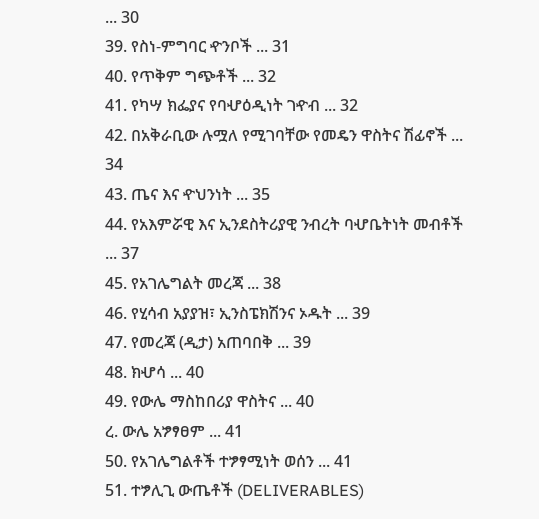... 30
39. የስነ-ምግባር ዯንቦች ... 31
40. የጥቅም ግጭቶች ... 32
41. የካሣ ክፌያና የባሇዕዲነት ገዯብ ... 32
42. በአቅራቢው ሉሟለ የሚገባቸው የመዴን ዋስትና ሽፊኖች ... 34
43. ጤና እና ዯህንነት ... 35
44. የአእምሯዊ እና ኢንደስትሪያዊ ንብረት ባሇቤትነት መብቶች ... 37
45. የአገሌግልት መረጃ ... 38
46. የሂሳብ አያያዝ፣ ኢንስፔክሽንና ኦዱት ... 39
47. የመረጃ (ዲታ) አጠባበቅ ... 39
48. ክሇሳ ... 40
49. የውሌ ማስከበሪያ ዋስትና ... 40
ረ. ውሌ አፇፃፀም ... 41
50. የአገሌግልቶች ተፇፃሚነት ወሰን ... 41
51. ተፇሊጊ ውጤቶች (DELIVERABLES)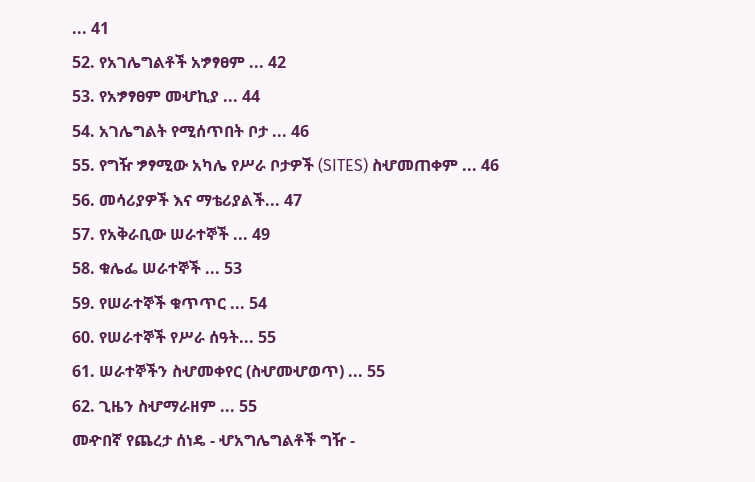... 41
52. የአገሌግልቶች አፇፃፀም ... 42
53. የአፇፃፀም መሇኪያ ... 44
54. አገሌግልት የሚሰጥበት ቦታ ... 46
55. የግዥ ፇፃሚው አካሌ የሥራ ቦታዎች (SITES) ስሇመጠቀም ... 46
56. መሳሪያዎች እና ማቴሪያልች... 47
57. የአቅራቢው ሠራተኞች ... 49
58. ቁሌፌ ሠራተኞች ... 53
59. የሠራተኞች ቁጥጥር ... 54
60. የሠራተኞች የሥራ ሰዓት... 55
61. ሠራተኞችን ስሇመቀየር (ስሇመሇወጥ) ... 55
62. ጊዜን ስሇማራዘም ... 55
መዯበኛ የጨረታ ሰነዴ - ሇአግሌግልቶች ግዥ -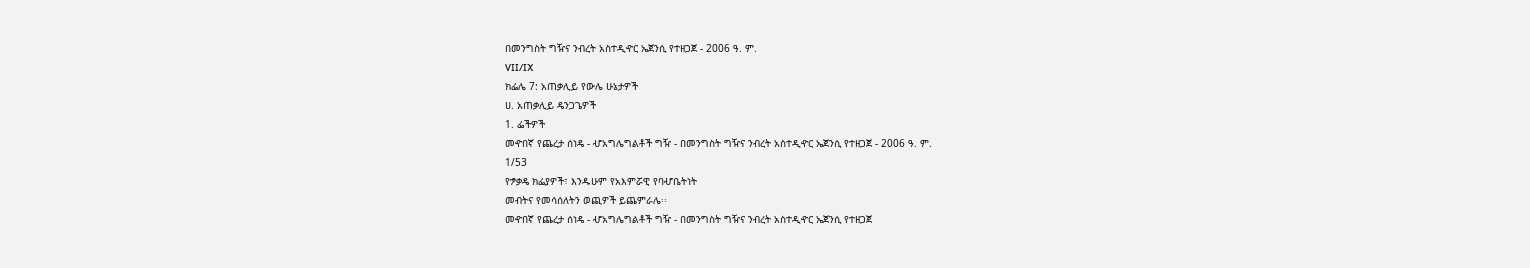በመንግስት ግዥና ንብረት አስተዲዯር ኤጀንሲ የተዘጋጀ - 2006 ዓ. ም.
VII/IX
ክፌሌ 7: አጠቃሊይ የውሌ ሁኔታዎች
ሀ. አጠቃሊይ ዴንጋጌዎች
1. ፌችዎች
መዯበኛ የጨረታ ሰነዴ - ሇአግሌግልቶች ግዥ - በመንግስት ግዥና ንብረት አስተዲዯር ኤጀንሲ የተዘጋጀ - 2006 ዓ. ም.
1/53
የፇቃዴ ክፌያዎች፣ እንዱሁም የአእምሯዊ የባሇቤትነት
መብትና የመሳሰለትን ወጪዎች ይጨምራሌ፡፡
መዯበኛ የጨረታ ሰነዴ - ሇአግሌግልቶች ግዥ - በመንግስት ግዥና ንብረት አስተዲዯር ኤጀንሲ የተዘጋጀ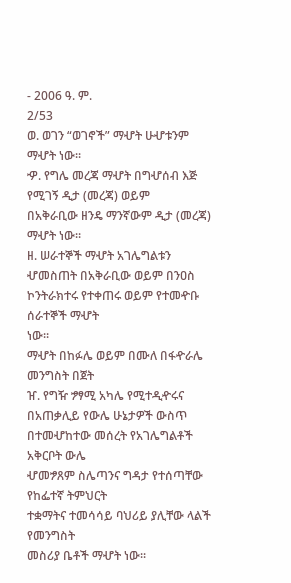- 2006 ዓ. ም.
2/53
ወ. ወገን “ወገኖች” ማሇት ሁሇቱንም ማሇት ነው፡፡
ዏ. የግሌ መረጃ ማሇት በግሇሰብ እጅ የሚገኝ ዲታ (መረጃ) ወይም
በአቅራቢው ዘንዴ ማንኛውም ዲታ (መረጃ) ማሇት ነው።
ዘ. ሠራተኞች ማሇት አገሌግልቱን ሇመስጠት በአቅራቢው ወይም በንዐስ
ኮንትራክተሩ የተቀጠሩ ወይም የተመዯቡ ሰራተኞች ማሇት
ነው።
ማሇት በከፉሌ ወይም በሙለ በፋዯራሌ መንግስት በጀት
ዠ. የግዥ ፇፃሚ አካሌ የሚተዲዯሩና በአጠቃሊይ የውሌ ሁኔታዎች ውስጥ
በተመሇከተው መሰረት የአገሌግልቶች አቅርቦት ውሌ
ሇመፇጸም ስሌጣንና ግዳታ የተሰጣቸው የከፌተኛ ትምህርት
ተቋማትና ተመሳሳይ ባህሪይ ያሊቸው ላልች የመንግስት
መስሪያ ቤቶች ማሇት ነው፡፡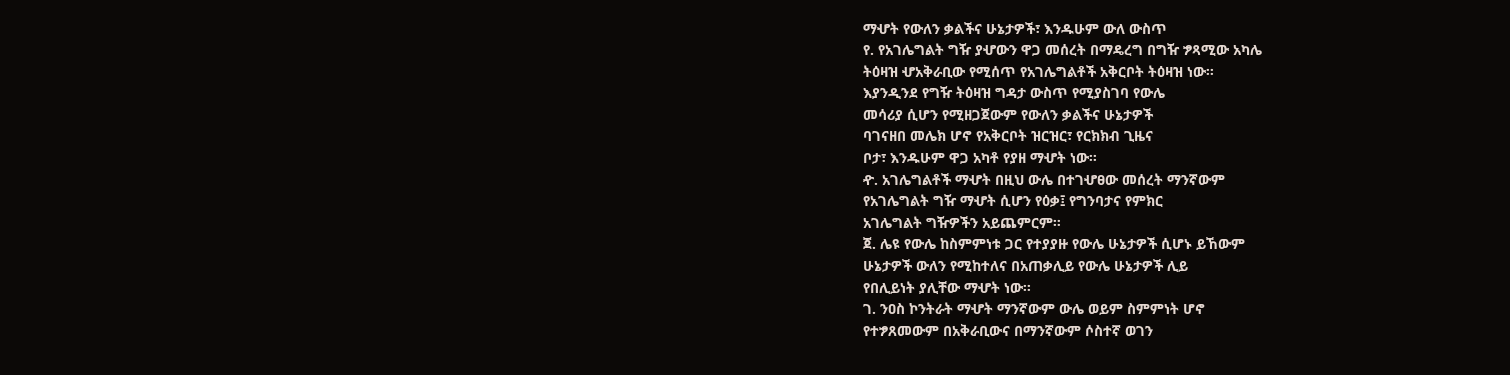ማሇት የውለን ቃልችና ሁኔታዎች፣ እንዱሁም ውለ ውስጥ
የ. የአገሌግልት ግዥ ያሇውን ዋጋ መሰረት በማዴረግ በግዥ ፇጻሚው አካሌ
ትዕዛዝ ሇአቅራቢው የሚሰጥ የአገሌግልቶች አቅርቦት ትዕዛዝ ነው፡፡
እያንዲንደ የግዥ ትዕዛዝ ግዳታ ውስጥ የሚያስገባ የውሌ
መሳሪያ ሲሆን የሚዘጋጀውም የውለን ቃልችና ሁኔታዎች
ባገናዘበ መሌክ ሆኖ የአቅርቦት ዝርዝር፣ የርክክብ ጊዜና
ቦታ፣ እንዱሁም ዋጋ አካቶ የያዘ ማሇት ነው፡፡
ዯ. አገሌግልቶች ማሇት በዚህ ውሌ በተገሇፀው መሰረት ማንኛውም
የአገሌግልት ግዥ ማሇት ሲሆን የዕቃ፤ የግንባታና የምክር
አገሌግልት ግዥዎችን አይጨምርም።
ጀ. ሌዩ የውሌ ከስምምነቱ ጋር የተያያዙ የውሌ ሁኔታዎች ሲሆኑ ይኸውም
ሁኔታዎች ውለን የሚከተለና በአጠቃሊይ የውሌ ሁኔታዎች ሊይ
የበሊይነት ያሊቸው ማሇት ነው፡፡
ገ. ንዐስ ኮንትራት ማሇት ማንኛውም ውሌ ወይም ስምምነት ሆኖ
የተፇጸመውም በአቅራቢውና በማንኛውም ሶስተኛ ወገን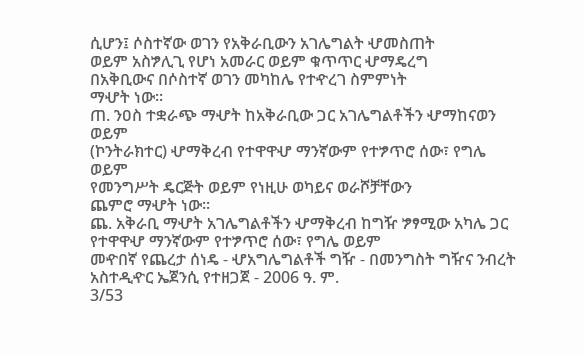ሲሆን፤ ሶስተኛው ወገን የአቅራቢውን አገሌግልት ሇመስጠት
ወይም አስፇሊጊ የሆነ አመራር ወይም ቁጥጥር ሇማዴረግ
በአቅቢውና በሶስተኛ ወገን መካከሌ የተዯረገ ስምምነት
ማሇት ነው፡፡
ጠ. ንዐስ ተቋራጭ ማሇት ከአቅራቢው ጋር አገሌግልቶችን ሇማከናወን ወይም
(ኮንትራክተር) ሇማቅረብ የተዋዋሇ ማንኛውም የተፇጥሮ ሰው፣ የግሌ ወይም
የመንግሥት ዴርጅት ወይም የነዚሁ ወካይና ወራሾቻቸውን
ጨምሮ ማሇት ነው፡፡
ጨ. አቅራቢ ማሇት አገሌግልቶችን ሇማቅረብ ከግዥ ፇፃሚው አካሌ ጋር
የተዋዋሇ ማንኛውም የተፇጥሮ ሰው፣ የግሌ ወይም
መዯበኛ የጨረታ ሰነዴ - ሇአግሌግልቶች ግዥ - በመንግስት ግዥና ንብረት አስተዲዯር ኤጀንሲ የተዘጋጀ - 2006 ዓ. ም.
3/53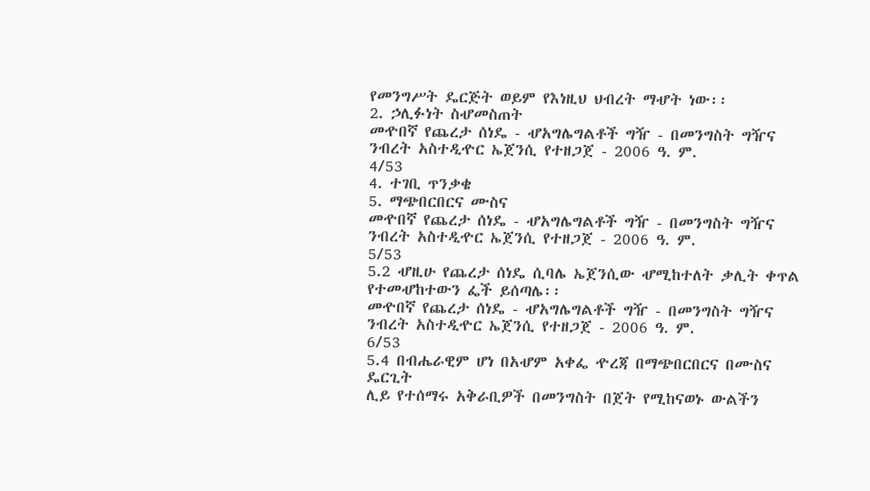የመንግሥት ዴርጅት ወይም የእነዚህ ህብረት ማሇት ነው፡፡
2. ኃሊፉነት ስሇመስጠት
መዯበኛ የጨረታ ሰነዴ - ሇአግሌግልቶች ግዥ - በመንግስት ግዥና ንብረት አስተዲዯር ኤጀንሲ የተዘጋጀ - 2006 ዓ. ም.
4/53
4. ተገቢ ጥንቃቄ
5. ማጭበርበርና ሙስና
መዯበኛ የጨረታ ሰነዴ - ሇአግሌግልቶች ግዥ - በመንግስት ግዥና ንብረት አስተዲዯር ኤጀንሲ የተዘጋጀ - 2006 ዓ. ም.
5/53
5.2 ሇዚሁ የጨረታ ሰነዴ ሲባሌ ኤጀንሲው ሇሚከተለት ቃሊት ቀጥል
የተመሇከተውን ፌች ይሰጣሌ፡፡
መዯበኛ የጨረታ ሰነዴ - ሇአግሌግልቶች ግዥ - በመንግስት ግዥና ንብረት አስተዲዯር ኤጀንሲ የተዘጋጀ - 2006 ዓ. ም.
6/53
5.4 በብሔራዊም ሆነ በአሇም አቀፌ ዯረጃ በማጭበርበርና በሙስና ዴርጊት
ሊይ የተሰማሩ አቅራቢዎች በመንግስት በጀት የሚከናወኑ ውልችን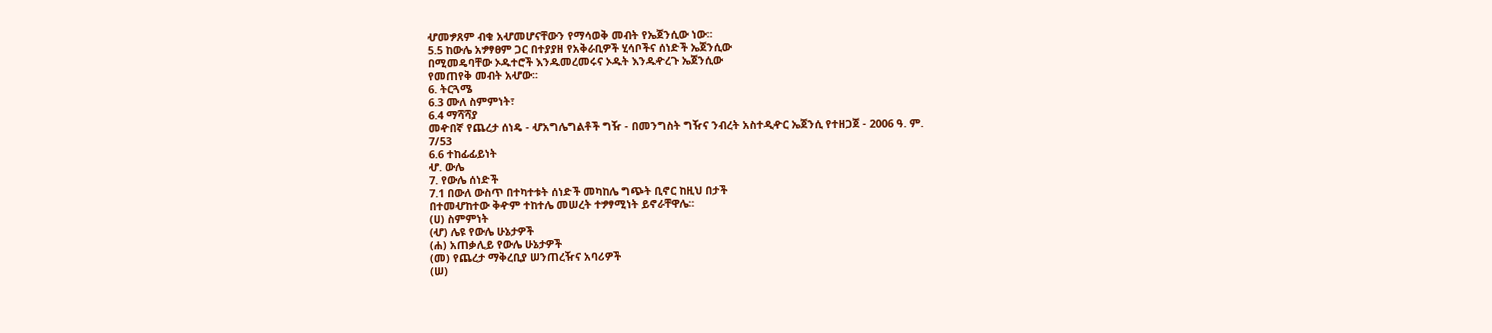ሇመፇጸም ብቁ አሇመሆናቸውን የማሳወቅ መብት የኤጀንሲው ነው፡፡
5.5 ከውሌ አፇፃፀም ጋር በተያያዘ የአቅራቢዎች ሂሳቦችና ሰነድች ኤጀንሲው
በሚመዴባቸው ኦዱተሮች እንዱመረመሩና ኦዱት እንዱዯረጉ ኤጀንሲው
የመጠየቅ መብት አሇው፡፡
6. ትርጓሜ
6.3 ሙለ ስምምነት፣
6.4 ማሻሻያ
መዯበኛ የጨረታ ሰነዴ - ሇአግሌግልቶች ግዥ - በመንግስት ግዥና ንብረት አስተዲዯር ኤጀንሲ የተዘጋጀ - 2006 ዓ. ም.
7/53
6.6 ተከፊፊይነት
ሇ. ውሌ
7. የውሌ ሰነድች
7.1 በውለ ውስጥ በተካተቱት ሰነድች መካከሌ ግጭት ቢኖር ከዚህ በታች
በተመሇከተው ቅዯም ተከተሌ መሠረት ተፇፃሚነት ይኖራቸዋሌ፡፡
(ሀ) ስምምነት
(ሇ) ሌዩ የውሌ ሁኔታዎች
(ሐ) አጠቃሊይ የውሌ ሁኔታዎች
(መ) የጨረታ ማቅረቢያ ሠንጠረዥና አባሪዎች
(ሠ)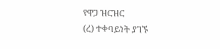የዋጋ ዝርዝር
(ረ) ተቀባይነት ያገኙ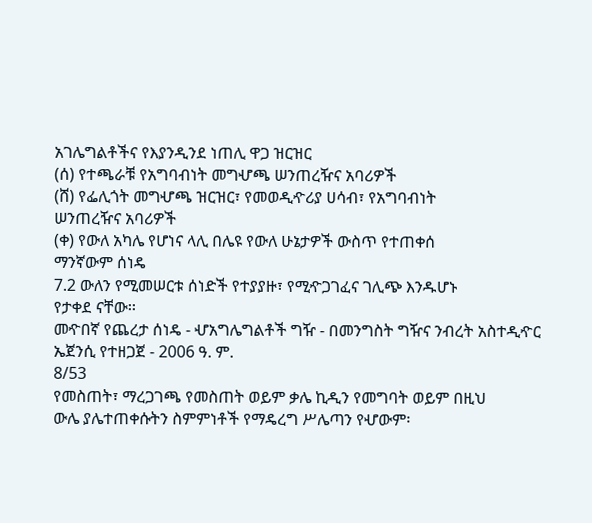አገሌግልቶችና የእያንዲንደ ነጠሊ ዋጋ ዝርዝር
(ሰ) የተጫራቹ የአግባብነት መግሇጫ ሠንጠረዥና አባሪዎች
(ሸ) የፌሊጎት መግሇጫ ዝርዝር፣ የመወዲዯሪያ ሀሳብ፣ የአግባብነት
ሠንጠረዥና አባሪዎች
(ቀ) የውለ አካሌ የሆነና ላሊ በሌዩ የውለ ሁኔታዎች ውስጥ የተጠቀሰ
ማንኛውም ሰነዴ
7.2 ውለን የሚመሠርቱ ሰነድች የተያያዙ፣ የሚዯጋገፈና ገሊጭ እንዱሆኑ
የታቀደ ናቸው፡፡
መዯበኛ የጨረታ ሰነዴ - ሇአግሌግልቶች ግዥ - በመንግስት ግዥና ንብረት አስተዲዯር ኤጀንሲ የተዘጋጀ - 2006 ዓ. ም.
8/53
የመስጠት፣ ማረጋገጫ የመስጠት ወይም ቃሌ ኪዲን የመግባት ወይም በዚህ
ውሌ ያሌተጠቀሱትን ስምምነቶች የማዴረግ ሥሌጣን የሇውም፡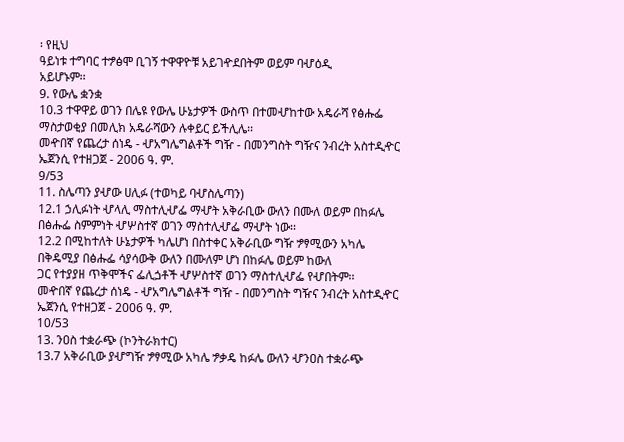፡ የዚህ
ዓይነቱ ተግባር ተፇፅሞ ቢገኝ ተዋዋዮቹ አይገዯደበትም ወይም ባሇዕዲ
አይሆኑም፡፡
9. የውሌ ቋንቋ
10.3 ተዋዋይ ወገን በሌዩ የውሌ ሁኔታዎች ውስጥ በተመሇከተው አዴራሻ የፅሑፌ
ማስታወቂያ በመሊክ አዴራሻውን ሉቀይር ይችሊሌ፡፡
መዯበኛ የጨረታ ሰነዴ - ሇአግሌግልቶች ግዥ - በመንግስት ግዥና ንብረት አስተዲዯር ኤጀንሲ የተዘጋጀ - 2006 ዓ. ም.
9/53
11. ስሌጣን ያሇው ሀሊፉ (ተወካይ ባሇስሌጣን)
12.1 ኃሊፉነት ሇላሊ ማስተሊሇፌ ማሇት አቅራቢው ውለን በሙለ ወይም በከፉሌ
በፅሑፌ ስምምነት ሇሦስተኛ ወገን ማስተሊሇፌ ማሇት ነው፡፡
12.2 በሚከተለት ሁኔታዎች ካሌሆነ በስተቀር አቅራቢው ግዥ ፇፃሚውን አካሌ
በቅዴሚያ በፅሑፌ ሳያሳውቅ ውለን በሙለም ሆነ በከፉሌ ወይም ከውለ
ጋር የተያያዘ ጥቅሞችና ፌሊጏቶች ሇሦስተኛ ወገን ማስተሊሇፌ የሇበትም፡፡
መዯበኛ የጨረታ ሰነዴ - ሇአግሌግልቶች ግዥ - በመንግስት ግዥና ንብረት አስተዲዯር ኤጀንሲ የተዘጋጀ - 2006 ዓ. ም.
10/53
13. ንዐስ ተቋራጭ (ኮንትራክተር)
13.7 አቅራቢው ያሇግዥ ፇፃሚው አካሌ ፇቃዴ ከፉሌ ውለን ሇንዐስ ተቋራጭ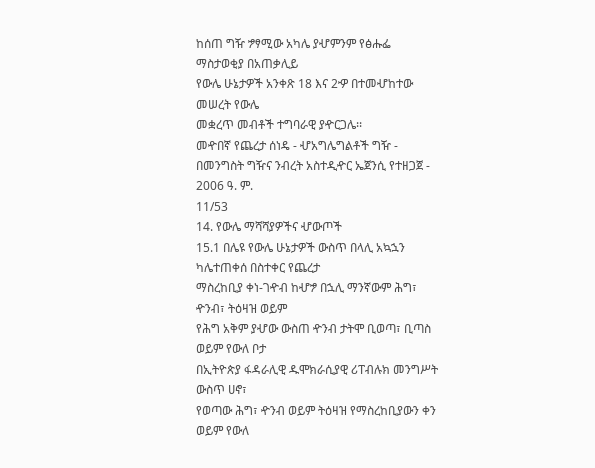ከሰጠ ግዥ ፇፃሚው አካሌ ያሇምንም የፅሑፌ ማስታወቂያ በአጠቃሊይ
የውሌ ሁኔታዎች አንቀጽ 18 እና 2ዏ በተመሇከተው መሠረት የውሌ
መቋረጥ መብቶች ተግባራዊ ያዯርጋሌ፡፡
መዯበኛ የጨረታ ሰነዴ - ሇአግሌግልቶች ግዥ - በመንግስት ግዥና ንብረት አስተዲዯር ኤጀንሲ የተዘጋጀ - 2006 ዓ. ም.
11/53
14. የውሌ ማሻሻያዎችና ሇውጦች
15.1 በሌዩ የውሌ ሁኔታዎች ውስጥ በላሊ አኳኋን ካሌተጠቀሰ በስተቀር የጨረታ
ማስረከቢያ ቀነ-ገዯብ ከሇፇ በኋሊ ማንኛውም ሕግ፣ ዯንብ፣ ትዕዛዝ ወይም
የሕግ አቅም ያሇው ውስጠ ዯንብ ታትሞ ቢወጣ፣ ቢጣስ ወይም የውለ ቦታ
በኢትዮጵያ ፋዳራሊዊ ዱሞክራሲያዊ ሪፐብሉክ መንግሥት ውስጥ ሀኖ፣
የወጣው ሕግ፣ ዯንብ ወይም ትዕዛዝ የማስረከቢያውን ቀን ወይም የውለ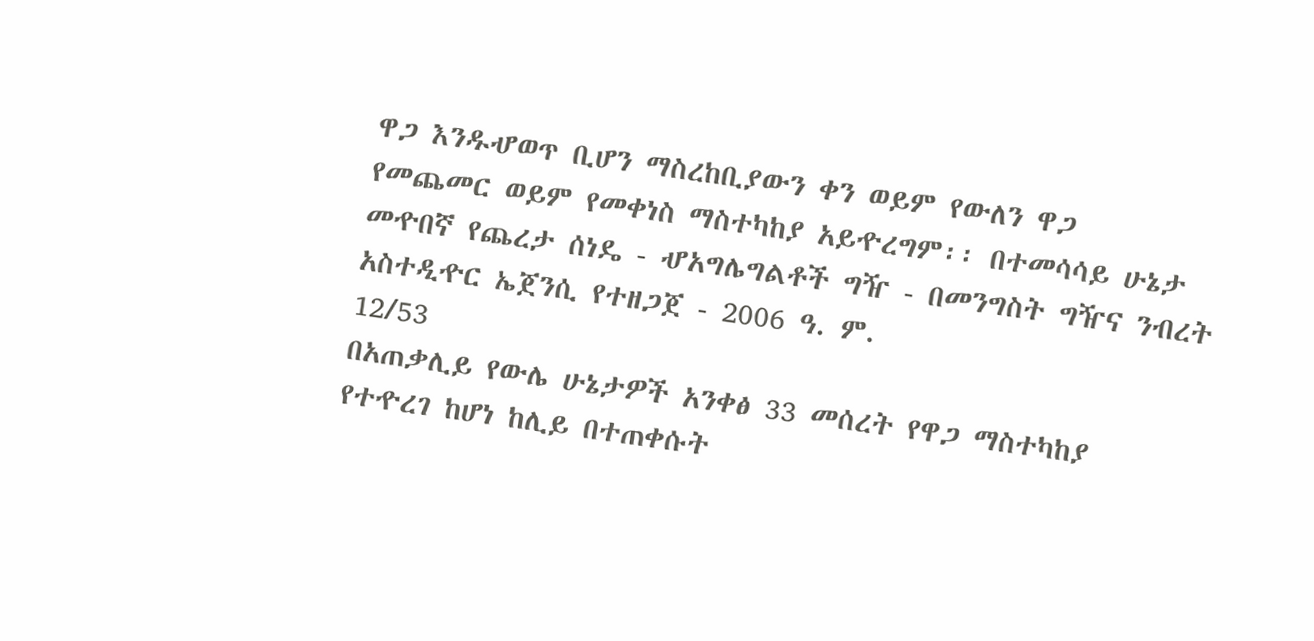ዋጋ እንዱሇወጥ ቢሆን ማስረከቢያውን ቀን ወይም የውለን ዋጋ
የመጨመር ወይም የመቀነስ ማስተካከያ አይዯረግም፡፡ በተመሳሳይ ሁኔታ
መዯበኛ የጨረታ ሰነዴ - ሇአግሌግልቶች ግዥ - በመንግስት ግዥና ንብረት አስተዲዯር ኤጀንሲ የተዘጋጀ - 2006 ዓ. ም.
12/53
በአጠቃሊይ የውሌ ሁኔታዎች አንቀፅ 33 መሰረት የዋጋ ማስተካከያ
የተዯረገ ከሆነ ከሊይ በተጠቀሱት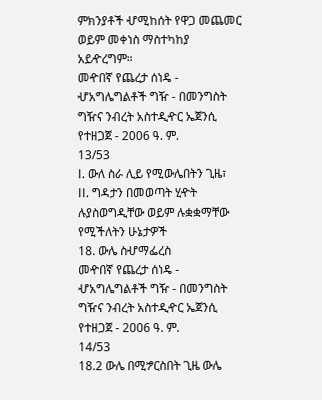ምክንያቶች ሇሚከሰት የዋጋ መጨመር
ወይም መቀነስ ማስተካከያ አይዯረግም።
መዯበኛ የጨረታ ሰነዴ - ሇአግሌግልቶች ግዥ - በመንግስት ግዥና ንብረት አስተዲዯር ኤጀንሲ የተዘጋጀ - 2006 ዓ. ም.
13/53
I. ውለ ስራ ሊይ የሚውሌበትን ጊዜ፣
II. ግዳታን በመወጣት ሂዯት ሉያስወግዲቸው ወይም ሉቋቋማቸው
የሚችለትን ሁኔታዎች
18. ውሌ ስሇማፌረስ
መዯበኛ የጨረታ ሰነዴ - ሇአግሌግልቶች ግዥ - በመንግስት ግዥና ንብረት አስተዲዯር ኤጀንሲ የተዘጋጀ - 2006 ዓ. ም.
14/53
18.2 ውሌ በሚፇርስበት ጊዜ ውሌ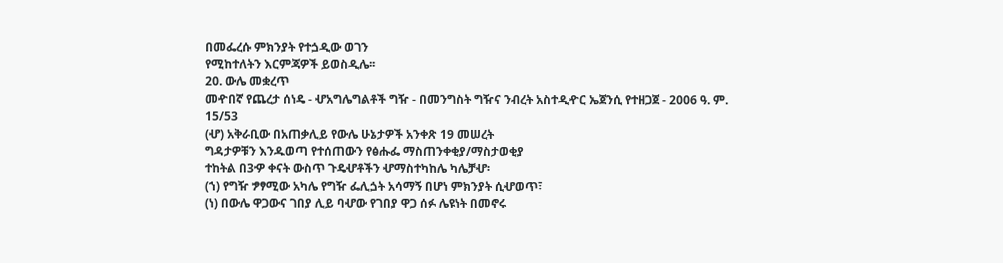በመፌረሱ ምክንያት የተጏዲው ወገን
የሚከተለትን እርምጃዎች ይወስዲሌ፡፡
20. ውሌ መቋረጥ
መዯበኛ የጨረታ ሰነዴ - ሇአግሌግልቶች ግዥ - በመንግስት ግዥና ንብረት አስተዲዯር ኤጀንሲ የተዘጋጀ - 2006 ዓ. ም.
15/53
(ሇ) አቅራቢው በአጠቃሊይ የውሌ ሁኔታዎች አንቀጽ 19 መሠረት
ግዳታዎቹን እንዱወጣ የተሰጠውን የፅሑፌ ማስጠንቀቂያ/ማስታወቂያ
ተከትል በ3ዏ ቀናት ውስጥ ጉዴሇቶችን ሇማስተካከሌ ካሌቻሇ፡
(ኀ) የግዥ ፇፃሚው አካሌ የግዥ ፌሊጏት አሳማኝ በሆነ ምክንያት ሲሇወጥ፣
(ነ) በውሌ ዋጋውና ገበያ ሊይ ባሇው የገበያ ዋጋ ሰፉ ሌዩነት በመኖሩ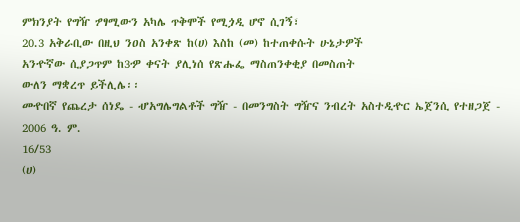ምክንያት የግዥ ፇፃሚውን አካሌ ጥቅሞች የሚጏዲ ሆኖ ሲገኝ፣
20.3 አቅራቢው በዚህ ንዐስ አንቀጽ ከ(ሀ) እስከ (መ) ከተጠቀሱት ሁኔታዎች
አንዯኛው ሲያጋጥም ከ3ዏ ቀናት ያሊነሰ የጽሑፌ ማስጠንቀቂያ በመስጠት
ውለን ማቋረጥ ይችሊሌ፡፡
መዯበኛ የጨረታ ሰነዴ - ሇአግሌግልቶች ግዥ - በመንግስት ግዥና ንብረት አስተዲዯር ኤጀንሲ የተዘጋጀ - 2006 ዓ. ም.
16/53
(ሀ)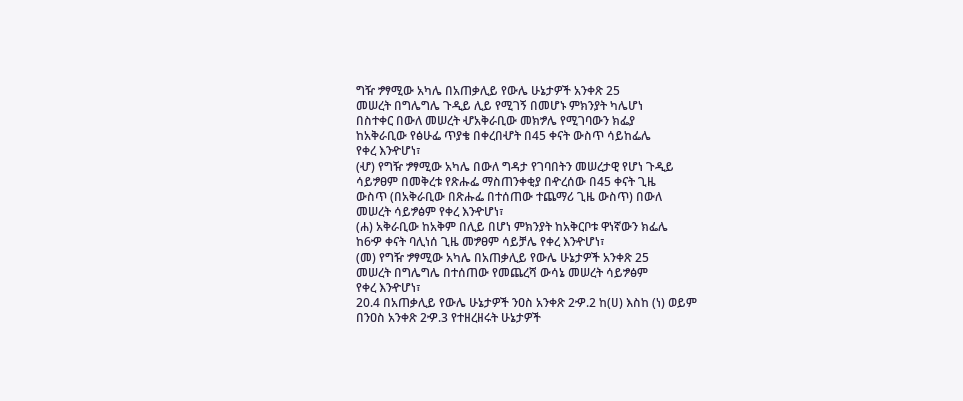ግዥ ፇፃሚው አካሌ በአጠቃሊይ የውሌ ሁኔታዎች አንቀጽ 25
መሠረት በግሌግሌ ጉዲይ ሊይ የሚገኝ በመሆኑ ምክንያት ካሌሆነ
በስተቀር በውለ መሠረት ሇአቅራቢው መክፇሌ የሚገባውን ክፌያ
ከአቅራቢው የፅሁፌ ጥያቄ በቀረበሇት በ45 ቀናት ውስጥ ሳይከፌሌ
የቀረ እንዯሆነ፣
(ሇ) የግዥ ፇፃሚው አካሌ በውለ ግዳታ የገባበትን መሠረታዊ የሆነ ጉዲይ
ሳይፇፀም በመቅረቱ የጽሑፌ ማስጠንቀቂያ በዯረሰው በ45 ቀናት ጊዜ
ውስጥ (በአቅራቢው በጽሑፌ በተሰጠው ተጨማሪ ጊዜ ውስጥ) በውለ
መሠረት ሳይፇፅም የቀረ እንዯሆነ፣
(ሐ) አቅራቢው ከአቅም በሊይ በሆነ ምክንያት ከአቅርቦቱ ዋነኛውን ክፌሌ
ከ6ዏ ቀናት ባሊነሰ ጊዜ መፇፀም ሳይቻሌ የቀረ እንዯሆነ፣
(መ) የግዥ ፇፃሚው አካሌ በአጠቃሊይ የውሌ ሁኔታዎች አንቀጽ 25
መሠረት በግሌግሌ በተሰጠው የመጨረሻ ውሳኔ መሠረት ሳይፇፅም
የቀረ እንዯሆነ፣
20.4 በአጠቃሊይ የውሌ ሁኔታዎች ንዐስ አንቀጽ 2ዏ.2 ከ(ሀ) እስከ (ነ) ወይም
በንዐስ አንቀጽ 2ዏ.3 የተዘረዘሩት ሁኔታዎች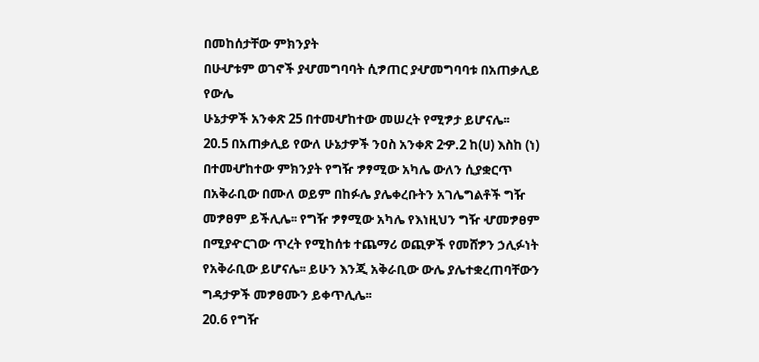በመከሰታቸው ምክንያት
በሁሇቱም ወገኖች ያሇመግባባት ሲፇጠር ያሇመግባባቱ በአጠቃሊይ የውሌ
ሁኔታዎች አንቀጽ 25 በተመሇከተው መሠረት የሚፇታ ይሆናሌ፡፡
20.5 በአጠቃሊይ የውለ ሁኔታዎች ንዐስ አንቀጽ 2ዏ.2 ከ(ሀ) እስከ (ነ)
በተመሇከተው ምክንያት የግዥ ፇፃሚው አካሌ ውለን ሲያቋርጥ
በአቅራቢው በሙለ ወይም በከፉሌ ያሌቀረቡትን አገሌግልቶች ግዥ
መፇፀም ይችሊሌ፡፡ የግዥ ፇፃሚው አካሌ የእነዚህን ግዥ ሇመፇፀም
በሚያዯርገው ጥረት የሚከሰቱ ተጨማሪ ወጪዎች የመሸፇን ኃሊፉነት
የአቅራቢው ይሆናሌ፡፡ ይሁን እንጂ አቅራቢው ውሌ ያሌተቋረጠባቸውን
ግዳታዎች መፇፀሙን ይቀጥሊሌ፡፡
20.6 የግዥ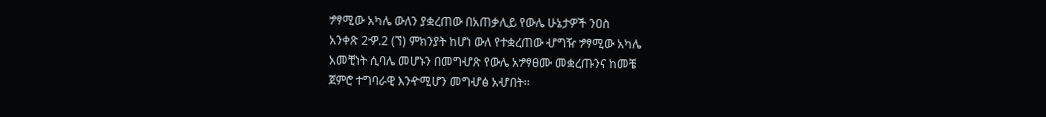ፇፃሚው አካሌ ውለን ያቋረጠው በአጠቃሊይ የውሌ ሁኔታዎች ንዐስ
አንቀጽ 2ዏ.2 (ኘ) ምክንያት ከሆነ ውለ የተቋረጠው ሇግዥ ፇፃሚው አካሌ
አመቺነት ሲባሌ መሆኑን በመግሇጽ የውሌ አፇፃፀሙ መቋረጡንና ከመቼ
ጀምሮ ተግባራዊ እንዯሚሆን መግሇፅ አሇበት፡፡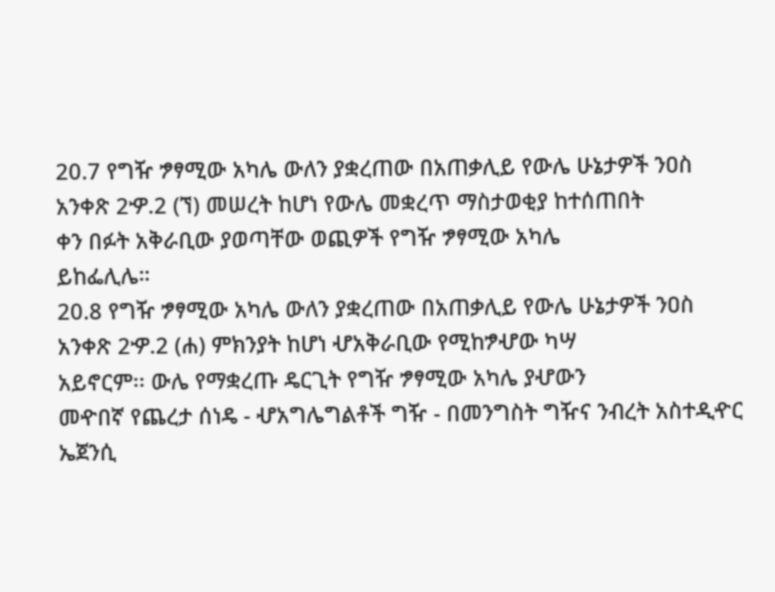20.7 የግዥ ፇፃሚው አካሌ ውለን ያቋረጠው በአጠቃሊይ የውሌ ሁኔታዎች ንዐስ
አንቀጽ 2ዏ.2 (ኘ) መሠረት ከሆነ የውሌ መቋረጥ ማስታወቂያ ከተሰጠበት
ቀን በፉት አቅራቢው ያወጣቸው ወጪዎች የግዥ ፇፃሚው አካሌ
ይከፌሊሌ።
20.8 የግዥ ፇፃሚው አካሌ ውለን ያቋረጠው በአጠቃሊይ የውሌ ሁኔታዎች ንዐስ
አንቀጽ 2ዏ.2 (ሐ) ምክንያት ከሆነ ሇአቅራቢው የሚከፇሇው ካሣ
አይኖርም፡፡ ውሌ የማቋረጡ ዴርጊት የግዥ ፇፃሚው አካሌ ያሇውን
መዯበኛ የጨረታ ሰነዴ - ሇአግሌግልቶች ግዥ - በመንግስት ግዥና ንብረት አስተዲዯር ኤጀንሲ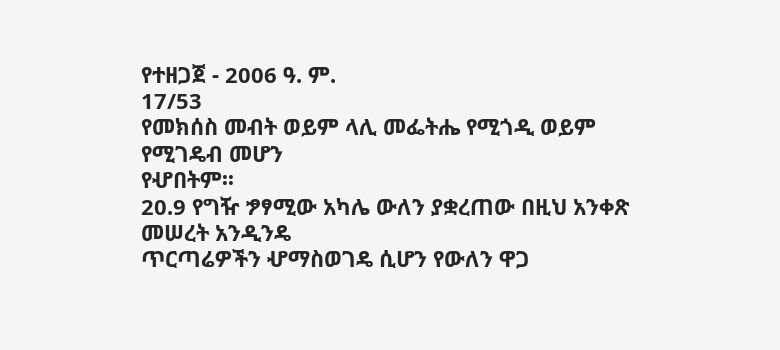የተዘጋጀ - 2006 ዓ. ም.
17/53
የመክሰስ መብት ወይም ላሊ መፌትሔ የሚጎዲ ወይም የሚገዴብ መሆን
የሇበትም፡፡
20.9 የግዥ ፇፃሚው አካሌ ውለን ያቋረጠው በዚህ አንቀጽ መሠረት አንዲንዴ
ጥርጣሬዎችን ሇማስወገዴ ሲሆን የውለን ዋጋ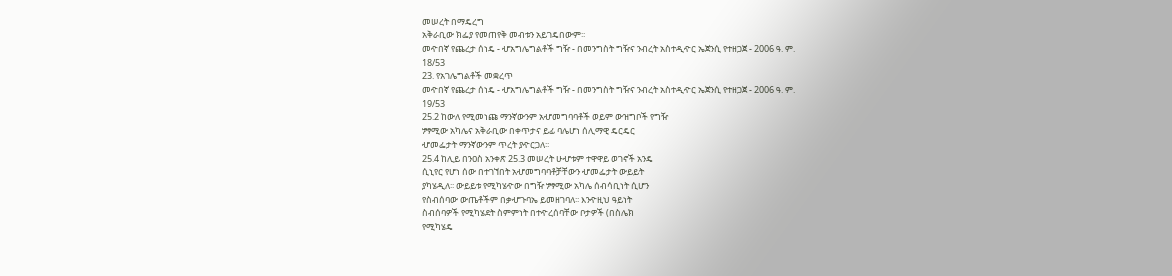መሠረት በማዴረግ
አቅራቢው ክፌያ የመጠየቅ መብቱን አይገዴበውም፡፡
መዯበኛ የጨረታ ሰነዴ - ሇአግሌግልቶች ግዥ - በመንግስት ግዥና ንብረት አስተዲዯር ኤጀንሲ የተዘጋጀ - 2006 ዓ. ም.
18/53
23. የአገሌግልቶች መቋረጥ
መዯበኛ የጨረታ ሰነዴ - ሇአግሌግልቶች ግዥ - በመንግስት ግዥና ንብረት አስተዲዯር ኤጀንሲ የተዘጋጀ - 2006 ዓ. ም.
19/53
25.2 ከውለ የሚመነጩ ማንኛውንም አሇመግባባቶች ወይም ውዝግቦች የግዥ
ፇፃሚው አካሌና አቅራቢው በቀጥታና ይፊ ባሌሆነ ሰሊማዊ ዴርዴር
ሇመፌታት ማንኛውንም ጥረት ያዯርጋለ፡፡
25.4 ከሊይ በንዐስ አንቀጽ 25.3 መሠረት ሁሇቱም ተዋዋይ ወገኖች አንዴ
ሲኒየር የሆነ ሰው በተገኘበት አሇመግባባቶቻቸውን ሇመፌታት ውይይት
ያካሄዲለ፡፡ ውይይቱ የሚካሄዯው በግዥ ፇፃሚው አካሌ ሰብሳቢነት ሲሆን
የስብሰባው ውጤቶችም በቃሇጉባኤ ይመዘገባለ፡፡ እንዯዚህ ዓይነት
ስብሰባዎች የሚካሄደት ስምምነት በተዯረሰባቸው ቦታዎች (በስሌክ
የሚካሄዴ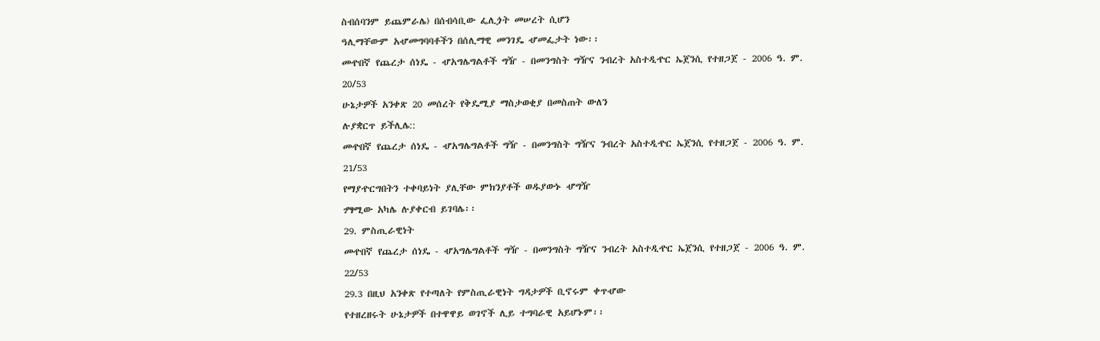ስብሰባንም ይጨምራሌ) በሰብሳቢው ፌሊጏት መሠረት ሲሆን
ዓሊማቸውም አሇመግባባቶችን በሰሊማዊ መንገዴ ሇመፌታት ነው፡፡
መዯበኛ የጨረታ ሰነዴ - ሇአግሌግልቶች ግዥ - በመንግስት ግዥና ንብረት አስተዲዯር ኤጀንሲ የተዘጋጀ - 2006 ዓ. ም.
20/53
ሁኔታዎች አንቀጽ 20 መሰረት የቅዴሚያ ማስታወቂያ በመስጠት ውለን
ሉያቋርጥ ይችሊሌ::
መዯበኛ የጨረታ ሰነዴ - ሇአግሌግልቶች ግዥ - በመንግስት ግዥና ንብረት አስተዲዯር ኤጀንሲ የተዘጋጀ - 2006 ዓ. ም.
21/53
የማያዯርግበትን ተቀባይነት ያሊቸው ምክንያቶች ወዱያውኑ ሇግዥ
ፇፃሚው አካሌ ሉያቀርብ ይገባሌ፡፡
29. ምስጢራዊነት
መዯበኛ የጨረታ ሰነዴ - ሇአግሌግልቶች ግዥ - በመንግስት ግዥና ንብረት አስተዲዯር ኤጀንሲ የተዘጋጀ - 2006 ዓ. ም.
22/53
29.3 በዚህ አንቀጽ የተጣለት የምስጢራዊነት ግዳታዎች ቢኖሩም ቀጥሇው
የተዘረዘሩት ሁኔታዎች በተዋዋይ ወገኖች ሊይ ተግባራዊ አይሆኑም፡፡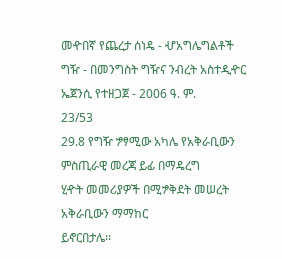መዯበኛ የጨረታ ሰነዴ - ሇአግሌግልቶች ግዥ - በመንግስት ግዥና ንብረት አስተዲዯር ኤጀንሲ የተዘጋጀ - 2006 ዓ. ም.
23/53
29.8 የግዥ ፇፃሚው አካሌ የአቅራቢውን ምስጢራዊ መረጃ ይፊ በማዴረግ
ሂዯት መመሪያዎች በሚፇቅደት መሠረት አቅራቢውን ማማከር
ይኖርበታሌ፡፡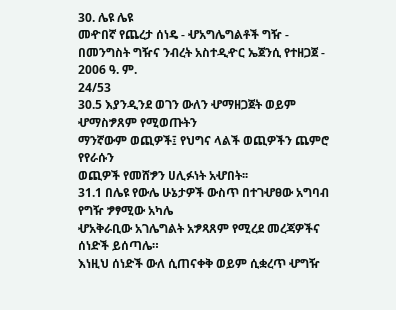30. ሌዩ ሌዩ
መዯበኛ የጨረታ ሰነዴ - ሇአግሌግልቶች ግዥ - በመንግስት ግዥና ንብረት አስተዲዯር ኤጀንሲ የተዘጋጀ - 2006 ዓ. ም.
24/53
30.5 እያንዲንደ ወገን ውለን ሇማዘጋጀት ወይም ሇማስፇጸም የሚወጡትን
ማንኛውም ወጪዎች፤ የህግና ላልች ወጪዎችን ጨምሮ የየራሱን
ወጪዎች የመሸፇን ሀሊፉነት አሇበት፡፡
31.1 በሌዩ የውሌ ሁኔታዎች ውስጥ በተገሇፀው አግባብ የግዥ ፇፃሚው አካሌ
ሇአቅራቢው አገሌግልት አፇጻጸም የሚረደ መረጃዎችና ሰነድች ይሰጣሌ።
እነዚህ ሰነድች ውለ ሲጠናቀቅ ወይም ሲቋረጥ ሇግዥ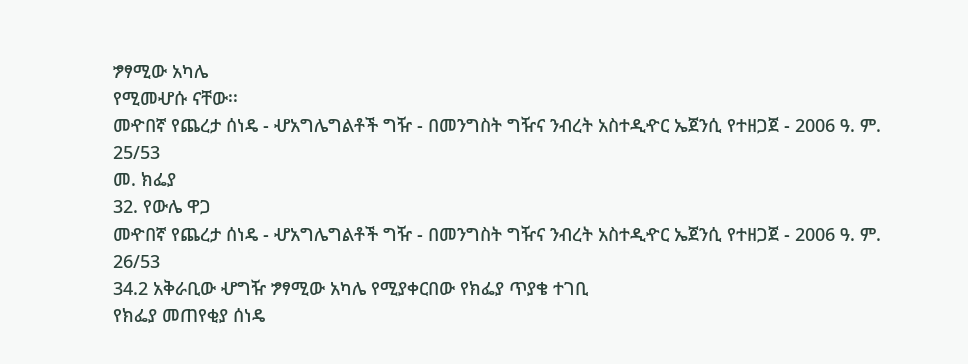ፇፃሚው አካሌ
የሚመሇሱ ናቸው፡፡
መዯበኛ የጨረታ ሰነዴ - ሇአግሌግልቶች ግዥ - በመንግስት ግዥና ንብረት አስተዲዯር ኤጀንሲ የተዘጋጀ - 2006 ዓ. ም.
25/53
መ. ክፌያ
32. የውሌ ዋጋ
መዯበኛ የጨረታ ሰነዴ - ሇአግሌግልቶች ግዥ - በመንግስት ግዥና ንብረት አስተዲዯር ኤጀንሲ የተዘጋጀ - 2006 ዓ. ም.
26/53
34.2 አቅራቢው ሇግዥ ፇፃሚው አካሌ የሚያቀርበው የክፌያ ጥያቄ ተገቢ
የክፌያ መጠየቂያ ሰነዴ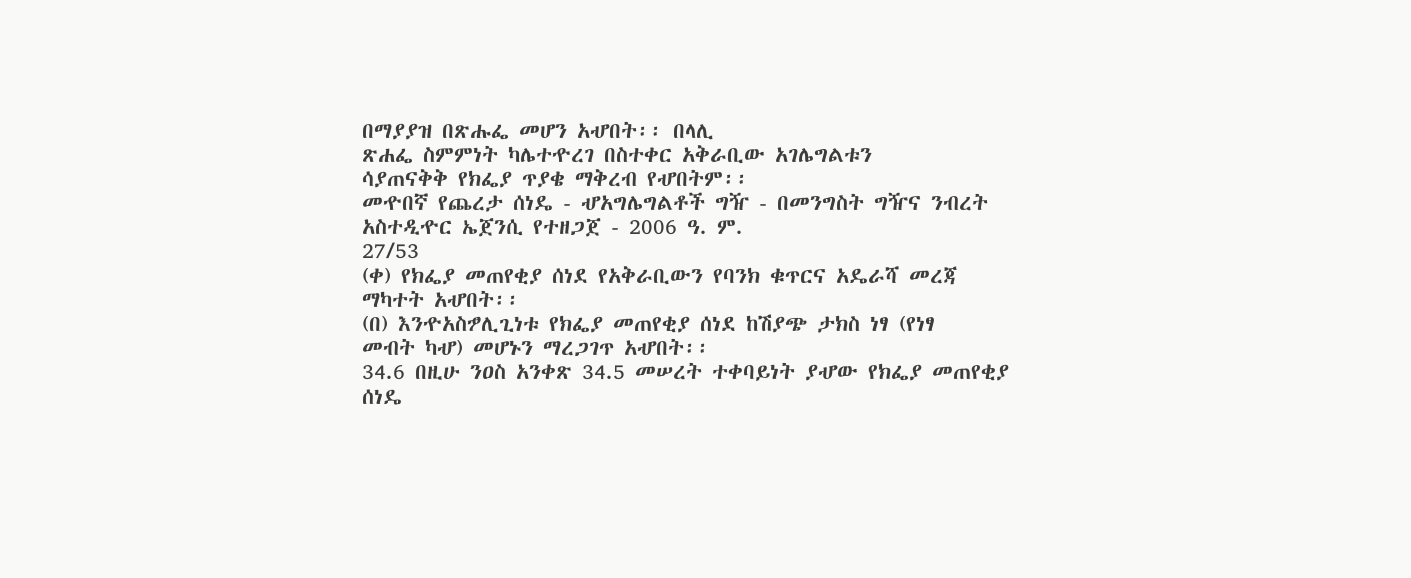በማያያዝ በጽሑፌ መሆን አሇበት፡፡ በላሊ
ጽሐፌ ስምምነት ካሌተዯረገ በስተቀር አቅራቢው አገሌግልቱን
ሳያጠናቅቅ የክፌያ ጥያቄ ማቅረብ የሇበትም፡፡
መዯበኛ የጨረታ ሰነዴ - ሇአግሌግልቶች ግዥ - በመንግስት ግዥና ንብረት አስተዲዯር ኤጀንሲ የተዘጋጀ - 2006 ዓ. ም.
27/53
(ቀ) የክፌያ መጠየቂያ ሰነደ የአቅራቢውን የባንክ ቁጥርና አዴራሻ መረጃ
ማካተት አሇበት፡፡
(በ) እንዯአስፇሊጊነቱ የክፌያ መጠየቂያ ሰነደ ከሽያጭ ታክስ ነፃ (የነፃ
መብት ካሇ) መሆኑን ማረጋገጥ አሇበት፡፡
34.6 በዚሁ ንዐስ አንቀጽ 34.5 መሠረት ተቀባይነት ያሇው የክፌያ መጠየቂያ
ሰነዴ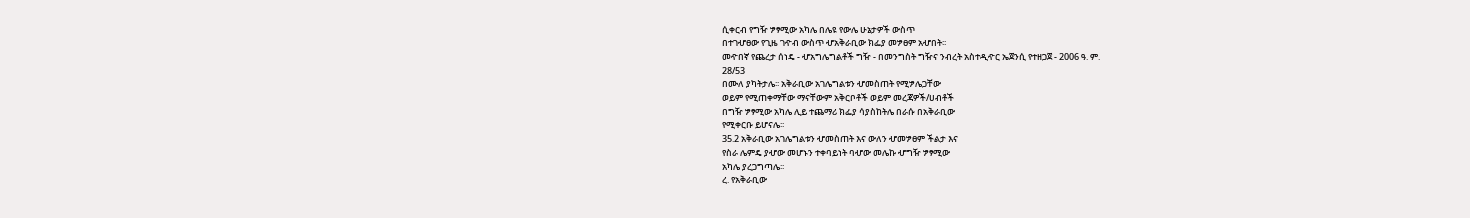ሲቀርብ የግዥ ፇፃሚው አካሌ በሌዩ የውሌ ሁኔታዎች ውስጥ
በተገሇፀው የጊዜ ገዯብ ውስጥ ሇአቅራቢው ክፌያ መፇፀም አሇበት፡፡
መዯበኛ የጨረታ ሰነዴ - ሇአግሌግልቶች ግዥ - በመንግስት ግዥና ንብረት አስተዲዯር ኤጀንሲ የተዘጋጀ - 2006 ዓ. ም.
28/53
በሙለ ያካትታሌ፡፡ አቅራቢው አገሌግልቱን ሇመስጠት የሚፇሌጋቸው
ወይም የሚጠቀማቸው ማናቸውም አቅርቦቶች ወይም መረጃዎች/ሀብቶች
በግዥ ፇፃሚው አካሌ ሊይ ተጨማሪ ክፌያ ሳያስከትሌ በራሱ በአቅራቢው
የሚቀርቡ ይሆናሌ፡፡
35.2 አቅራቢው አገሌግልቱን ሇመስጠት እና ውለን ሇመፇፀም ችልታ እና
የስራ ሌምዴ ያሇው መሆኑን ተቀባይነት ባሇው መሌኩ ሇግዥ ፇፃሚው
አካሌ ያረጋግጣሌ፡፡
ረ. የአቅራቢው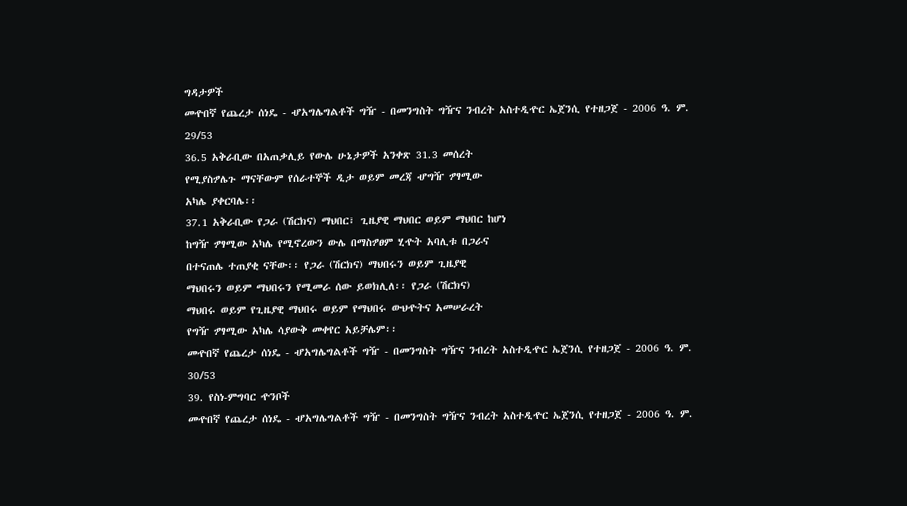ግዳታዎች
መዯበኛ የጨረታ ሰነዴ - ሇአግሌግልቶች ግዥ - በመንግስት ግዥና ንብረት አስተዲዯር ኤጀንሲ የተዘጋጀ - 2006 ዓ. ም.
29/53
36.5 አቅራቢው በአጠቃሊይ የውሌ ሁኔታዎች አንቀጽ 31.3 መሰረት
የሚያስፇሌጉ ማናቸውም የሰራተኞች ዲታ ወይም መረጃ ሇግዥ ፇፃሚው
አካሌ ያቀርባሌ፡፡
37.1 አቅራቢው የጋራ (ሽርክና) ማህበር፣ ጊዜያዊ ማህበር ወይም ማህበር ከሆነ
ከግዥ ፇፃሚው አካሌ የሚኖረውን ውሌ በማስፇፀም ሂዯት አባሊቱ በጋራና
በተናጠሌ ተጠያቂ ናቸው፡፡ የጋራ (ሽርክና) ማህበሩን ወይም ጊዜያዊ
ማህበሩን ወይም ማህበሩን የሚመራ ሰው ይወክሊለ፡፡ የጋራ (ሽርክና)
ማህበሩ ወይም የጊዜያዊ ማህበሩ ወይም የማህበሩ ውህዯትና አመሠራረት
የግዥ ፇፃሚው አካሌ ሳያውቅ መቀየር አይቻሌም፡፡
መዯበኛ የጨረታ ሰነዴ - ሇአግሌግልቶች ግዥ - በመንግስት ግዥና ንብረት አስተዲዯር ኤጀንሲ የተዘጋጀ - 2006 ዓ. ም.
30/53
39. የስነ-ምግባር ዯንቦች
መዯበኛ የጨረታ ሰነዴ - ሇአግሌግልቶች ግዥ - በመንግስት ግዥና ንብረት አስተዲዯር ኤጀንሲ የተዘጋጀ - 2006 ዓ. ም.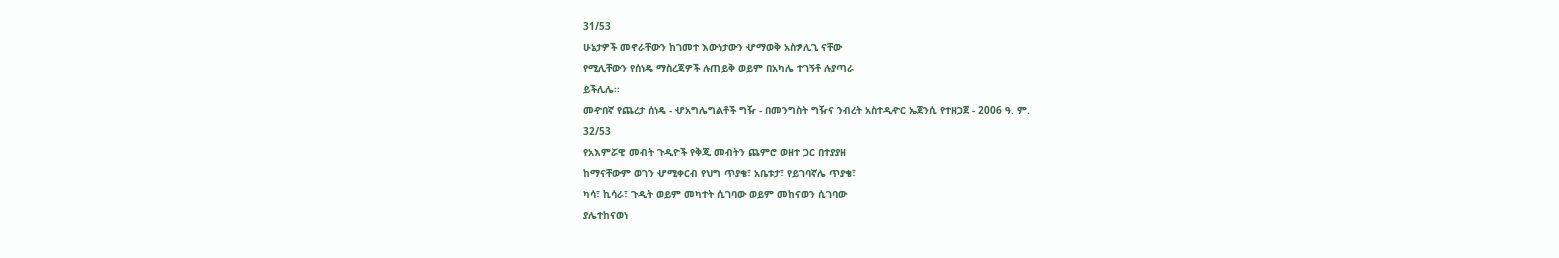31/53
ሁኔታዎች መኖራቸውን ከገመተ እውነታውን ሇማወቅ አስፇሊጊ ናቸው
የሚሊቸውን የሰነዴ ማስረጃዎች ሉጠይቅ ወይም በአካሌ ተገኝቶ ሉያጣራ
ይችሊሌ፡፡
መዯበኛ የጨረታ ሰነዴ - ሇአግሌግልቶች ግዥ - በመንግስት ግዥና ንብረት አስተዲዯር ኤጀንሲ የተዘጋጀ - 2006 ዓ. ም.
32/53
የአእምሯዊ መብት ጉዲዮች የቅጂ መብትን ጨምሮ ወዘተ ጋር በተያያዘ
ከማናቸውም ወገን ሇሚቀርብ የህግ ጥያቄ፣ አቤቱታ፣ የይገባኛሌ ጥያቄ፣
ካሳ፣ ኪሳራ፣ ጉዲት ወይም መካተት ሲገባው ወይም መከናወን ሲገባው
ያሌተከናወነ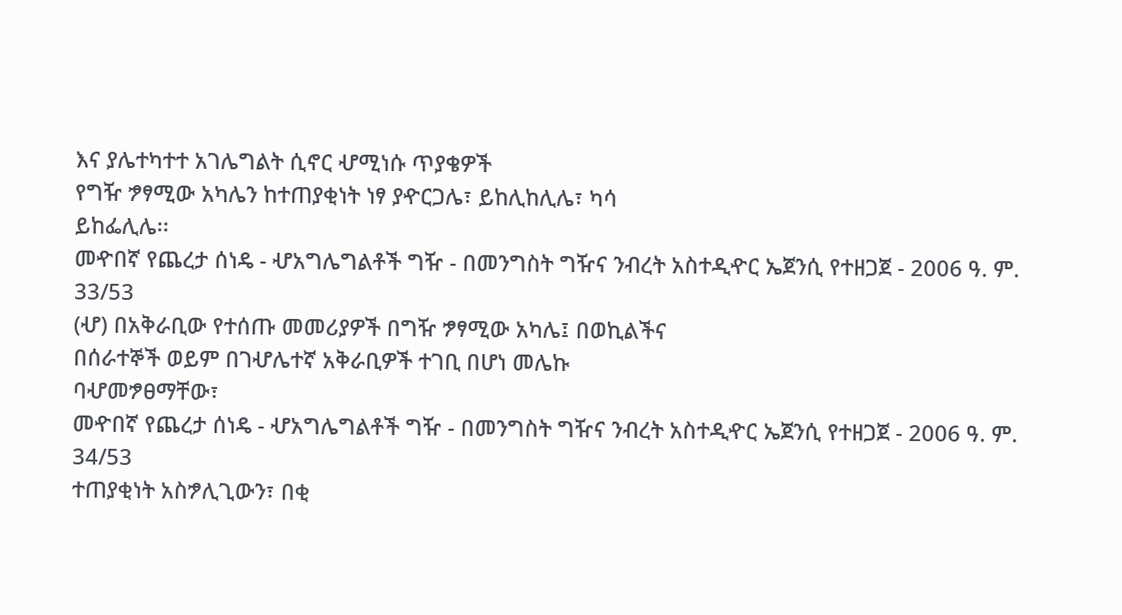እና ያሌተካተተ አገሌግልት ሲኖር ሇሚነሱ ጥያቄዎች
የግዥ ፇፃሚው አካሌን ከተጠያቂነት ነፃ ያዯርጋሌ፣ ይከሊከሊሌ፣ ካሳ
ይከፌሊሌ፡፡
መዯበኛ የጨረታ ሰነዴ - ሇአግሌግልቶች ግዥ - በመንግስት ግዥና ንብረት አስተዲዯር ኤጀንሲ የተዘጋጀ - 2006 ዓ. ም.
33/53
(ሇ) በአቅራቢው የተሰጡ መመሪያዎች በግዥ ፇፃሚው አካሌ፤ በወኪልችና
በሰራተኞች ወይም በገሇሌተኛ አቅራቢዎች ተገቢ በሆነ መሌኩ
ባሇመፇፀማቸው፣
መዯበኛ የጨረታ ሰነዴ - ሇአግሌግልቶች ግዥ - በመንግስት ግዥና ንብረት አስተዲዯር ኤጀንሲ የተዘጋጀ - 2006 ዓ. ም.
34/53
ተጠያቂነት አስፇሊጊውን፣ በቂ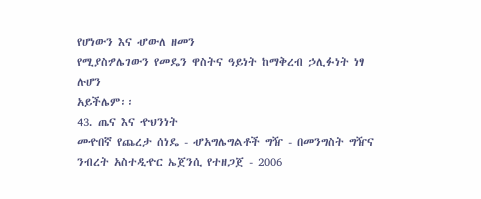የሆነውን እና ሇውለ ዘመን
የሚያስፇሌገውን የመዴን ዋስትና ዓይነት ከማቅረብ ኃሊፉነት ነፃ ሉሆን
አይችሌም፡፡
43. ጤና እና ዯህንነት
መዯበኛ የጨረታ ሰነዴ - ሇአግሌግልቶች ግዥ - በመንግስት ግዥና ንብረት አስተዲዯር ኤጀንሲ የተዘጋጀ - 2006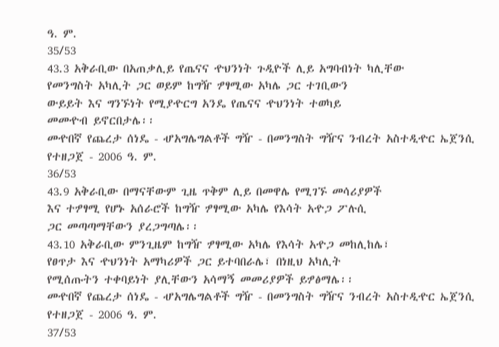ዓ. ም.
35/53
43.3 አቅራቢው በአጠቃሊይ የጤናና ዯህንነት ጉዲዮች ሊይ አግባብነት ካሊቸው
የመንግስት አካሊት ጋር ወይም ከግዥ ፇፃሚው አካሌ ጋር ተገቢውን
ውይይት እና ግንኙነት የሚያዯርግ አንዴ የጤናና ዯህንነት ተወካይ
መመዯብ ይኖርበታሌ፡፡
መዯበኛ የጨረታ ሰነዴ - ሇአግሌግልቶች ግዥ - በመንግስት ግዥና ንብረት አስተዲዯር ኤጀንሲ የተዘጋጀ - 2006 ዓ. ም.
36/53
43.9 አቅራቢው በማናቸውም ጊዜ ጥቅም ሊይ በመዋሌ የሚገኙ መሳሪያዎች
እና ተፇፃሚ የሆኑ አሰራሮች ከግዥ ፇፃሚው አካሌ የእሳት አዯጋ ፖሉሲ
ጋር መጣጣማቸውን ያረጋግጣሌ፡፡
43.10 አቅራቢው ምንጊዜም ከግዥ ፇፃሚው አካሌ የእሳት አዯጋ መከሊከሌ፣
የፀጥታ እና ዯህንነት አማካሪዎች ጋር ይተባበራሌ፣ በነዚህ አካሊት
የሚሰጡትን ተቀባይነት ያሊቸውን አሳማኝ መመሪያዎች ይፇፅማሌ፡፡
መዯበኛ የጨረታ ሰነዴ - ሇአግሌግልቶች ግዥ - በመንግስት ግዥና ንብረት አስተዲዯር ኤጀንሲ የተዘጋጀ - 2006 ዓ. ም.
37/53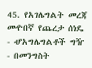45. የአገሌግልት መረጃ
መዯበኛ የጨረታ ሰነዴ - ሇአግሌግልቶች ግዥ - በመንግስት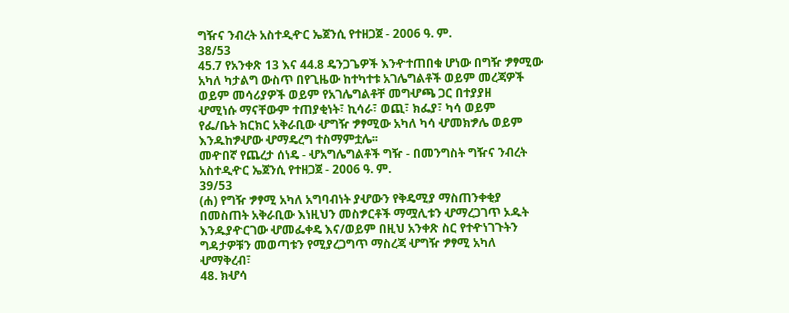ግዥና ንብረት አስተዲዯር ኤጀንሲ የተዘጋጀ - 2006 ዓ. ም.
38/53
45.7 የአንቀጽ 13 እና 44.8 ዴንጋጌዎች እንዯተጠበቁ ሆነው በግዥ ፇፃሚው
አካለ ካታልግ ውስጥ በየጊዜው ከተካተቱ አገሌግልቶች ወይም መረጃዎች
ወይም መሳሪያዎች ወይም የአገሌግልቶቸ መግሇጫ ጋር በተያያዘ
ሇሚነሱ ማናቸውም ተጠያቂነት፣ ኪሳራ፣ ወጪ፣ ክፌያ፣ ካሳ ወይም
የፌ/ቤት ክርክር አቅራቢው ሇግዥ ፇፃሚው አካለ ካሳ ሇመክፇሌ ወይም
እንዱከፇሇው ሇማዴረግ ተስማምቷሌ፡፡
መዯበኛ የጨረታ ሰነዴ - ሇአግሌግልቶች ግዥ - በመንግስት ግዥና ንብረት አስተዲዯር ኤጀንሲ የተዘጋጀ - 2006 ዓ. ም.
39/53
(ሐ) የግዥ ፇፃሚ አካለ አግባብነት ያሇውን የቅዴሚያ ማስጠንቀቂያ
በመስጠት አቅራቢው እነዚህን መስፇርቶች ማሟሊቱን ሇማረጋገጥ ኦዱት
እንዱያዯርገው ሇመፌቀዴ እና/ወይም በዚህ አንቀጽ ስር የተዯነገጉትን
ግዳታዎቹን መወጣቱን የሚያረጋግጥ ማስረጃ ሇግዥ ፇፃሚ አካለ
ሇማቅረብ፣
48. ክሇሳ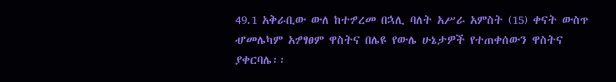49.1 አቅራቢው ውለ ከተፇረመ በኋሊ ባለት አሥራ አምስት (15) ቀናት ውስጥ
ሇመሌካም አፇፃፀም ዋስትና በሌዩ የውሌ ሁኔታዎች የተጠቀሰውን ዋስትና
ያቀርባሌ፡፡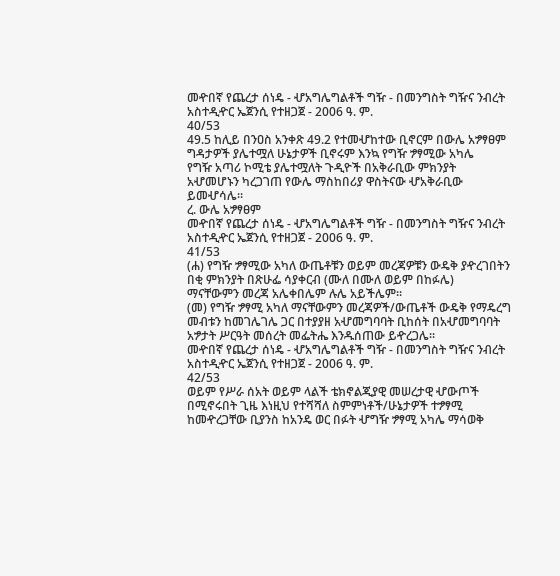መዯበኛ የጨረታ ሰነዴ - ሇአግሌግልቶች ግዥ - በመንግስት ግዥና ንብረት አስተዲዯር ኤጀንሲ የተዘጋጀ - 2006 ዓ. ም.
40/53
49.5 ከሊይ በንዐስ አንቀጽ 49.2 የተመሇከተው ቢኖርም በውሌ አፇፃፀም
ግዳታዎች ያሌተሟለ ሁኔታዎች ቢኖሩም እንኳ የግዥ ፇፃሚው አካሌ
የግዥ አጣሪ ኮሚቴ ያሌተሟለት ጉዲዮች በአቅራቢው ምክንያት
አሇመሆኑን ካረጋገጠ የውሌ ማስከበሪያ ዋስትናው ሇአቅራቢው ይመሇሳሌ፡፡
ረ. ውሌ አፇፃፀም
መዯበኛ የጨረታ ሰነዴ - ሇአግሌግልቶች ግዥ - በመንግስት ግዥና ንብረት አስተዲዯር ኤጀንሲ የተዘጋጀ - 2006 ዓ. ም.
41/53
(ሐ) የግዥ ፇፃሚው አካለ ውጤቶቹን ወይም መረጃዎቹን ውዴቅ ያዯረገበትን
በቂ ምክንያት በጽሁፌ ሳያቀርብ (ሙለ በሙለ ወይም በከፉሌ)
ማናቸውምን መረጃ አሌቀበሌም ሉሌ አይችሌም፡፡
(መ) የግዥ ፇፃሚ አካለ ማናቸውምን መረጃዎች/ውጤቶች ውዴቅ የማዴረግ
መብቱን ከመገሌገሌ ጋር በተያያዘ አሇመግባባት ቢከሰት በአሇመግባባት
አፇታት ሥርዓት መሰረት መፌትሔ እንዱሰጠው ይዯረጋሌ፡፡
መዯበኛ የጨረታ ሰነዴ - ሇአግሌግልቶች ግዥ - በመንግስት ግዥና ንብረት አስተዲዯር ኤጀንሲ የተዘጋጀ - 2006 ዓ. ም.
42/53
ወይም የሥራ ሰአት ወይም ላልች ቴክኖልጂያዊ መሠረታዊ ሇውጦች
በሚኖሩበት ጊዜ እነዚህ የተሻሻለ ስምምነቶች/ሁኔታዎች ተፇፃሚ
ከመዯረጋቸው ቢያንስ ከአንዴ ወር በፉት ሇግዥ ፇፃሚ አካሌ ማሳወቅ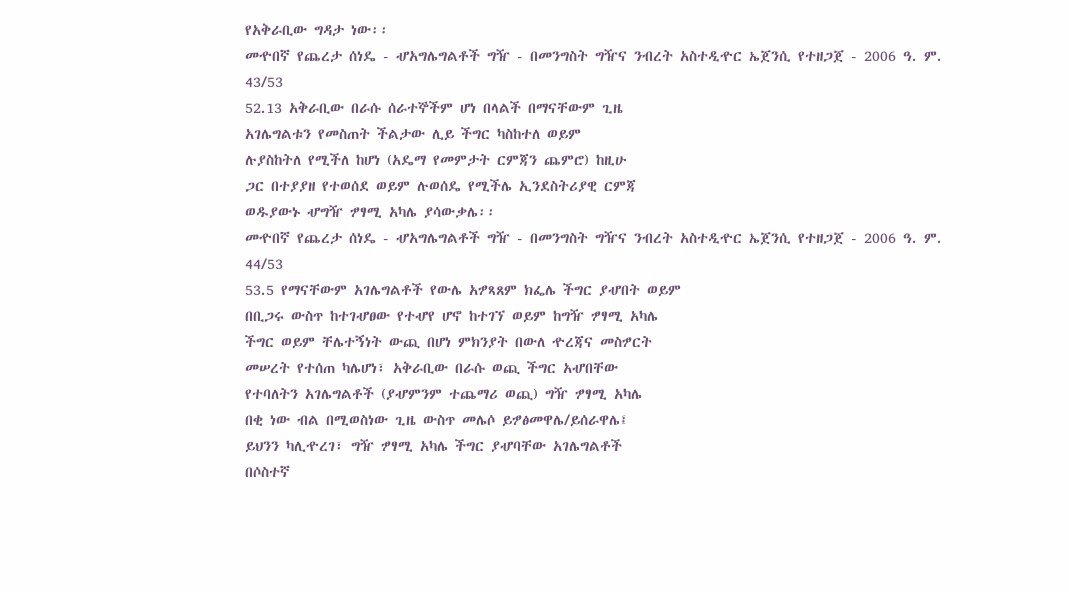የአቅራቢው ግዳታ ነው፡፡
መዯበኛ የጨረታ ሰነዴ - ሇአግሌግልቶች ግዥ - በመንግስት ግዥና ንብረት አስተዲዯር ኤጀንሲ የተዘጋጀ - 2006 ዓ. ም.
43/53
52.13 አቅራቢው በራሱ ሰራተኞችም ሆነ በላልች በማናቸውም ጊዜ
አገሌግልቱን የመስጠት ችልታው ሊይ ችግር ካስከተለ ወይም
ሉያስከትለ የሚችለ ከሆነ (አዴማ የመምታት ርምጃን ጨምሮ) ከዚሁ
ጋር በተያያዘ የተወሰደ ወይም ሉወሰዴ የሚችሌ ኢንደስትሪያዊ ርምጃ
ወዱያውኑ ሇግዥ ፇፃሚ አካሌ ያሳውቃሌ፡፡
መዯበኛ የጨረታ ሰነዴ - ሇአግሌግልቶች ግዥ - በመንግስት ግዥና ንብረት አስተዲዯር ኤጀንሲ የተዘጋጀ - 2006 ዓ. ም.
44/53
53.5 የማናቸውም አገሌግልቶች የውሌ አፇጻጸም ክፌሌ ችግር ያሇበት ወይም
በቢጋሩ ውስጥ ከተገሇፀው የተሇየ ሆኖ ከተገኘ ወይም ከግዥ ፇፃሚ አካሌ
ችግር ወይም ቸሌተኝነት ውጪ በሆነ ምክንያት በውለ ዯረጃና መስፇርት
መሠረት የተሰጠ ካሌሆነ፣ አቅራቢው በራሱ ወጪ ችግር አሇበቸው
የተባለትን አገሌግልቶች (ያሇምንም ተጨማሪ ወጪ) ግዥ ፇፃሚ አካሌ
በቂ ነው ብል በሚወስነው ጊዜ ውስጥ መሌሶ ይፇፅመዋሌ/ይሰራዋሌ፤
ይህንን ካሊዯረገ፣ ግዥ ፇፃሚ አካሌ ችግር ያሇባቸው አገሌግልቶች
በሶስተኛ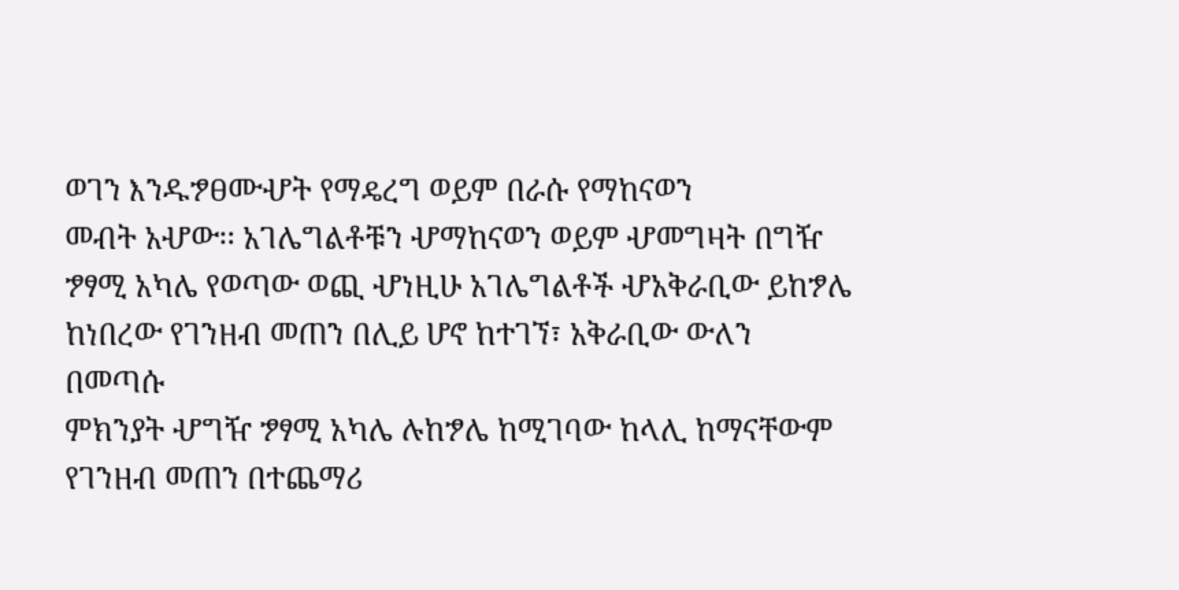ወገን እንዱፇፀሙሇት የማዴረግ ወይም በራሱ የማከናወን
መብት አሇው፡፡ አገሌግልቶቹን ሇማከናወን ወይም ሇመግዛት በግዥ
ፇፃሚ አካሌ የወጣው ወጪ ሇነዚሁ አገሌግልቶች ሇአቅራቢው ይከፇሌ
ከነበረው የገንዘብ መጠን በሊይ ሆኖ ከተገኘ፣ አቅራቢው ውለን በመጣሱ
ምክንያት ሇግዥ ፇፃሚ አካሌ ሉከፇሌ ከሚገባው ከላሊ ከማናቸውም
የገንዘብ መጠን በተጨማሪ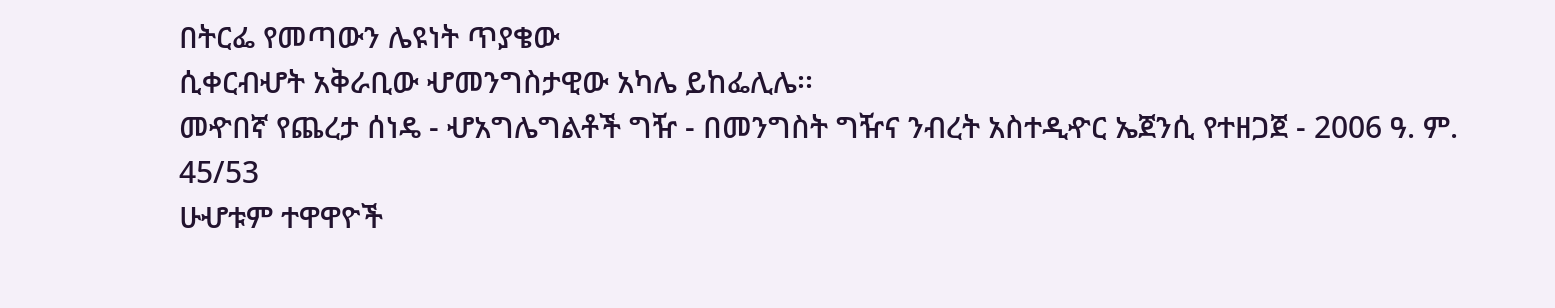በትርፌ የመጣውን ሌዩነት ጥያቄው
ሲቀርብሇት አቅራቢው ሇመንግስታዊው አካሌ ይከፌሊሌ፡፡
መዯበኛ የጨረታ ሰነዴ - ሇአግሌግልቶች ግዥ - በመንግስት ግዥና ንብረት አስተዲዯር ኤጀንሲ የተዘጋጀ - 2006 ዓ. ም.
45/53
ሁሇቱም ተዋዋዮች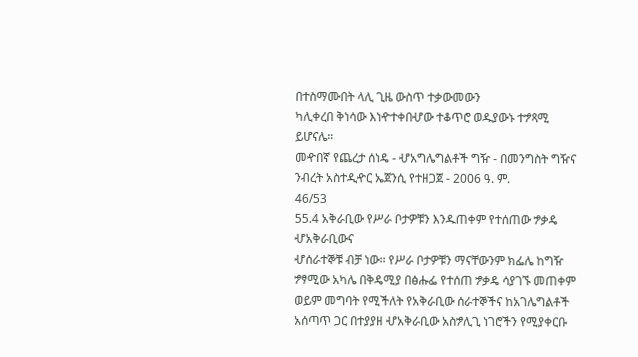በተስማሙበት ላሊ ጊዜ ውስጥ ተቃውመውን
ካሊቀረበ ቅነሳው እነዯተቀበሇው ተቆጥሮ ወዱያውኑ ተፇጻሚ
ይሆናሌ።
መዯበኛ የጨረታ ሰነዴ - ሇአግሌግልቶች ግዥ - በመንግስት ግዥና ንብረት አስተዲዯር ኤጀንሲ የተዘጋጀ - 2006 ዓ. ም.
46/53
55.4 አቅራቢው የሥራ ቦታዎቹን እንዱጠቀም የተሰጠው ፇቃዴ ሇአቅራቢውና
ሇሰራተኞቹ ብቻ ነው፡፡ የሥራ ቦታዎቹን ማናቸውንም ክፌሌ ከግዥ
ፇፃሚው አካሌ በቅዴሚያ በፅሑፌ የተሰጠ ፇቃዴ ሳያገኙ መጠቀም
ወይም መግባት የሚችለት የአቅራቢው ሰራተኞችና ከአገሌግልቶች
አሰጣጥ ጋር በተያያዘ ሇአቅራቢው አስፇሊጊ ነገሮችን የሚያቀርቡ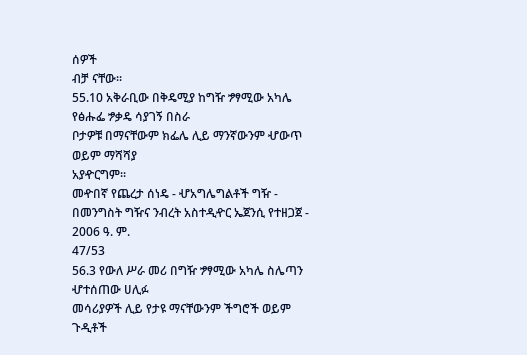ሰዎች
ብቻ ናቸው፡፡
55.10 አቅራቢው በቅዴሚያ ከግዥ ፇፃሚው አካሌ የፅሑፌ ፇቃዴ ሳያገኝ በስራ
ቦታዎቹ በማናቸውም ክፌሌ ሊይ ማንኛውንም ሇውጥ ወይም ማሻሻያ
አያዯርግም፡፡
መዯበኛ የጨረታ ሰነዴ - ሇአግሌግልቶች ግዥ - በመንግስት ግዥና ንብረት አስተዲዯር ኤጀንሲ የተዘጋጀ - 2006 ዓ. ም.
47/53
56.3 የውለ ሥራ መሪ በግዥ ፇፃሚው አካሌ ስሌጣን ሇተሰጠው ሀሊፉ
መሳሪያዎች ሊይ የታዩ ማናቸውንም ችግሮች ወይም ጉዲቶች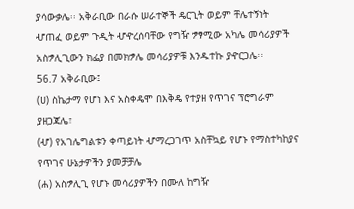ያሳውቃሌ፡፡ አቅራቢው በራሱ ሠራተኞች ዴርጊት ወይም ቸሌተኝነት
ሇጠፈ ወይም ጉዲት ሇዯረሰባቸው የግዥ ፇፃሚው አካሌ መሳሪያዎች
አስፇሊጊውን ክፌያ በመክፇሌ መሳሪያዎቹ እንዱተኩ ያዯርጋሌ፡፡
56.7 አቅራቢው፤
(ሀ) ስኬታማ የሆነ እና አስቀዴሞ በእቅዴ የተያዘ የጥገና ፕሮግራም
ያዘጋጃሌ፣
(ሇ) የአገሌግልቱን ቀጣይነት ሇማረጋገጥ አስቸኳይ የሆኑ የማስተካከያና
የጥገና ሁኔታዎችን ያመቻቻሌ
(ሐ) አስፇሊጊ የሆኑ መሳሪያዎችን በሙለ ከግዥ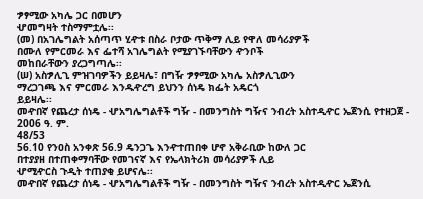ፇፃሚው አካሌ ጋር በመሆን
ሇመግዛት ተስማምቷሌ፡፡
(መ) በአገሌግልት አሰጣጥ ሂዯቱ በስራ ቦታው ጥቅማ ሊይ የዋለ መሳሪያዎች
በሙለ የምርመራ እና ፌተሻ አገሌግልት የሚያገኙባቸውን ዯንቦች
መከበራቸውን ያረጋግጣሌ፡፡
(ሠ) አስፇሊጊ ምዝገባዎችን ይይዛሌ፣ በግዥ ፇፃሚው አካሌ አስፇሊጊውን
ማረጋገጫ እና ምርመራ እንዱዯረግ ይህንን ሰነዴ ክፌት አዴርጎ
ይይዛሌ፡፡
መዯበኛ የጨረታ ሰነዴ - ሇአግሌግልቶች ግዥ - በመንግስት ግዥና ንብረት አስተዲዯር ኤጀንሲ የተዘጋጀ - 2006 ዓ. ም.
48/53
56.10 የንዐስ አንቀጽ 56.9 ዴንጋጌ እንዯተጠበቀ ሆኖ አቅራቢው ከውለ ጋር
በተያያዘ በተጠቀማባቸው የመገናኛ እና የኤላክትሪክ መሳሪያዎች ሊይ
ሇሚዯርስ ጉዲት ተጠያቂ ይሆናሌ፡፡
መዯበኛ የጨረታ ሰነዴ - ሇአግሌግልቶች ግዥ - በመንግስት ግዥና ንብረት አስተዲዯር ኤጀንሲ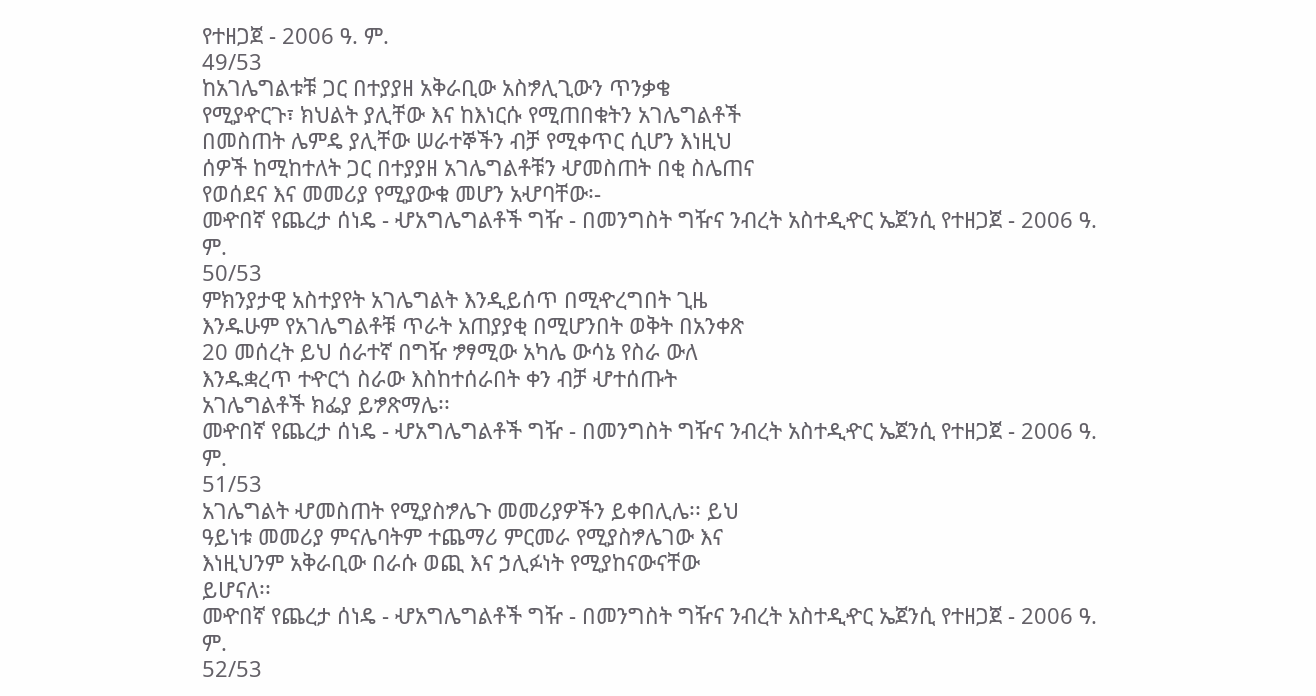የተዘጋጀ - 2006 ዓ. ም.
49/53
ከአገሌግልቱቹ ጋር በተያያዘ አቅራቢው አስፇሊጊውን ጥንቃቄ
የሚያዯርጉ፣ ክህልት ያሊቸው እና ከእነርሱ የሚጠበቁትን አገሌግልቶች
በመስጠት ሌምዴ ያሊቸው ሠራተኞችን ብቻ የሚቀጥር ሲሆን እነዚህ
ሰዎች ከሚከተለት ጋር በተያያዘ አገሌግልቶቹን ሇመስጠት በቂ ስሌጠና
የወሰደና እና መመሪያ የሚያውቁ መሆን አሇባቸው፡-
መዯበኛ የጨረታ ሰነዴ - ሇአግሌግልቶች ግዥ - በመንግስት ግዥና ንብረት አስተዲዯር ኤጀንሲ የተዘጋጀ - 2006 ዓ. ም.
50/53
ምክንያታዊ አስተያየት አገሌግልት እንዲይሰጥ በሚዯረግበት ጊዜ
እንዱሁም የአገሌግልቶቹ ጥራት አጠያያቂ በሚሆንበት ወቅት በአንቀጽ
20 መሰረት ይህ ሰራተኛ በግዥ ፇፃሚው አካሌ ውሳኔ የስራ ውለ
እንዱቋረጥ ተዯርጎ ስራው እስከተሰራበት ቀን ብቻ ሇተሰጡት
አገሌግልቶች ክፌያ ይፇጽማሌ፡፡
መዯበኛ የጨረታ ሰነዴ - ሇአግሌግልቶች ግዥ - በመንግስት ግዥና ንብረት አስተዲዯር ኤጀንሲ የተዘጋጀ - 2006 ዓ. ም.
51/53
አገሌግልት ሇመስጠት የሚያስፇሌጉ መመሪያዎችን ይቀበሊሌ፡፡ ይህ
ዓይነቱ መመሪያ ምናሌባትም ተጨማሪ ምርመራ የሚያስፇሌገው እና
እነዚህንም አቅራቢው በራሱ ወጪ እና ኃሊፉነት የሚያከናውናቸው
ይሆናለ፡፡
መዯበኛ የጨረታ ሰነዴ - ሇአግሌግልቶች ግዥ - በመንግስት ግዥና ንብረት አስተዲዯር ኤጀንሲ የተዘጋጀ - 2006 ዓ. ም.
52/53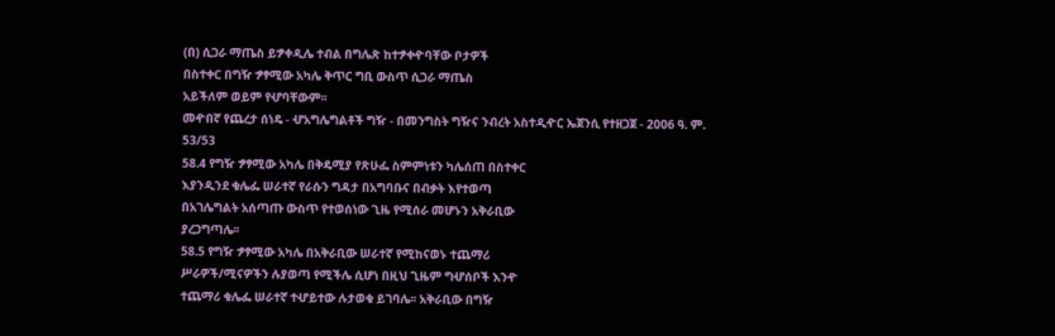(በ) ሲጋራ ማጤስ ይፇቀዲሌ ተብል በግሌጽ ከተፇቀዯባቸው ቦታዎች
በስተቀር በግዥ ፇፃሚው አካሌ ቅጥር ግቢ ውስጥ ሲጋራ ማጤስ
አይችለም ወይም የሇባቸውም፡፡
መዯበኛ የጨረታ ሰነዴ - ሇአግሌግልቶች ግዥ - በመንግስት ግዥና ንብረት አስተዲዯር ኤጀንሲ የተዘጋጀ - 2006 ዓ. ም.
53/53
58.4 የግዥ ፇፃሚው አካሌ በቅዴሚያ የጽሁፌ ስምምነቱን ካሌሰጠ በስተቀር
እያንዲንደ ቁሌፌ ሠራተኛ የራሱን ግዳታ በአግባቡና በብቃት እየተወጣ
በአገሌግልት አሰጣጡ ውስጥ የተወሰነው ጊዜ የሚሰራ መሆኑን አቅራቢው
ያረጋግጣሌ፡፡
58.5 የግዥ ፇፃሚው አካሌ በአቅራቢው ሠራተኛ የሚከናወኑ ተጨማሪ
ሥራዎች/ሚናዎችን ሉያወጣ የሚችሌ ሲሆነ በዚህ ጊዜም ግሇሰቦች እንዯ
ተጨማሪ ቁሌፌ ሠራተኛ ተሇይተው ሉታወቁ ይገባሌ፡፡ አቅራቢው በግዥ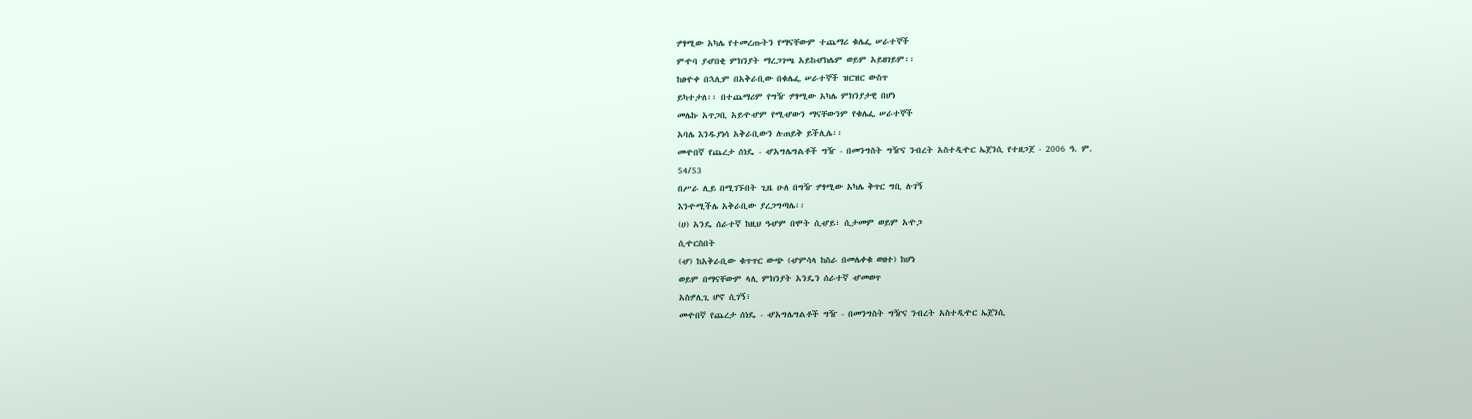ፇፃሚው አካሌ የተመረጡትን የማናቸውም ተጨማሪ ቁሌፌ ሠራተኞች
ምዯባ ያሇበቂ ምክንያት ማረጋገጫ አይከሇክሌም ወይም አይዘገይም፡፡
ከፀዯቀ በኋሊም በአቅራቢው በቁሌፌ ሠራተኞች ዝርዝር ውስጥ
ይካተታለ፡፡ በተጨማሪም የግዥ ፇፃሚው አካሌ ምክንያታዊ በሆነ
መሌኩ አጥጋቢ አይዯሇም የሚሇውን ማናቸውንም የቁሌፌ ሠራተኞች
አባሌ እንዱያነሳ አቅራቢውን ሉጠይቅ ይችሊሌ፡፡
መዯበኛ የጨረታ ሰነዴ - ሇአግሌግልቶች ግዥ - በመንግስት ግዥና ንብረት አስተዲዯር ኤጀንሲ የተዘጋጀ - 2006 ዓ. ም.
54/53
በሥራ ሊይ በሚገኙበት ጊዜ ሁለ በግዥ ፇፃሚው አካሌ ቅጥር ግቢ ሉገኝ
እንዯሚችሌ አቅራቢው ያረጋግጣሌ፡፡
(ሀ) አንዴ ሰራተኛ ከዚህ ዓሇም በሞት ሲሇይ፣ ሲታመም ወይም አዯጋ
ሲዯርስበት
(ሇ) ከአቅራቢው ቁጥጥር ውጭ (ሇምሳላ ከስራ በመሌቀቁ ወዘተ) ከሆነ
ወይም በማናቸውም ላሊ ምክንያት አንዴን ሰራተኛ ሇመወጥ
አስፇሊጊ ሆኖ ሲገኝ፣
መዯበኛ የጨረታ ሰነዴ - ሇአግሌግልቶች ግዥ - በመንግስት ግዥና ንብረት አስተዲዯር ኤጀንሲ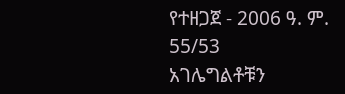የተዘጋጀ - 2006 ዓ. ም.
55/53
አገሌግልቶቹን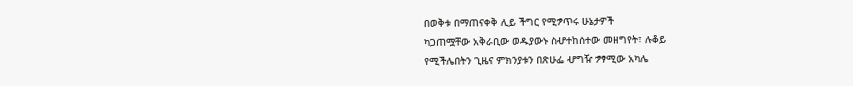በወቅቱ በማጠናቀቅ ሊይ ችግር የሚፇጥሩ ሁኔታዎች
ካጋጠሟቸው አቅራቢው ወዱያውኑ ስሇተከሰተው መዘግየት፣ ሉቆይ
የሚችሌበትን ጊዜና ምክንያቱን በጽሁፌ ሇግዥ ፇፃሚው አካሌ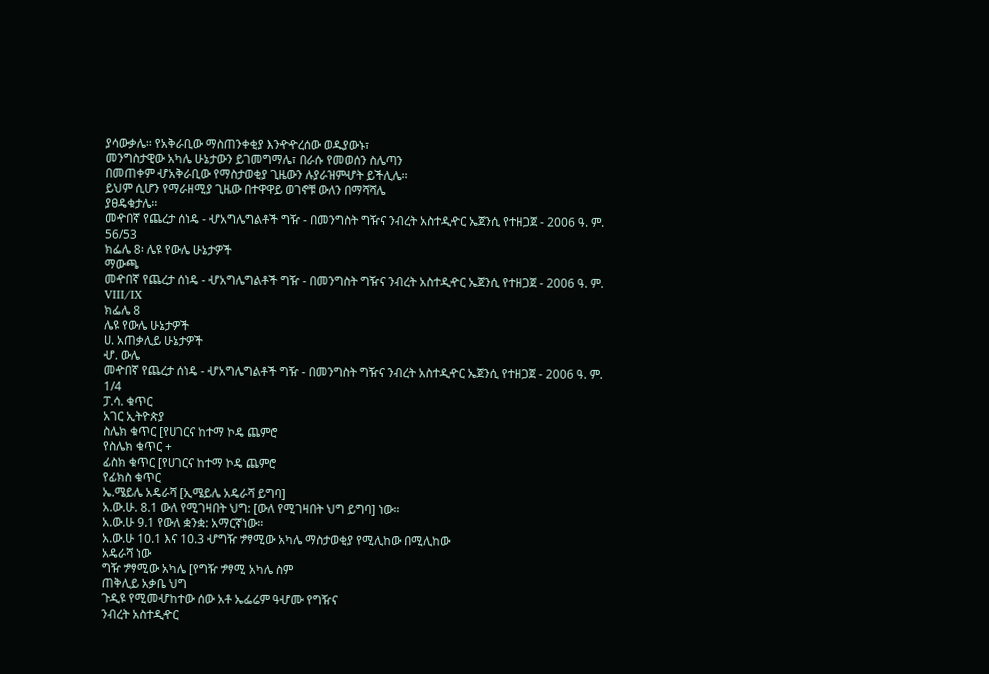ያሳውቃሌ፡፡ የአቅራቢው ማስጠንቀቂያ እንዯዯረሰው ወዱያውኑ፣
መንግስታዊው አካሌ ሁኔታውን ይገመግማሌ፣ በራሱ የመወሰን ስሌጣን
በመጠቀም ሇአቅራቢው የማስታወቂያ ጊዜውን ሉያራዝምሇት ይችሊሌ፡፡
ይህም ሲሆን የማራዘሚያ ጊዜው በተዋዋይ ወገኖቹ ውለን በማሻሻሌ
ያፀዴቁታሌ፡፡
መዯበኛ የጨረታ ሰነዴ - ሇአግሌግልቶች ግዥ - በመንግስት ግዥና ንብረት አስተዲዯር ኤጀንሲ የተዘጋጀ - 2006 ዓ. ም.
56/53
ክፌሌ 8፡ ሌዩ የውሌ ሁኔታዎች
ማውጫ
መዯበኛ የጨረታ ሰነዴ - ሇአግሌግልቶች ግዥ - በመንግስት ግዥና ንብረት አስተዲዯር ኤጀንሲ የተዘጋጀ - 2006 ዓ. ም.
VIII/IX
ክፌሌ 8
ሌዩ የውሌ ሁኔታዎች
ሀ. አጠቃሊይ ሁኔታዎች
ሇ. ውሌ
መዯበኛ የጨረታ ሰነዴ - ሇአግሌግልቶች ግዥ - በመንግስት ግዥና ንብረት አስተዲዯር ኤጀንሲ የተዘጋጀ - 2006 ዓ. ም.
1/4
ፓ.ሳ. ቁጥር
አገር ኢትዮጵያ
ስሌክ ቁጥር [የሀገርና ከተማ ኮዴ ጨምሮ
የስሌክ ቁጥር +
ፊስክ ቁጥር [የሀገርና ከተማ ኮዴ ጨምሮ
የፊክስ ቁጥር
ኤ.ሜይሌ አዴራሻ [ኢሜይሌ አዴራሻ ይግባ]
አ.ው.ሁ. 8.1 ውለ የሚገዛበት ህግ: [ውለ የሚገዛበት ህግ ይግባ] ነው።
አ.ው.ሁ 9.1 የውለ ቋንቋ: አማርኛነው።
አ.ው.ሁ 10.1 እና 10.3 ሇግዥ ፇፃሚው አካሌ ማስታወቂያ የሚሊከው በሚሊከው
አዴራሻ ነው
ግዥ ፇፃሚው አካሌ [የግዥ ፇፃሚ አካሌ ስም
ጠቅሊይ አቃቤ ህግ
ጉዲዩ የሚመሇከተው ሰው አቶ ኤፌሬም ዓሇሙ የግዥና
ንብረት አስተዲዯር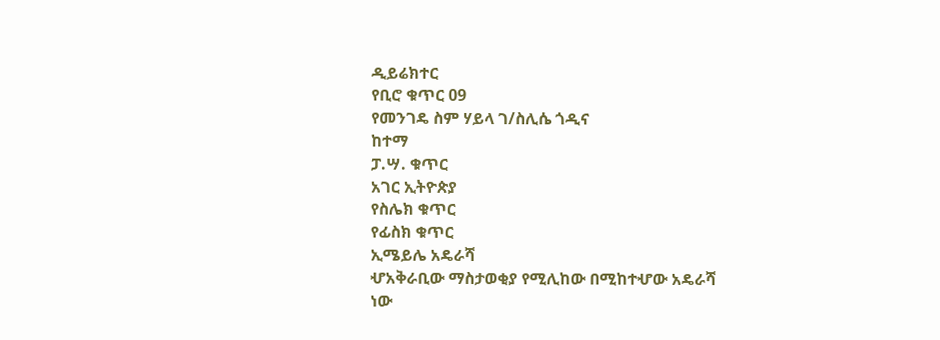ዲይሬክተር
የቢሮ ቁጥር 09
የመንገዴ ስም ሃይላ ገ/ስሊሴ ጎዲና
ከተማ
ፓ.ሣ. ቁጥር
አገር ኢትዮጵያ
የስሌክ ቁጥር
የፊስክ ቁጥር
ኢሜይሌ አዴራሻ
ሇአቅራቢው ማስታወቂያ የሚሊከው በሚከተሇው አዴራሻ
ነው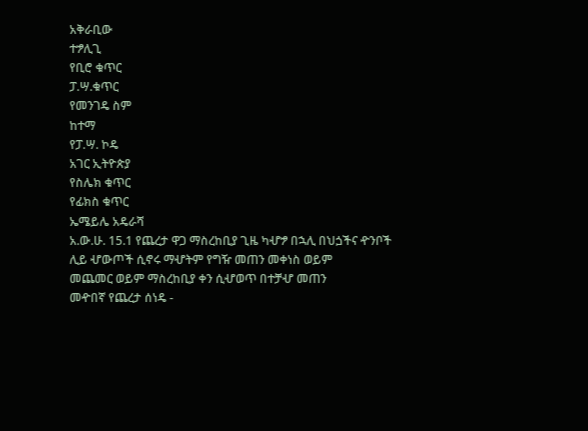አቅራቢው
ተፇሊጊ
የቢሮ ቁጥር
ፓ.ሣ.ቁጥር
የመንገዴ ስም
ከተማ
የፓ.ሣ. ኮዴ
አገር ኢትዮጵያ
የስሌክ ቁጥር
የፊክስ ቁጥር
ኤሜይሌ አዴራሻ
አ.ው.ሁ. 15.1 የጨረታ ዋጋ ማስረከቢያ ጊዜ ካሇፇ በኋሊ በህጏችና ዯንቦች
ሊይ ሇውጦች ሲኖሩ ማሇትም የግዥ መጠን መቀነስ ወይም
መጨመር ወይም ማስረከቢያ ቀን ሲሇወጥ በተቻሇ መጠን
መዯበኛ የጨረታ ሰነዴ -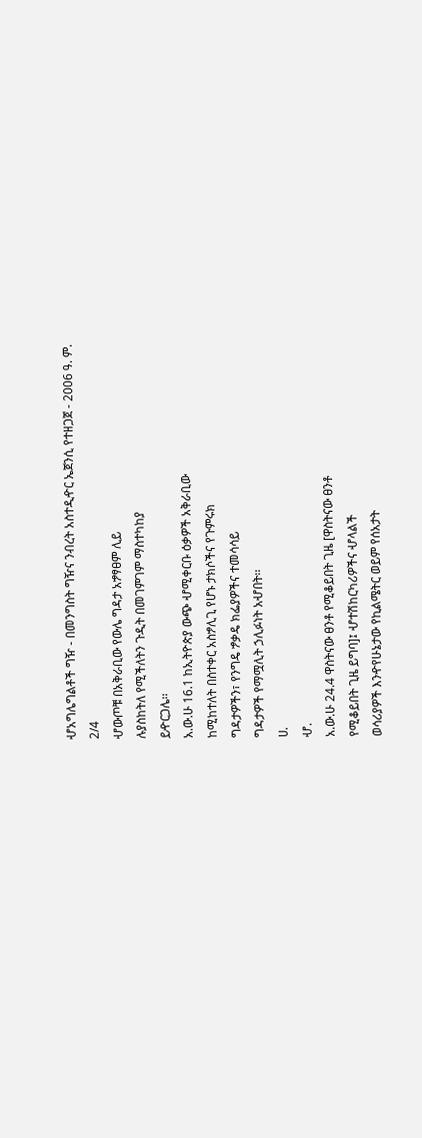ሇአግሌግልቶች ግዥ - በመንግስት ግዥና ንብረት አስተዲዯር ኤጀንሲ የተዘጋጀ - 2006 ዓ. ም.
2/4
ሇውጦቹ በአቅራቢው የውሌ ግዳታ አፇፃፀም ሊይ
ሉያስከትለ የሚችለትን ጉዲት በመገምገም ማስተካከያ
ይዯርጋሌ፡፡
አ.ው.ሁ 16.1 ከኢትዮጵያ ውጭ ሇሚቀርቡ ዕቃዎች አቅራቢው
ከሚከተለት በስተቀር አስፇሊጊ የሆኑ ታክሶችና የጉምሩክ
ግዳታዎችን፣ የንግዴ ፇቃዴ ክፌያዎችና ተመሳሳይ
ግዳታዎች የማሟሊት ኃሊፉነት አሇበት፡፡
ሀ.
ሇ.
አ.ው.ሁ 24.4 ዋስትናው ፀንቶ የሚቆይበት ጊዜ [ዋስትናው ፀንቶ
የሚቆይበት ጊዜ ይግባ]፤ ሇተሽከርካሪዎችና ሇላልች
ወሳሪያዎች እንዯየሁኔታው የኪልሜትር ወይም የሰአታት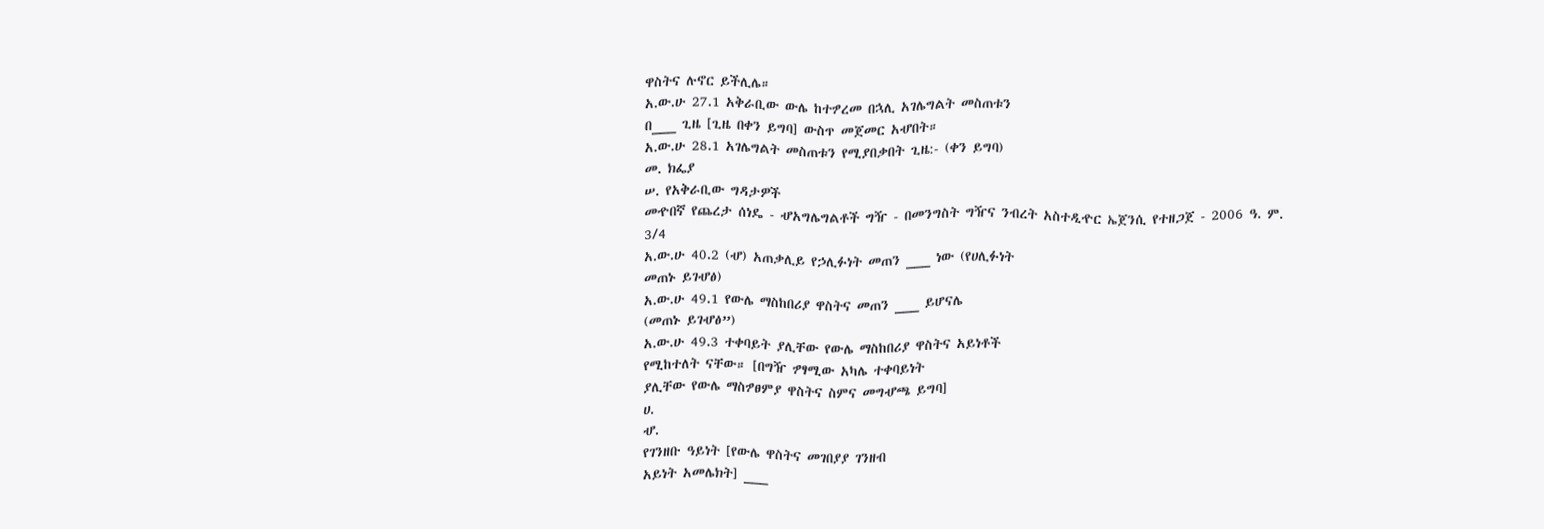ዋስትና ሉኖር ይችሊሌ።
አ.ው.ሁ 27.1 አቅራቢው ውሌ ከተፇረመ በኋሊ አገሌግልት መስጠቱን
በ___ ጊዜ [ጊዜ በቀን ይግባ] ውስጥ መጀመር አሇበት።
አ.ው.ሁ 28.1 አገሌግልት መስጠቱን የሚያበቃበት ጊዜ:- (ቀን ይግባ)
መ. ክፌያ
ሠ. የአቅራቢው ግዳታዎች
መዯበኛ የጨረታ ሰነዴ - ሇአግሌግልቶች ግዥ - በመንግስት ግዥና ንብረት አስተዲዯር ኤጀንሲ የተዘጋጀ - 2006 ዓ. ም.
3/4
አ.ው.ሁ 40.2 (ሇ) አጠቃሊይ የኃሊፉነት መጠን ___ ነው (የሀሊፉነት
መጠኑ ይገሇፅ)
አ.ው.ሁ 49.1 የውሌ ማስከበሪያ ዋስትና መጠን ___ ይሆናሌ
(መጠኑ ይገሇፅ”)
አ.ው.ሁ 49.3 ተቀባይት ያሊቸው የውሌ ማስከበሪያ ዋስትና አይነቶች
የሚከተለት ናቸው። [በግዥ ፇፃሚው አካሌ ተቀባይነት
ያሊቸው የውሌ ማስፇፀምያ ዋስትና ስምና መግሇጫ ይግባ]
ሀ.
ሇ.
የገንዘቡ ዓይነት [የውሌ ዋስትና መገበያያ ገንዘብ
አይነት አመሌክት] ___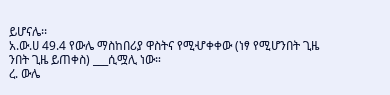ይሆናሌ፡፡
አ.ው.ሀ 49.4 የውሌ ማስከበሪያ ዋስትና የሚሇቀቀው (ነፃ የሚሆንበት ጊዜ
ንበት ጊዜ ይጠቀስ) ___ሲሟሊ ነው።
ረ. ውሌ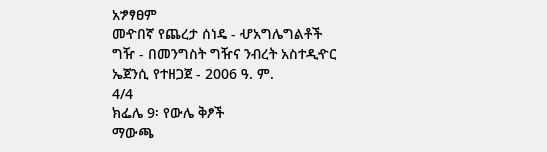አፇፃፀም
መዯበኛ የጨረታ ሰነዴ - ሇአግሌግልቶች ግዥ - በመንግስት ግዥና ንብረት አስተዲዯር ኤጀንሲ የተዘጋጀ - 2006 ዓ. ም.
4/4
ክፌሌ 9፡ የውሌ ቅፆች
ማውጫ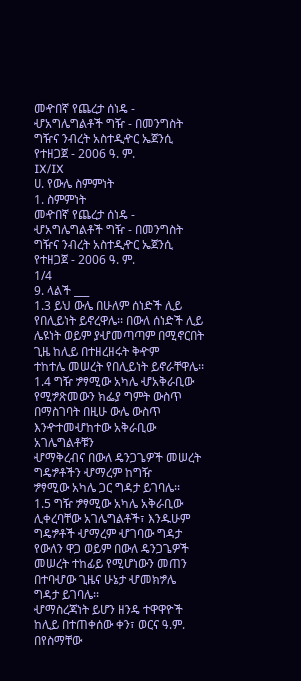መዯበኛ የጨረታ ሰነዴ - ሇአግሌግልቶች ግዥ - በመንግስት ግዥና ንብረት አስተዲዯር ኤጀንሲ የተዘጋጀ - 2006 ዓ. ም.
IX/IX
ሀ. የውሌ ስምምነት
1. ስምምነት
መዯበኛ የጨረታ ሰነዴ - ሇአግሌግልቶች ግዥ - በመንግስት ግዥና ንብረት አስተዲዯር ኤጀንሲ የተዘጋጀ - 2006 ዓ. ም.
1/4
9. ላልች ___
1.3 ይህ ውሌ በሁለም ሰነድች ሊይ የበሊይነት ይኖረዋሌ፡፡ በውለ ሰነድች ሊይ
ሌዩነት ወይም ያሇመጣጣም በሚኖርበት ጊዜ ከሊይ በተዘረዘሩት ቅዯም
ተከተሌ መሠረት የበሊይነት ይኖራቸዋሌ፡፡
1.4 ግዥ ፇፃሚው አካሌ ሇአቅራቢው የሚፇጽመውን ክፌያ ግምት ውስጥ
በማስገባት በዚሁ ውሌ ውስጥ እንዯተመሇከተው አቅራቢው አገሌግልቶቹን
ሇማቅረብና በውለ ዴንጋጌዎች መሠረት ግዴፇቶችን ሇማረም ከግዥ
ፇፃሚው አካሌ ጋር ግዳታ ይገባሌ፡፡
1.5 ግዥ ፇፃሚው አካሌ አቅራቢው ሊቀረባቸው አገሌግልቶች፣ እንዱሁም
ግዴፇቶች ሇማረም ሇገባው ግዳታ የውለን ዋጋ ወይም በውለ ዴንጋጌዎች
መሠረት ተከፊይ የሚሆነውን መጠን በተባሇው ጊዜና ሁኔታ ሇመክፇሌ
ግዳታ ይገባሌ፡፡
ሇማስረጃነት ይሆን ዘንዴ ተዋዋዮች ከሊይ በተጠቀሰው ቀን፣ ወርና ዓ.ም. በየስማቸው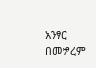አንፃር በመፇረም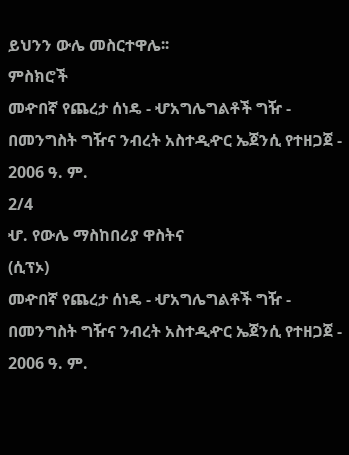ይህንን ውሌ መስርተዋሌ፡፡
ምስክሮች
መዯበኛ የጨረታ ሰነዴ - ሇአግሌግልቶች ግዥ - በመንግስት ግዥና ንብረት አስተዲዯር ኤጀንሲ የተዘጋጀ - 2006 ዓ. ም.
2/4
ሇ. የውሌ ማስከበሪያ ዋስትና
(ሲፕኦ)
መዯበኛ የጨረታ ሰነዴ - ሇአግሌግልቶች ግዥ - በመንግስት ግዥና ንብረት አስተዲዯር ኤጀንሲ የተዘጋጀ - 2006 ዓ. ም.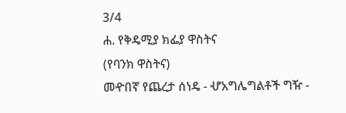3/4
ሐ. የቅዴሚያ ክፌያ ዋስትና
(የባንክ ዋስትና)
መዯበኛ የጨረታ ሰነዴ - ሇአግሌግልቶች ግዥ -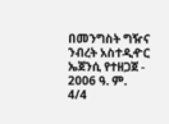በመንግስት ግዥና ንብረት አስተዲዯር ኤጀንሲ የተዘጋጀ - 2006 ዓ. ም.
4/4